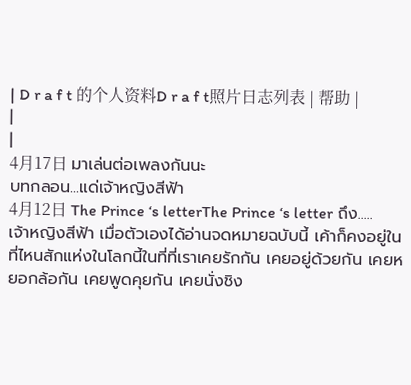| D r a f t 的个人资料D r a f t照片日志列表 | 帮助 |
|
|
4月17日 มาเล่นต่อเพลงกันนะ
บทกลอน...แด่เจ้าหญิงสีฟ้า
4月12日 The Prince ‘s letterThe Prince ‘s letter ถึง.....เจ้าหญิงสีฟ้า เมื่อตัวเองได้อ่านจดหมายฉบับนี้ เค้าก็คงอยู่ในที่ไหนสักแห่งในโลกนี้ในที่ที่เราเคยรักกัน เคยอยู่ด้วยกัน เคยหยอกล้อกัน เคยพูดคุยกัน เคยนั่งชิง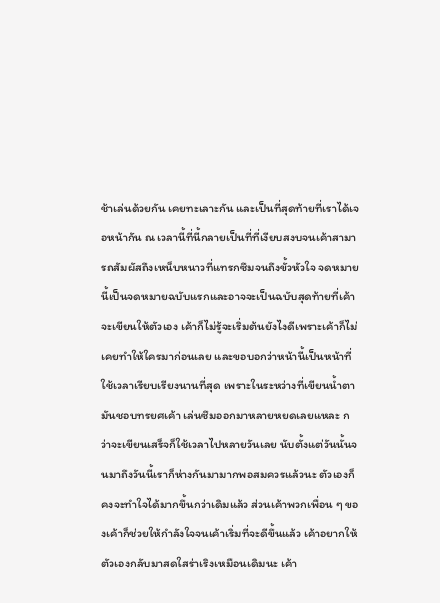ช้าเล่นด้วยกัน เคยทะเลาะกัน และเป็นที่สุดท้ายที่เราได้เจอหน้ากัน ณ เวลานี้ที่นี้กลายเป็นที่ที่เงียบสงบจนเค้าสามารถสัมผัสถึงเหน็บหนาวที่แทรกซึมจนถึงขั้วหัวใจ จดหมายนี้เป็นจดหมายฉบับแรกและอาจจะเป็นฉบับสุดท้ายที่เค้าจะเขียนให้ตัวเอง เค้าก็ไม่รู้จะเริ่มต้นยังไงดีเพราะเค้าก็ไม่เคยทำให้ใครมาก่อนเลย และขอบอกว่าหน้านี้เป็นหน้าที่ใช้เวลาเรียบเรียงนานที่สุด เพราะในระหว่างที่เขียนน้ำตามันชอบทรยศเค้า เล่นซึมออกมาหลายหยดเลยแหละ กว่าจะเขียนเสร็จก็ใช้เวลาไปหลายวันเลย นับตั้งแต่วันนั้นจนมาถึงวันนี้เราก็ห่างกันมามากพอสมควรแล้วนะ ตัวเองก็คงจะทำใจได้มากขึ้นกว่าเดิมแล้ว ส่วนเค้าพวกเพื่อน ๆ ของเค้าก็ช่วยให้กำลังใจจนเค้าเริ่มที่จะดีขึ้นแล้ว เค้าอยากให้ตัวเองกลับมาสดใสร่าเริงเหมือนเดิมนะ เค้า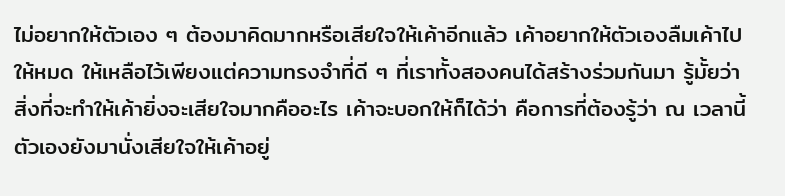ไม่อยากให้ตัวเอง ๆ ต้องมาคิดมากหรือเสียใจให้เค้าอีกแล้ว เค้าอยากให้ตัวเองลืมเค้าไปให้หมด ให้เหลือไว้เพียงแต่ความทรงจำที่ดี ๆ ที่เราทั้งสองคนได้สร้างร่วมกันมา รู้มั้ยว่าสิ่งที่จะทำให้เค้ายิ่งจะเสียใจมากคืออะไร เค้าจะบอกให้ก็ได้ว่า คือการที่ต้องรู้ว่า ณ เวลานี้ตัวเองยังมานั่งเสียใจให้เค้าอยู่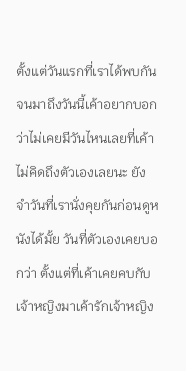ตั้งแต่วันแรกที่เราได้พบกันจนมาถึงวันนี้เค้าอยากบอกว่าไม่เคยมีวันไหนเลยที่เค้าไม่คิดถึงตัวเองเลยนะ ยังจำวันที่เรานั่งคุยกันก่อนดูหนังได้มั้ย วันที่ตัวเองเคยบอกว่า ตั้งแต่ที่เค้าเคยคบกับเจ้าหญิงมาเค้ารักเจ้าหญิง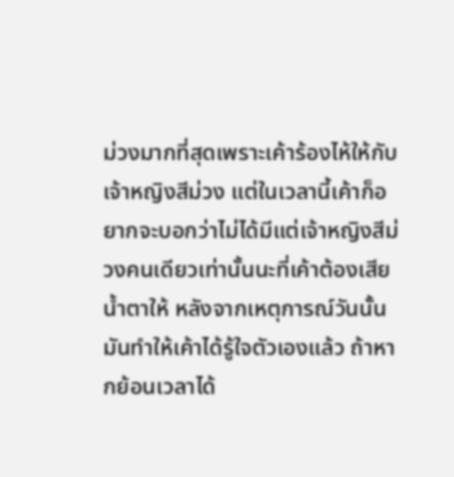ม่วงมากที่สุดเพราะเค้าร้องไห้ให้กับเจ้าหญิงสีม่วง แต่ในเวลานี้เค้าก็อยากจะบอกว่าไม่ได้มีแต่เจ้าหญิงสีม่วงคนเดียวเท่านั้นนะที่เค้าต้องเสียน้ำตาให้ หลังจากเหตุการณ์วันนั้นมันทำให้เค้าได้รู้ใจตัวเองแล้ว ถ้าหากย้อนเวลาได้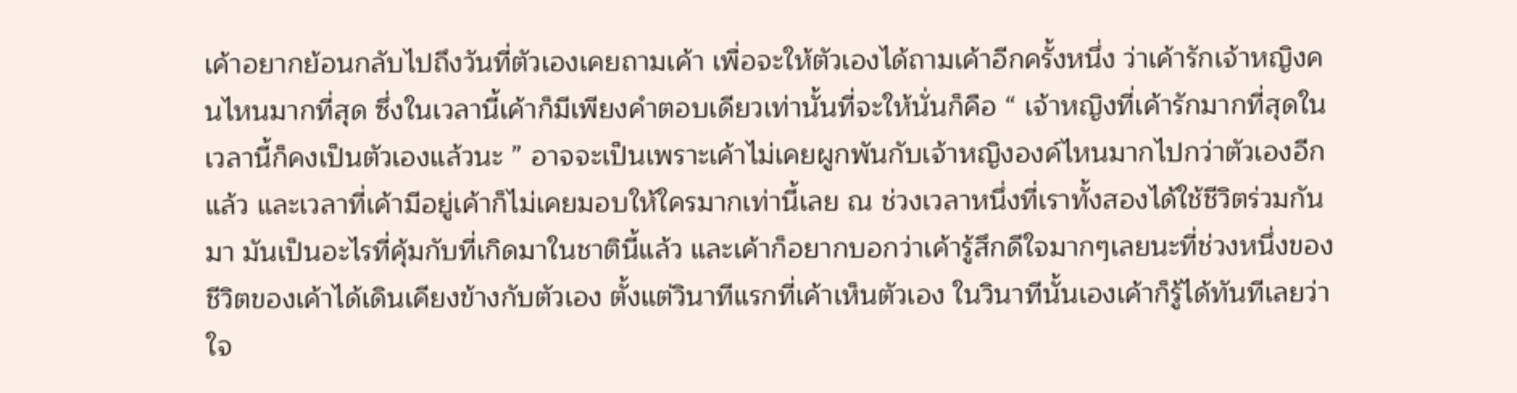เค้าอยากย้อนกลับไปถึงวันที่ตัวเองเคยถามเค้า เพื่อจะให้ตัวเองได้ถามเค้าอีกครั้งหนึ่ง ว่าเค้ารักเจ้าหญิงคนไหนมากที่สุด ซึ่งในเวลานี้เค้าก็มีเพียงคำตอบเดียวเท่านั้นที่จะให้นั่นก็คือ “ เจ้าหญิงที่เค้ารักมากที่สุดในเวลานี้ก็คงเป็นตัวเองแล้วนะ ” อาจจะเป็นเพราะเค้าไม่เคยผูกพันกับเจ้าหญิงองค์ไหนมากไปกว่าตัวเองอีกแล้ว และเวลาที่เค้ามีอยู่เค้าก็ไม่เคยมอบให้ใครมากเท่านี้เลย ณ ช่วงเวลาหนึ่งที่เราทั้งสองได้ใช้ชีวิตร่วมกันมา มันเป็นอะไรที่คุ้มกับที่เกิดมาในชาตินี้แล้ว และเค้าก็อยากบอกว่าเค้ารู้สึกดีใจมากๆเลยนะที่ช่วงหนึ่งของชีวิตของเค้าได้เดินเคียงข้างกับตัวเอง ตั้งแต่วินาทีแรกที่เค้าเห็นตัวเอง ในวินาทีนั้นเองเค้าก็รู้ได้ทันทีเลยว่าใจ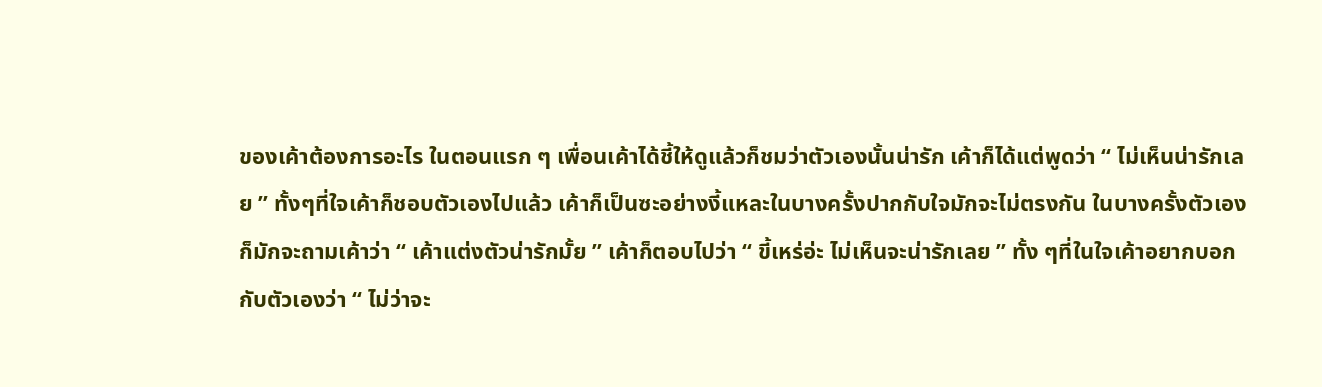ของเค้าต้องการอะไร ในตอนแรก ๆ เพื่อนเค้าได้ชี้ให้ดูแล้วก็ชมว่าตัวเองนั้นน่ารัก เค้าก็ได้แต่พูดว่า “ ไม่เห็นน่ารักเลย ” ทั้งๆที่ใจเค้าก็ชอบตัวเองไปแล้ว เค้าก็เป็นซะอย่างงี้แหละในบางครั้งปากกับใจมักจะไม่ตรงกัน ในบางครั้งตัวเองก็มักจะถามเค้าว่า “ เค้าแต่งตัวน่ารักมั้ย ” เค้าก็ตอบไปว่า “ ขี้เหร่อ่ะ ไม่เห็นจะน่ารักเลย ” ทั้ง ๆที่ในใจเค้าอยากบอกกับตัวเองว่า “ ไม่ว่าจะ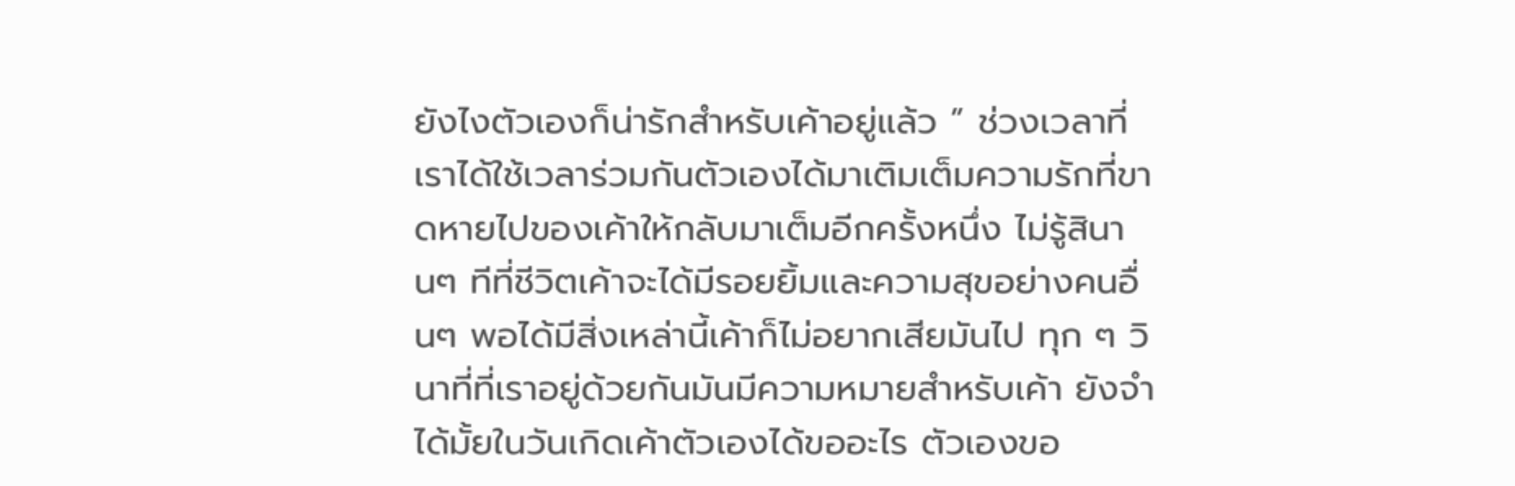ยังไงตัวเองก็น่ารักสำหรับเค้าอยู่แล้ว ” ช่วงเวลาที่เราได้ใช้เวลาร่วมกันตัวเองได้มาเติมเต็มความรักที่ขาดหายไปของเค้าให้กลับมาเต็มอีกครั้งหนึ่ง ไม่รู้สินานๆ ทีที่ชีวิตเค้าจะได้มีรอยยิ้มและความสุขอย่างคนอื่นๆ พอได้มีสิ่งเหล่านี้เค้าก็ไม่อยากเสียมันไป ทุก ๆ วินาที่ที่เราอยู่ด้วยกันมันมีความหมายสำหรับเค้า ยังจำได้มั้ยในวันเกิดเค้าตัวเองได้ขออะไร ตัวเองขอ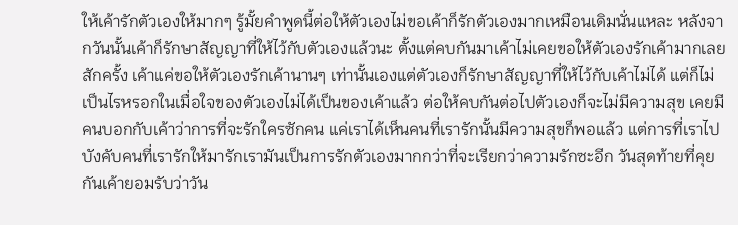ให้เค้ารักตัวเองให้มากๆ รู้มั้ยคำพูดนี้ต่อให้ตัวเองไม่ขอเค้าก็รักตัวเองมากเหมือนเดิมนั่นแหละ หลังจากวันนั้นเค้าก็รักษาสัญญาที่ให้ไว้กับตัวเองแล้วนะ ตั้งแต่คบกันมาเค้าไม่เคยขอให้ตัวเองรักเค้ามากเลยสักครั้ง เค้าแค่ขอให้ตัวเองรักเค้านานๆ เท่านั้นเองแต่ตัวเองก็รักษาสัญญาที่ให้ไว้กับเค้าไม่ได้ แต่ก็ไม่เป็นไรหรอกในเมื่อใจของตัวเองไม่ได้เป็นของเค้าแล้ว ต่อให้คบกันต่อไปตัวเองก็จะไม่มีความสุข เคยมีคนบอกกับเค้าว่าการที่จะรักใครซักคน แค่เราได้เห็นคนที่เรารักนั้นมีความสุขก็พอแล้ว แต่การที่เราไปบังคับคนที่เรารักให้มารักเรามันเป็นการรักตัวเองมากกว่าที่จะเรียกว่าความรักซะอีก วันสุดท้ายที่คุยกันเค้ายอมรับว่าวัน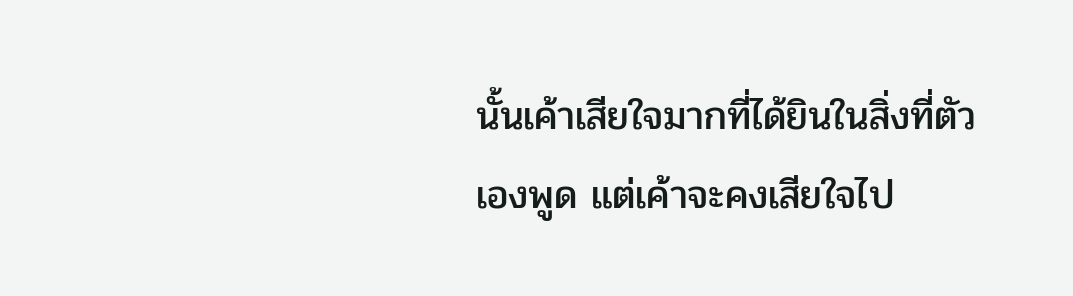นั้นเค้าเสียใจมากที่ได้ยินในสิ่งที่ตัวเองพูด แต่เค้าจะคงเสียใจไป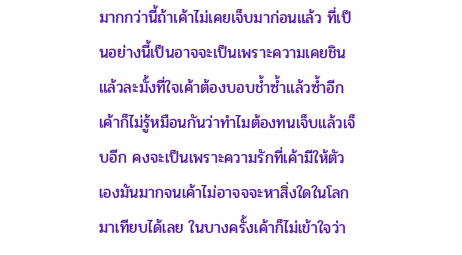มากกว่านี้ถ้าเค้าไม่เคยเจ็บมาก่อนแล้ว ที่เป็นอย่างนี้เป็นอาจจะเป็นเพราะความเคยชินแล้วละมั้งที่ใจเค้าต้องบอบช้ำซ้ำแล้วซ้ำอีก เค้าก็ไม่รู้หมือนกันว่าทำไมต้องทนเจ็บแล้วเจ็บอีก คงจะเป็นเพราะความรักที่เค้ามีให้ตัวเองมันมากจนเค้าไม่อาจจจะหาสิ่งใดในโลกมาเทียบได้เลย ในบางครั้งเค้าก็ไม่เข้าใจว่า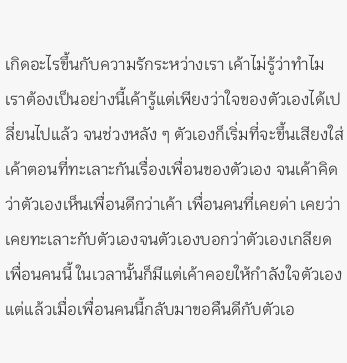เกิดอะไรขึ้นกับความรักระหว่างเรา เค้าไม่รู้ว่าทำไมเราต้องเป็นอย่างนี้เค้ารู้แต่เพียงว่าใจของตัวเองได้เปลี่ยนไปแล้ว จนช่วงหลัง ๆ ตัวเองก็เริ่มที่จะขึ้นเสียงใส่เค้าตอนที่ทะเลาะกันเรื่องเพื่อนของตัวเอง จนเค้าคิดว่าตัวเองเห็นเพื่อนดีกว่าเค้า เพื่อนคนที่เคยด่า เคยว่า เคยทะเลาะกับตัวเองจนตัวเองบอกว่าตัวเองเกลียดเพื่อนคนนี้ ในเวลานั้นก็มีแต่เค้าคอยให้กำลังใจตัวเอง แต่แล้วเมื่อเพื่อนคนนี้กลับมาขอคืนดีกับตัวเอ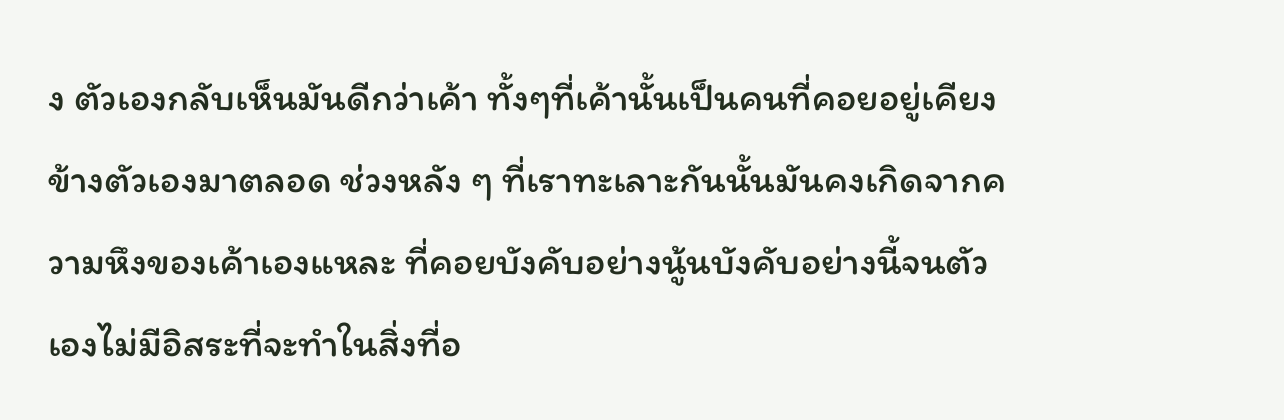ง ตัวเองกลับเห็นมันดีกว่าเค้า ทั้งๆที่เค้านั้นเป็นคนที่คอยอยู่เคียงข้างตัวเองมาตลอด ช่วงหลัง ๆ ที่เราทะเลาะกันนั้นมันคงเกิดจากความหึงของเค้าเองแหละ ที่คอยบังคับอย่างนู้นบังคับอย่างนี้จนตัวเองไม่มีอิสระที่จะทำในสิ่งที่อ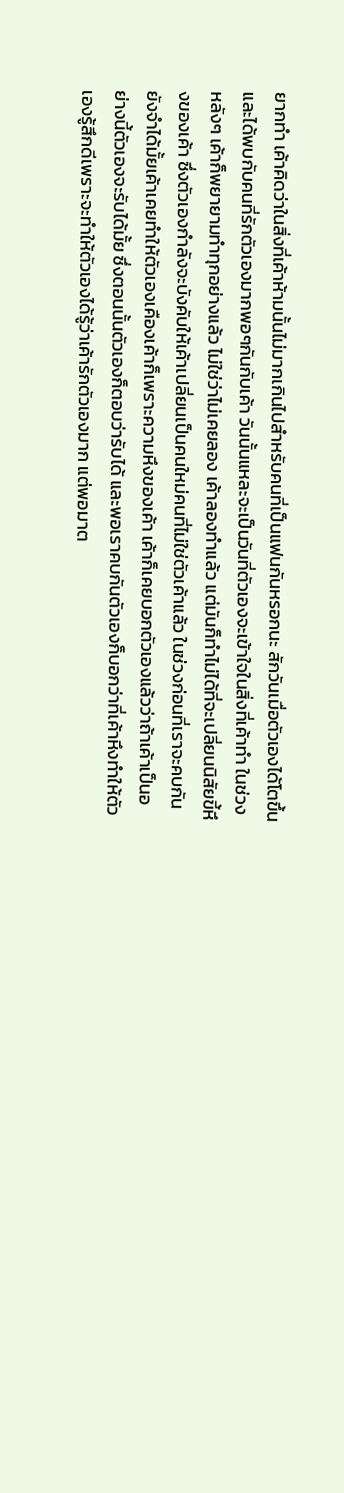ยากทำ เค้าคิดว่าในสิ่งที่เค้าห้ามนั้นไม่มากเกินไปสำหรับคนที่เป็นแฟนกันหรอกนะ สักวันเมื่อตัวเองได้โตขึ้นและได้พบกับคนที่รักตัวเองมากพอๆกันกับเค้า วันนั้นแหละจะเป็นวันที่ตัวเองจะเข้าใจในสิ่งที่เค้าทำ ในช่วงหลังๆ เค้าก็พยายามทำทุกอย่างแล้ว ไม่ใช่ว่าไม่เคยลอง เค้าลองทำแล้ว แต่มันก็ทำไม่ได้ที่จะเปลี่ยนนิสัยขี้หึงของเค้า ซึ่งตัวเองกำลังจะบังคับให้เค้าเปลี่ยนเป็นคนใหม่คนที่ไม่ใช่ตัวเค้าแล้ว ในช่วงก่อนที่เราจะคบกันยังจำได้มั้ยเค้าเคยทำให้ตัวเองเคืองเค้าก็เพราะความหึงของเค้า เค้าก็เคยบอกตัวเองแล้วว่าถ้าเค้าเป็นอย่างนี้ตัวเองจะรับได้มั้ย ซึ่งตอนนั้นตัวเองก็ตอบว่ารับได้ และพอเราคบกันตัวเองก็บอกว่าที่เค้าหึงทำให้ตัวเองรู้สึกดีเพราะจะทำให้ตัวเองได้รู้ว่าเค้ารักตัวเองมาก แต่พอมาต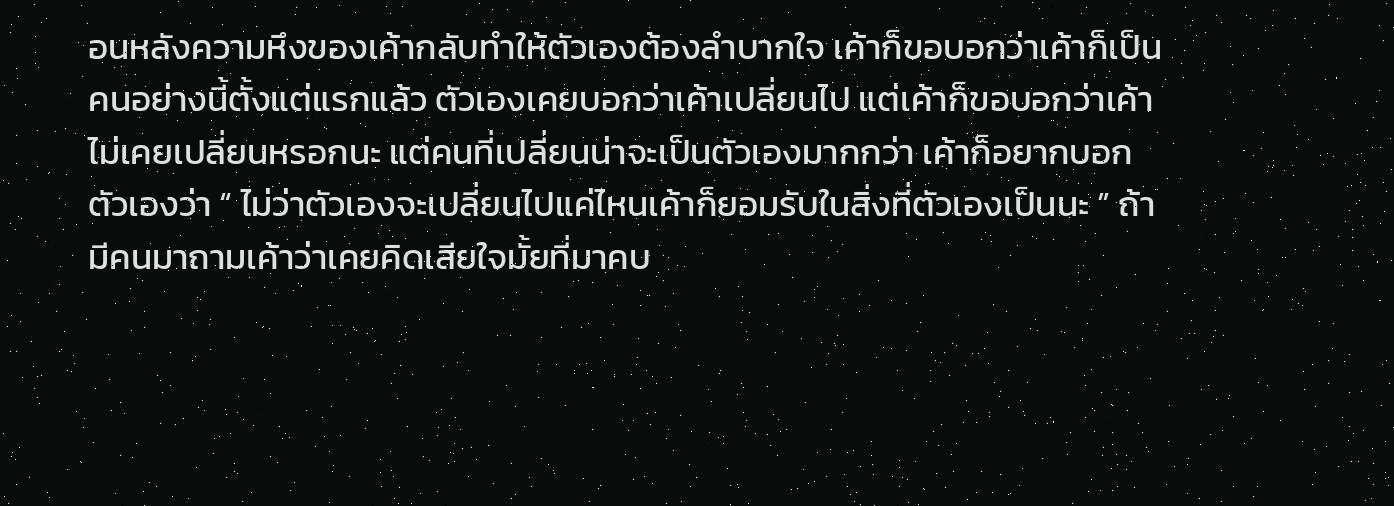อนหลังความหึงของเค้ากลับทำให้ตัวเองต้องลำบากใจ เค้าก็ขอบอกว่าเค้าก็เป็นคนอย่างนี้ตั้งแต่แรกแล้ว ตัวเองเคยบอกว่าเค้าเปลี่ยนไป แต่เค้าก็ขอบอกว่าเค้าไม่เคยเปลี่ยนหรอกนะ แต่คนที่เปลี่ยนน่าจะเป็นตัวเองมากกว่า เค้าก็อยากบอกตัวเองว่า “ ไม่ว่าตัวเองจะเปลี่ยนไปแค่ไหนเค้าก็ยอมรับในสิ่งที่ตัวเองเป็นนะ ” ถ้ามีคนมาถามเค้าว่าเคยคิดเสียใจมั้ยที่มาคบ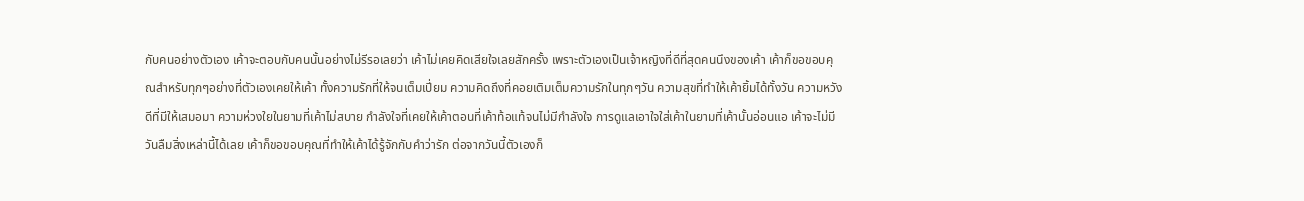กับคนอย่างตัวเอง เค้าจะตอบกับคนนั้นอย่างไม่รีรอเลยว่า เค้าไม่เคยคิดเสียใจเลยสักครั้ง เพราะตัวเองเป็นเจ้าหญิงที่ดีที่สุดคนนึงของเค้า เค้าก็ขอขอบคุณสำหรับทุกๆอย่างที่ตัวเองเคยให้เค้า ทั้งความรักที่ให้จนเต็มเปี่ยม ความคิดถึงที่คอยเติมเต็มความรักในทุกๆวัน ความสุขที่ทำให้เค้ายิ้มได้ทั้งวัน ความหวังดีที่มีให้เสมอมา ความห่วงใยในยามที่เค้าไม่สบาย กำลังใจที่เคยให้เค้าตอนที่เค้าท้อแท้จนไม่มีกำลังใจ การดูแลเอาใจใส่เค้าในยามที่เค้านั้นอ่อนแอ เค้าจะไม่มีวันลืมสิ่งเหล่านี้ได้เลย เค้าก็ขอขอบคุณที่ทำให้เค้าได้รู้จักกับคำว่ารัก ต่อจากวันนี้ตัวเองก็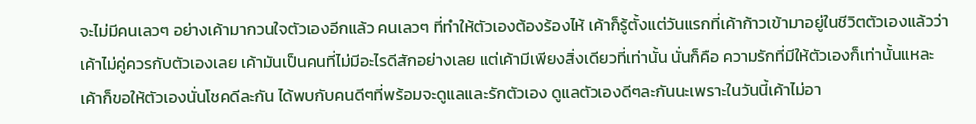จะไม่มีคนเลวๆ อย่างเค้ามากวนใจตัวเองอีกแล้ว คนเลวๆ ที่ทำให้ตัวเองต้องร้องไห้ เค้าก็รู้ตั้งแต่วันแรกที่เค้าก้าวเข้ามาอยู่ในชีวิตตัวเองแล้วว่าเค้าไม่คู่ควรกับตัวเองเลย เค้ามันเป็นคนที่ไม่มีอะไรดีสักอย่างเลย แต่เค้ามีเพียงสิ่งเดียวที่เท่านั้น นั่นก็คือ ความรักที่มีให้ตัวเองก็เท่านั้นแหละ เค้าก็ขอให้ตัวเองนั่นโชคดีละกัน ได้พบกับคนดีๆที่พร้อมจะดูแลและรักตัวเอง ดูแลตัวเองดีๆละกันนะเพราะในวันนี้เค้าไม่อา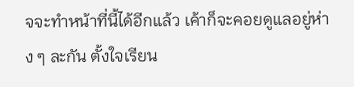จจะทำหน้าที่นี้ได้อีกแล้ว เค้าก็จะคอยดูแลอยู่ห่าง ๆ ละกัน ตั้งใจเรียน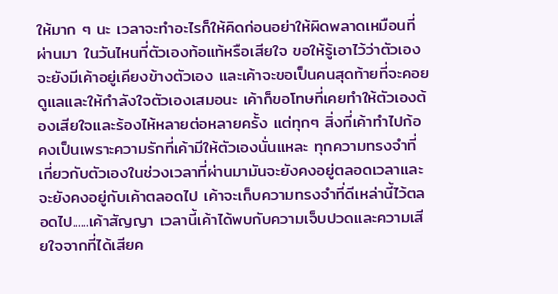ให้มาก ๆ นะ เวลาจะทำอะไรก็ให้คิดก่อนอย่าให้ผิดพลาดเหมือนที่ผ่านมา ในวันไหนที่ตัวเองท้อแท้หรือเสียใจ ขอให้รู้เอาไว้ว่าตัวเองจะยังมีเค้าอยู่เคียงข้างตัวเอง และเค้าจะขอเป็นคนสุดท้ายที่จะคอยดูแลและให้กำลังใจตัวเองเสมอนะ เค้าก็ขอโทษที่เคยทำให้ตัวเองต้องเสียใจและร้องไห้หลายต่อหลายครั้ง แต่ทุกๆ สิ่งที่เค้าทำไปก้อคงเป็นเพราะความรักที่เค้ามีให้ตัวเองนั่นแหละ ทุกความทรงจำที่เกี่ยวกับตัวเองในช่วงเวลาที่ผ่านมามันจะยังคงอยู่ตลอดเวลาและจะยังคงอยู่กับเค้าตลอดไป เค้าจะเก็บความทรงจำที่ดีเหล่านี้ไว้ตลอดไป......เค้าสัญญา เวลานี้เค้าได้พบกับความเจ็บปวดและความเสียใจจากที่ได้เสียค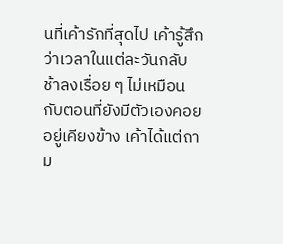นที่เค้ารักที่สุดไป เค้ารู้สึกว่าเวลาในแต่ละวันกลับช้าลงเรื่อย ๆ ไม่เหมือนกับตอนที่ยังมีตัวเองคอยอยู่เคียงข้าง เค้าได้แต่ถาม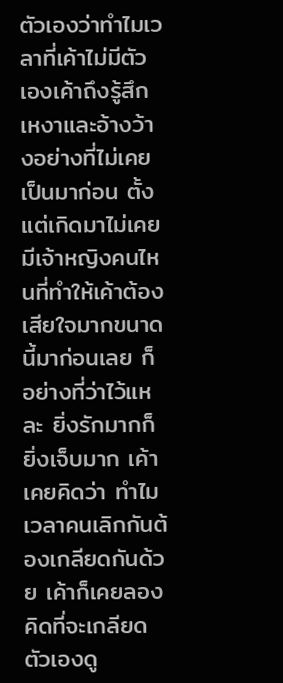ตัวเองว่าทำไมเวลาที่เค้าไม่มีตัวเองเค้าถึงรู้สึกเหงาและอ้างว้างอย่างที่ไม่เคยเป็นมาก่อน ตั้งแต่เกิดมาไม่เคยมีเจ้าหญิงคนไหนที่ทำให้เค้าต้องเสียใจมากขนาดนี้มาก่อนเลย ก็อย่างที่ว่าไว้แหละ ยิ่งรักมากก็ยิ่งเจ็บมาก เค้าเคยคิดว่า ทำไมเวลาคนเลิกกันต้องเกลียดกันด้วย เค้าก็เคยลองคิดที่จะเกลียดตัวเองดู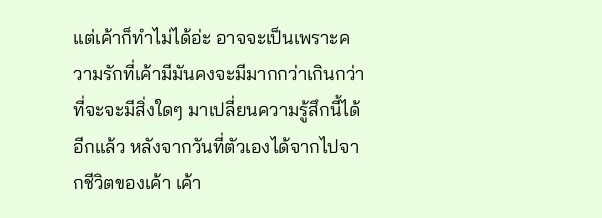แต่เค้าก็ทำไม่ได้อ่ะ อาจจะเป็นเพราะความรักที่เค้ามีมันคงจะมีมากกว่าเกินกว่าที่จะจะมีสิ่งใดๆ มาเปลี่ยนความรู้สึกนี้ได้อีกแล้ว หลังจากวันที่ตัวเองได้จากไปจากชีวิตของเค้า เค้า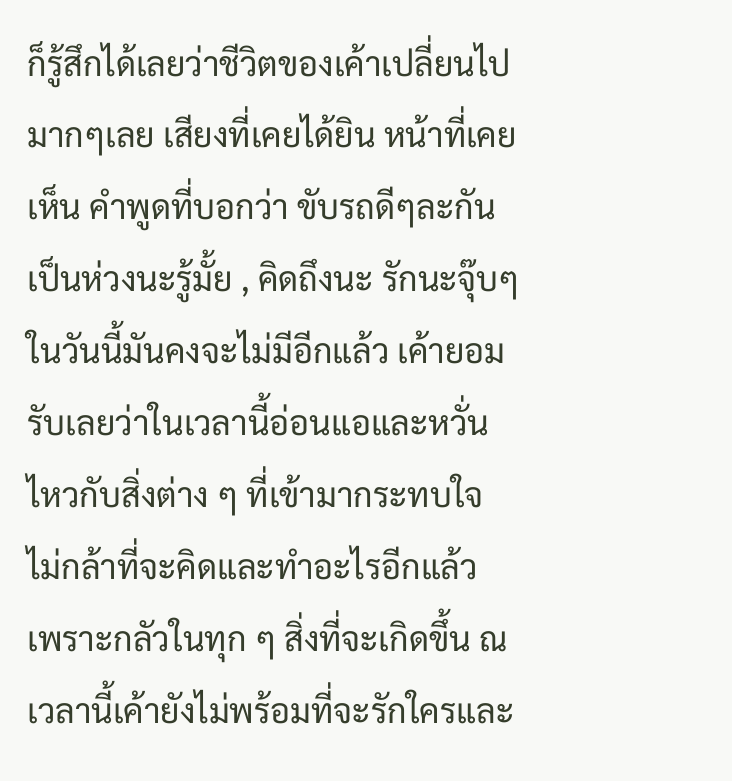ก็รู้สึกได้เลยว่าชีวิตของเค้าเปลี่ยนไปมากๆเลย เสียงที่เคยได้ยิน หน้าที่เคยเห็น คำพูดที่บอกว่า ขับรถดีๆละกัน เป็นห่วงนะรู้มั้ย , คิดถึงนะ รักนะจุ๊บๆ ในวันนี้มันคงจะไม่มีอีกแล้ว เค้ายอมรับเลยว่าในเวลานี้อ่อนแอและหวั่นไหวกับสิ่งต่าง ๆ ที่เข้ามากระทบใจ ไม่กล้าที่จะคิดและทำอะไรอีกแล้ว เพราะกลัวในทุก ๆ สิ่งที่จะเกิดขึ้น ณ เวลานี้เค้ายังไม่พร้อมที่จะรักใครและ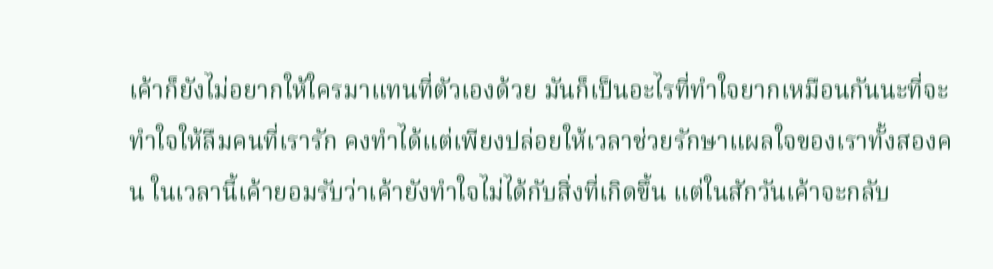เค้าก็ยังไม่อยากให้ใครมาแทนที่ตัวเองด้วย มันก็เป็นอะไรที่ทำใจยากเหมือนกันนะที่จะทำใจให้ลืมคนที่เรารัก คงทำได้แต่เพียงปล่อยให้เวลาช่วยรักษาแผลใจของเราทั้งสองคน ในเวลานี้เค้ายอมรับว่าเค้ายังทำใจไม่ได้กับสิ่งที่เกิดขึ้น แต่ในสักวันเค้าจะกลับ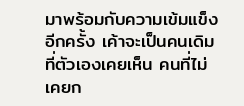มาพร้อมกับความเข้มแข็งอีกครั้ง เค้าจะเป็นคนเดิมที่ตัวเองเคยเห็น คนที่ไม่เคยก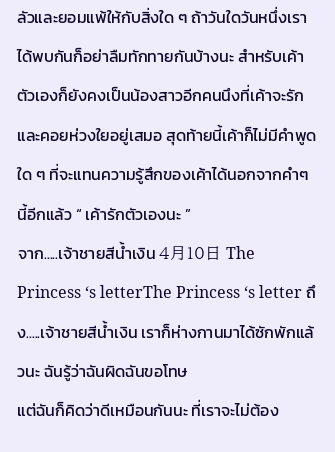ลัวและยอมแพ้ให้กับสิ่งใด ๆ ถ้าวันใดวันหนึ่งเราได้พบกันก็อย่าลืมทักทายกันบ้างนะ สำหรับเค้าตัวเองก็ยังคงเป็นน้องสาวอีกคนนึงที่เค้าจะรักและคอยห่วงใยอยู่เสมอ สุดท้ายนี้เค้าก็ไม่มีคำพูดใด ๆ ที่จะแทนความรู้สึกของเค้าได้นอกจากคำๆนี้อีกแล้ว “ เค้ารักตัวเองนะ ”
จาก.....เจ้าชายสีน้ำเงิน 4月10日 The Princess ‘s letterThe Princess ‘s letter ถึง.....เจ้าชายสีน้ำเงิน เราก็ห่างกานมาได้ซักพักแล้วนะ ฉันรู้ว่าฉันผิดฉันขอโทษ
แต่ฉันก็คิดว่าดีเหมือนกันนะ ที่เราจะไม่ต้อง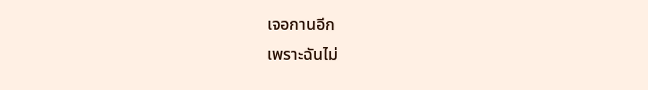เจอกานอีก
เพราะฉันไม่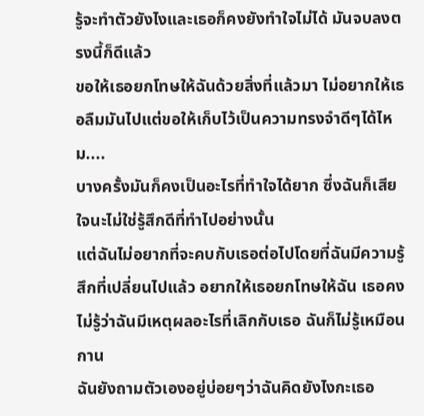รู้จะทำตัวยังไงและเธอก็คงยังทำใจไม่ได้ มันจบลงตรงนี้ก็ดีแล้ว
ขอให้เธอยกโทษให้ฉันด้วยสิ่งที่แล้วมา ไม่อยากให้เธอลืมมันไปแต่ขอให้เก็บไว้เป็นความทรงจำดีๆได้ไหม....
บางครั้งมันก็คงเป็นอะไรที่ทำใจได้ยาก ซึ่งฉันก็เสียใจนะไม่ใช่รู้สึกดีที่ทำไปอย่างนั้น
แต่ฉันไม่อยากที่จะคบกับเธอต่อไปโดยที่ฉันมีความรู้สึกที่เปลี่ยนไปแล้ว อยากให้เธอยกโทษให้ฉัน เธอคงไม่รู้ว่าฉันมีเหตุผลอะไรที่เลิกกับเธอ ฉันก็ไม่รู้เหมือนกาน
ฉันยังถามตัวเองอยู่บ่อยๆว่าฉันคิดยังไงกะเธอ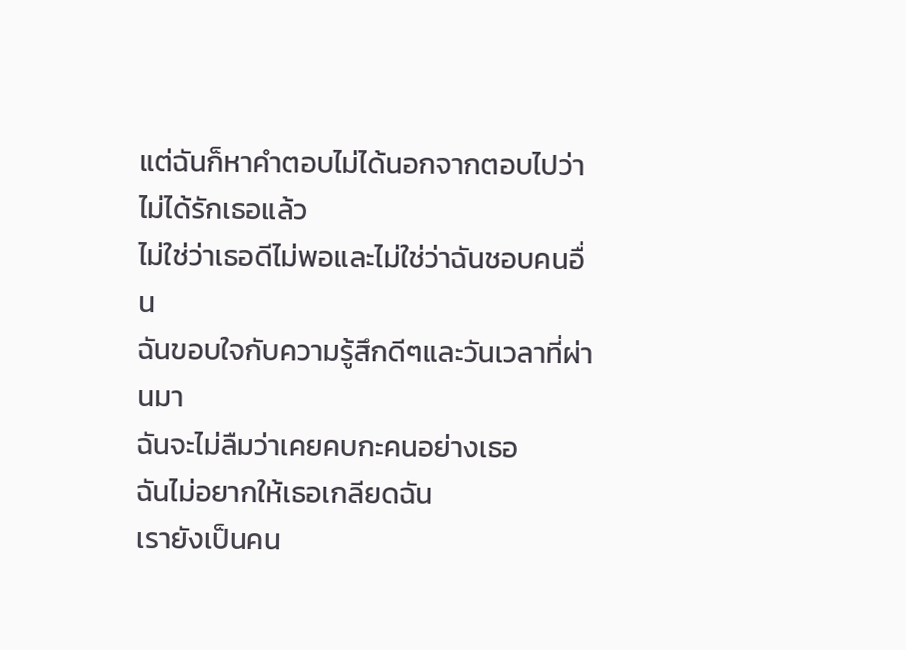แต่ฉันก็หาคำตอบไม่ได้นอกจากตอบไปว่าไม่ได้รักเธอแล้ว
ไม่ใช่ว่าเธอดีไม่พอและไม่ใช่ว่าฉันชอบคนอื่น
ฉันขอบใจกับความรู้สึกดีๆและวันเวลาที่ผ่านมา
ฉันจะไม่ลืมว่าเคยคบกะคนอย่างเธอ
ฉันไม่อยากให้เธอเกลียดฉัน
เรายังเป็นคน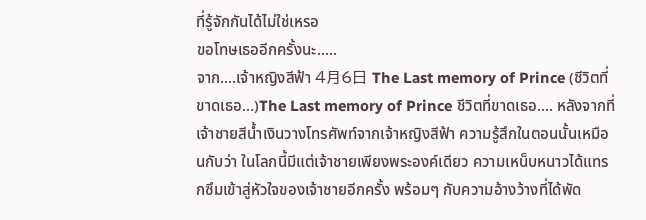ที่รู้จักกันได้ไม่ใช่เหรอ
ขอโทษเธออีกครั้งนะ.....
จาก....เจ้าหญิงสีฟ้า 4月6日 The Last memory of Prince (ชีวิตที่ขาดเธอ...)The Last memory of Prince ชีวิตที่ขาดเธอ.... หลังจากที่เจ้าชายสีน้ำเงินวางโทรศัพท์จากเจ้าหญิงสีฟ้า ความรู้สึกในตอนนั้นเหมือนกับว่า ในโลกนี้มีแต่เจ้าชายเพียงพระองค์เดียว ความเหน็บหนาวได้แทรกซึมเข้าสู่หัวใจของเจ้าชายอีกครั้ง พร้อมๆ กับความอ้างว้างที่ได้พัด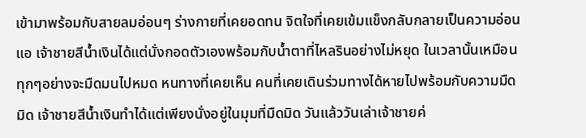เข้ามาพร้อมกับสายลมอ่อนๆ ร่างกายที่เคยอดทน จิตใจที่เคยเข้มแข็งกลับกลายเป็นความอ่อนแอ เจ้าชายสีน้ำเงินได้แต่นั่งกอดตัวเองพร้อมกับน้ำตาที่ไหลรินอย่างไม่หยุด ในเวลานั้นเหมือนทุกๆอย่างจะมืดมนไปหมด หนทางที่เคยเห็น คนที่เคยเดินร่วมทางได้หายไปพร้อมกับความมืดมิด เจ้าชายสีน้ำเงินทำได้แต่เพียงนั่งอยู่ในมุมที่มืดมิด วันแล้ววันเล่าเจ้าชายค่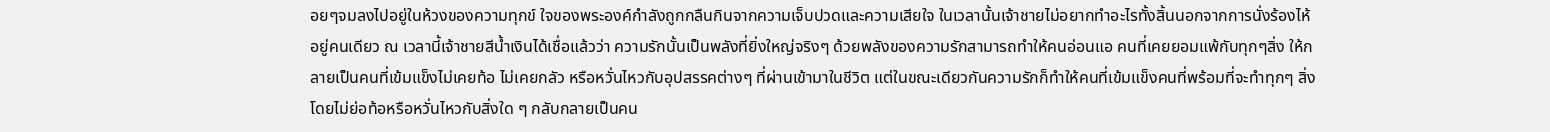อยๆจมลงไปอยู่ในห้วงของความทุกข์ ใจของพระองค์กำลังถูกกลืนกินจากความเจ็บปวดและความเสียใจ ในเวลานั้นเจ้าชายไม่อยากทำอะไรทั้งสิ้นนอกจากการนั่งร้องไห้ อยู่คนเดียว ณ เวลานี้เจ้าชายสีน้ำเงินได้เชื่อแล้วว่า ความรักนั้นเป็นพลังที่ยิ่งใหญ่จริงๆ ด้วยพลังของความรักสามารถทำให้คนอ่อนแอ คนที่เคยยอมแพ้กับทุกๆสิ่ง ให้กลายเป็นคนที่เข้มแข็งไม่เคยท้อ ไม่เคยกลัว หรือหวั่นไหวกับอุปสรรคต่างๆ ที่ผ่านเข้ามาในชีวิต แต่ในขณะเดียวกันความรักก็ทำให้คนที่เข้มแข็งคนที่พร้อมที่จะทำทุกๆ สิ่งโดยไม่ย่อท้อหรือหวั่นไหวกับสิ่งใด ๆ กลับกลายเป็นคน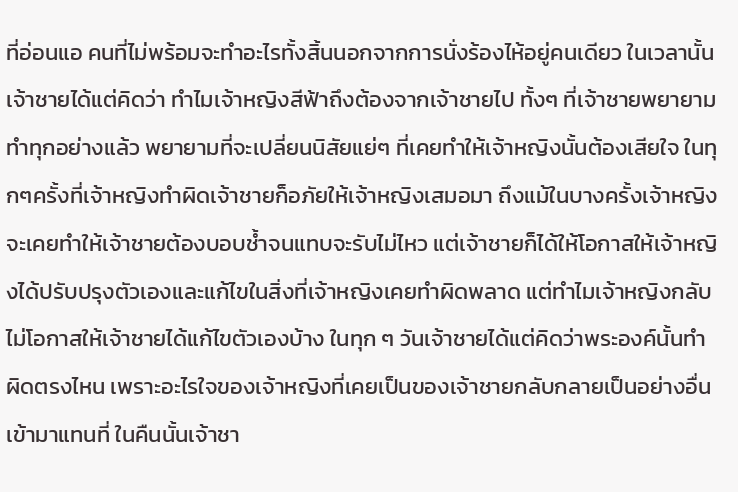ที่อ่อนแอ คนที่ไม่พร้อมจะทำอะไรทั้งสิ้นนอกจากการนั่งร้องไห้อยู่คนเดียว ในเวลานั้นเจ้าชายได้แต่คิดว่า ทำไมเจ้าหญิงสีฟ้าถึงต้องจากเจ้าชายไป ทั้งๆ ที่เจ้าชายพยายามทำทุกอย่างแล้ว พยายามที่จะเปลี่ยนนิสัยแย่ๆ ที่เคยทำให้เจ้าหญิงนั้นต้องเสียใจ ในทุกๆครั้งที่เจ้าหญิงทำผิดเจ้าชายก็อภัยให้เจ้าหญิงเสมอมา ถึงแม้ในบางครั้งเจ้าหญิงจะเคยทำให้เจ้าชายต้องบอบช้ำจนแทบจะรับไม่ไหว แต่เจ้าชายก็ได้ให้โอกาสให้เจ้าหญิงได้ปรับปรุงตัวเองและแก้ไขในสิ่งที่เจ้าหญิงเคยทำผิดพลาด แต่ทำไมเจ้าหญิงกลับไม่โอกาสให้เจ้าชายได้แก้ไขตัวเองบ้าง ในทุก ๆ วันเจ้าชายได้แต่คิดว่าพระองค์นั้นทำผิดตรงไหน เพราะอะไรใจของเจ้าหญิงที่เคยเป็นของเจ้าชายกลับกลายเป็นอย่างอื่นเข้ามาแทนที่ ในคืนนั้นเจ้าชา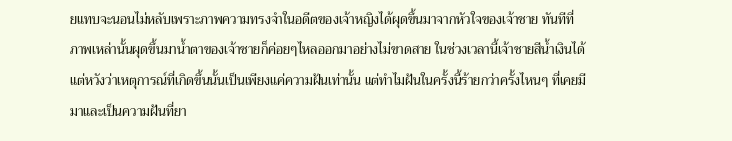ยแทบจะนอนไม่หลับเพราะภาพความทรงจำในอดีตของเจ้าหญิงได้ผุดขึ้นมาจากหัวใจของเจ้าชาย ทันทีที่ภาพเหล่านั้นผุดขึ้นมาน้ำตาของเจ้าชายก็ค่อยๆไหลออกมาอย่างไม่ขาดสาย ในช่วงเวลานี้เจ้าชายสีน้ำเงินได้แต่หวังว่าเหตุการณ์ที่เกิดขึ้นนั้นเป็นเพียงแค่ความฝันเท่านั้น แต่ทำไมฝันในครั้งนี้ร้ายกว่าครั้งไหนๆ ที่เคยมีมาและเป็นความฝันที่ยา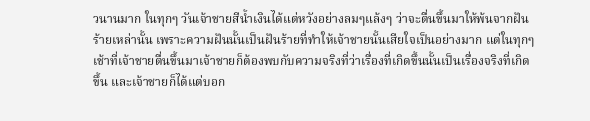วนานมาก ในทุกๆ วันเจ้าชายสีน้ำเงินได้แต่หวังอย่างลมๆแล้งๆ ว่าจะตื่นขึ้นมาให้พ้นจากฝันร้ายเหล่านั้น เพราะความฝันนั้นเป็นฝันร้ายที่ทำให้เจ้าชายนั้นเสียใจเป็นอย่างมาก แต่ในทุกๆ เช้าที่เจ้าชายตื่นขึ้นมาเจ้าชายก็ต้องพบกับความจริงที่ว่าเรื่องที่เกิดขึ้นนั้นเป็นเรื่องจริงที่เกิดขึ้น และเจ้าชายก็ได้แต่บอก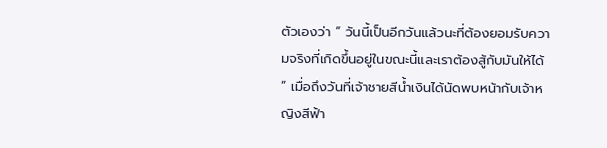ตัวเองว่า “ วันนี้เป็นอีกวันแล้วนะที่ต้องยอมรับความจริงที่เกิดขึ้นอยู่ในขณะนี้และเราต้องสู้กับมันให้ได้ ” เมื่อถึงวันที่เจ้าชายสีน้ำเงินได้นัดพบหน้ากับเจ้าหญิงสีฟ้า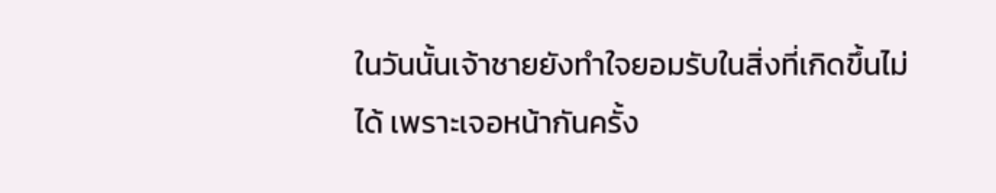ในวันนั้นเจ้าชายยังทำใจยอมรับในสิ่งที่เกิดขึ้นไม่ได้ เพราะเจอหน้ากันครั้ง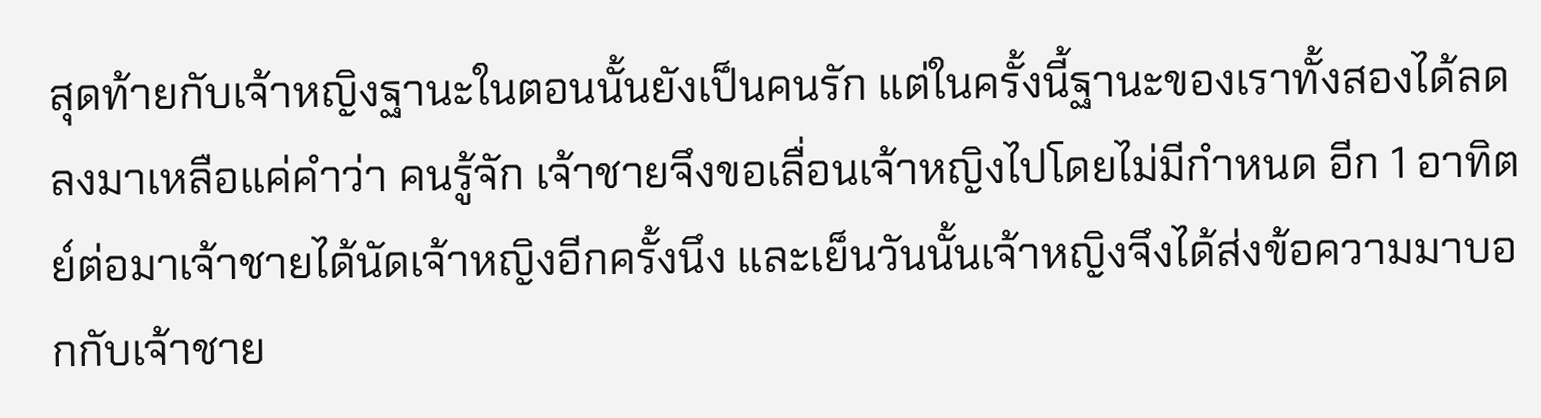สุดท้ายกับเจ้าหญิงฐานะในตอนนั้นยังเป็นคนรัก แต่ในครั้งนี้ฐานะของเราทั้งสองได้ลดลงมาเหลือแค่คำว่า คนรู้จัก เจ้าชายจึงขอเลื่อนเจ้าหญิงไปโดยไม่มีกำหนด อีก 1 อาทิตย์ต่อมาเจ้าชายได้นัดเจ้าหญิงอีกครั้งนึง และเย็นวันนั้นเจ้าหญิงจึงได้ส่งข้อความมาบอกกับเจ้าชาย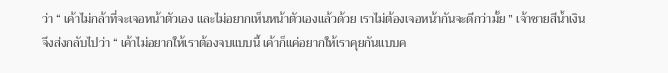ว่า “ เค้าไม่กล้าที่จะเจอหน้าตัวเอง และไม่อยากเห็นหน้าตัวเองแล้วด้วย เราไม่ต้องเจอหน้ากันจะดีกว่ามั้ย ” เจ้าชายสีน้ำเงินจึงส่งกลับไปว่า “ เค้าไม่อยากให้เราต้องจบแบบนี้ เค้าก็แค่อยากให้เราคุยกันแบบค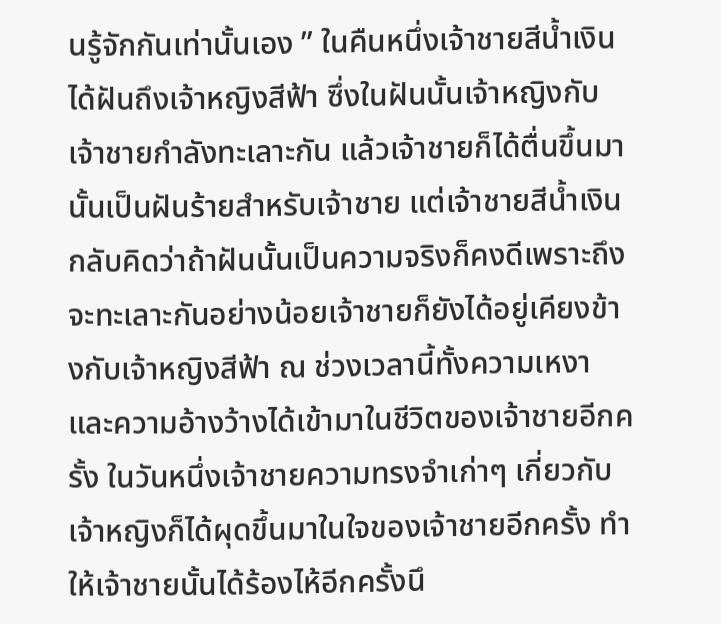นรู้จักกันเท่านั้นเอง ” ในคืนหนึ่งเจ้าชายสีน้ำเงินได้ฝันถึงเจ้าหญิงสีฟ้า ซึ่งในฝันนั้นเจ้าหญิงกับเจ้าชายกำลังทะเลาะกัน แล้วเจ้าชายก็ได้ตื่นขึ้นมา นั้นเป็นฝันร้ายสำหรับเจ้าชาย แต่เจ้าชายสีน้ำเงินกลับคิดว่าถ้าฝันนั้นเป็นความจริงก็คงดีเพราะถึงจะทะเลาะกันอย่างน้อยเจ้าชายก็ยังได้อยู่เคียงข้างกับเจ้าหญิงสีฟ้า ณ ช่วงเวลานี้ทั้งความเหงาและความอ้างว้างได้เข้ามาในชีวิตของเจ้าชายอีกครั้ง ในวันหนึ่งเจ้าชายความทรงจำเก่าๆ เกี่ยวกับเจ้าหญิงก็ได้ผุดขึ้นมาในใจของเจ้าชายอีกครั้ง ทำให้เจ้าชายนั้นได้ร้องไห้อีกครั้งนึ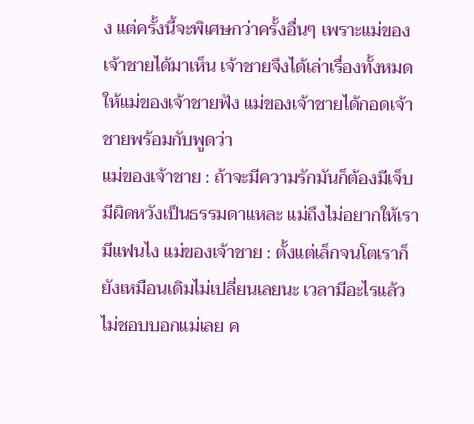ง แต่ครั้งนี้จะพิเศษกว่าครั้งอื่นๆ เพราะแม่ของเจ้าชายได้มาเห็น เจ้าชายจึงได้เล่าเรื่องทั้งหมดให้แม่ของเจ้าชายฟัง แม่ของเจ้าชายได้กอดเจ้าชายพร้อมกับพูดว่า
แม่ของเจ้าชาย : ถ้าจะมีความรักมันก็ต้องมีเจ็บ มีผิดหวังเป็นธรรมดาแหละ แม่ถึงไม่อยากให้เรามีแฟนไง แม่ของเจ้าชาย : ตั้งแต่เล็กจนโตเราก็ยังเหมือนเดิมไม่เปลี่ยนเลยนะ เวลามีอะไรแล้วไม่ชอบบอกแม่เลย ค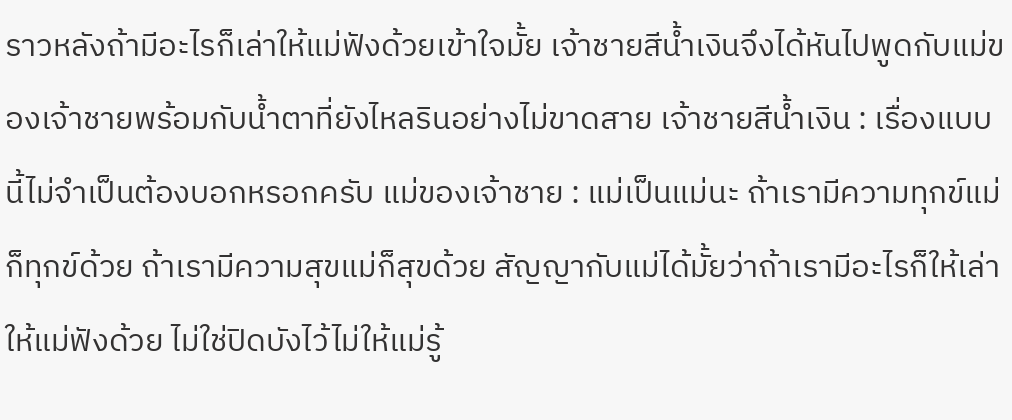ราวหลังถ้ามีอะไรก็เล่าให้แม่ฟังด้วยเข้าใจมั้ย เจ้าชายสีน้ำเงินจึงได้หันไปพูดกับแม่ของเจ้าชายพร้อมกับน้ำตาที่ยังไหลรินอย่างไม่ขาดสาย เจ้าชายสีน้ำเงิน : เรื่องแบบนี้ไม่จำเป็นต้องบอกหรอกครับ แม่ของเจ้าชาย : แม่เป็นแม่นะ ถ้าเรามีความทุกข์แม่ก็ทุกข์ด้วย ถ้าเรามีความสุขแม่ก็สุขด้วย สัญญากับแม่ได้มั้ยว่าถ้าเรามีอะไรก็ให้เล่าให้แม่ฟังด้วย ไม่ใช่ปิดบังไว้ไม่ให้แม่รู้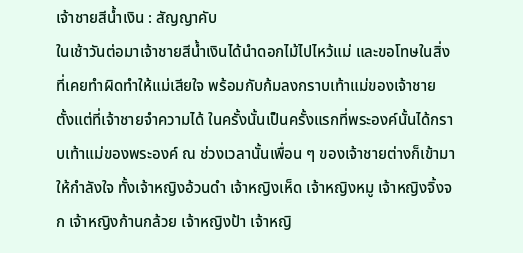เจ้าชายสีน้ำเงิน : สัญญาคับ
ในเช้าวันต่อมาเจ้าชายสีน้ำเงินได้นำดอกไม้ไปไหว้แม่ และขอโทษในสิ่งที่เคยทำผิดทำให้แม่เสียใจ พร้อมกับก้มลงกราบเท้าแม่ของเจ้าชาย ตั้งแต่ที่เจ้าชายจำความได้ ในครั้งนั้นเป็นครั้งแรกที่พระองค์นั้นได้กราบเท้าแม่ของพระองค์ ณ ช่วงเวลานั้นเพื่อน ๆ ของเจ้าชายต่างก็เข้ามาให้กำลังใจ ทั้งเจ้าหญิงอ้วนดำ เจ้าหญิงเห็ด เจ้าหญิงหมู เจ้าหญิงจิ้งจก เจ้าหญิงก้านกล้วย เจ้าหญิงป้า เจ้าหญิ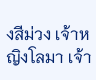งสีม่วง เจ้าหญิงโลมา เจ้า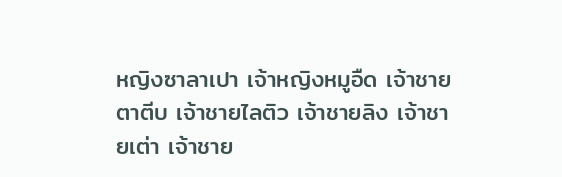หญิงซาลาเปา เจ้าหญิงหมูอืด เจ้าชายตาตีบ เจ้าชายไลติว เจ้าชายลิง เจ้าชายเต่า เจ้าชาย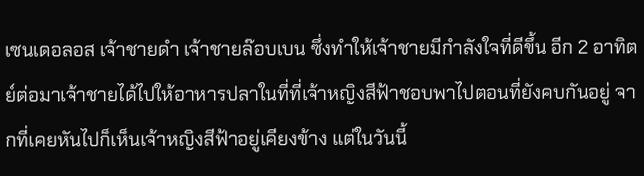เซนเดอลอส เจ้าชายดำ เจ้าชายล๊อบเบน ซึ่งทำให้เจ้าชายมีกำลังใจที่ดีขึ้น อีก 2 อาทิตย์ต่อมาเจ้าชายได้ไปให้อาหารปลาในที่ที่เจ้าหญิงสีฟ้าชอบพาไปตอนที่ยังคบกันอยู่ จากที่เคยหันไปก็เห็นเจ้าหญิงสีฟ้าอยู่เคียงข้าง แต่ในวันนี้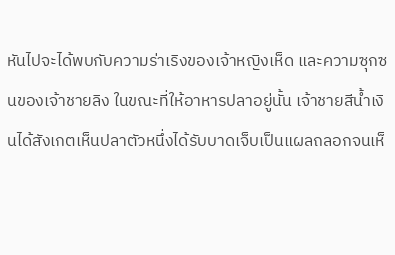หันไปจะได้พบกับความร่าเริงของเจ้าหญิงเห็ด และความซุกซนของเจ้าชายลิง ในขณะที่ให้อาหารปลาอยู่นั้น เจ้าชายสีน้ำเงินได้สังเกตเห็นปลาตัวหนึ่งได้รับบาดเจ็บเป็นแผลถลอกจนเห็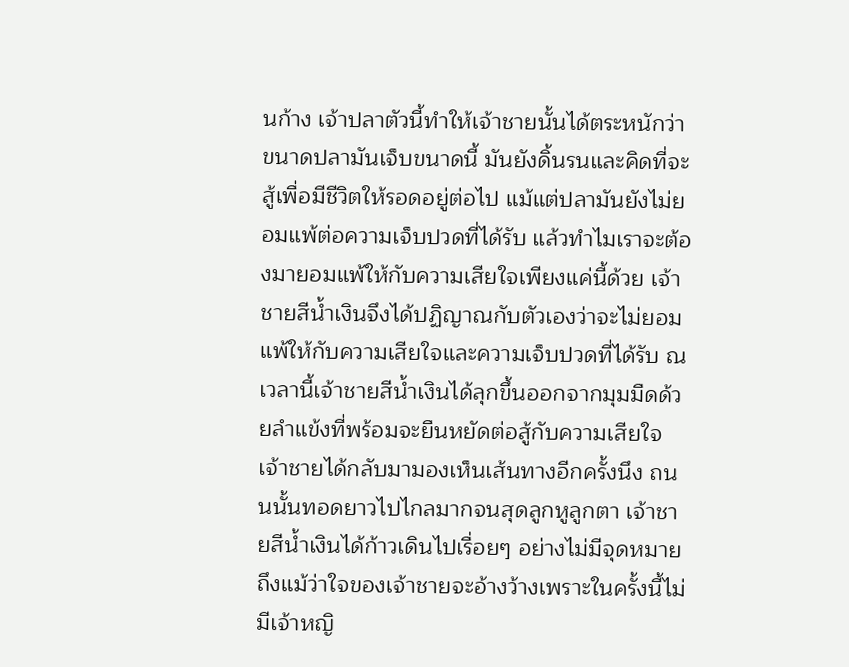นก้าง เจ้าปลาตัวนี้ทำให้เจ้าชายนั้นได้ตระหนักว่า ขนาดปลามันเจ็บขนาดนี้ มันยังดิ้นรนและคิดที่จะสู้เพื่อมีชีวิตให้รอดอยู่ต่อไป แม้แต่ปลามันยังไม่ยอมแพ้ต่อความเจ็บปวดที่ได้รับ แล้วทำไมเราจะต้องมายอมแพ้ให้กับความเสียใจเพียงแค่นี้ด้วย เจ้าชายสีน้ำเงินจึงได้ปฏิญาณกับตัวเองว่าจะไม่ยอมแพ้ให้กับความเสียใจและความเจ็บปวดที่ได้รับ ณ เวลานี้เจ้าชายสีน้ำเงินได้ลุกขึ้นออกจากมุมมืดด้วยลำแข้งที่พร้อมจะยืนหยัดต่อสู้กับความเสียใจ เจ้าชายได้กลับมามองเห็นเส้นทางอีกครั้งนึง ถนนนั้นทอดยาวไปไกลมากจนสุดลูกหูลูกตา เจ้าชายสีน้ำเงินได้ก้าวเดินไปเรื่อยๆ อย่างไม่มีจุดหมาย ถึงแม้ว่าใจของเจ้าชายจะอ้างว้างเพราะในครั้งนี้ไม่มีเจ้าหญิ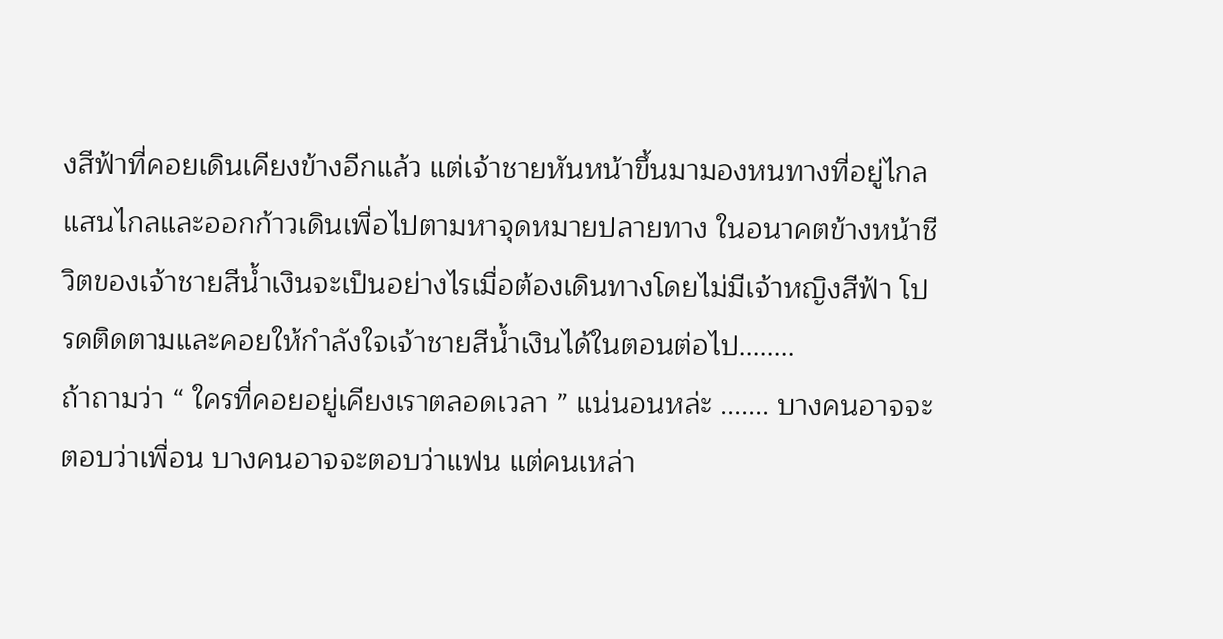งสีฟ้าที่คอยเดินเคียงข้างอีกแล้ว แต่เจ้าชายหันหน้าขึ้นมามองหนทางที่อยู่ไกลแสนไกลและออกก้าวเดินเพื่อไปตามหาจุดหมายปลายทาง ในอนาคตข้างหน้าชีวิตของเจ้าชายสีน้ำเงินจะเป็นอย่างไรเมื่อต้องเดินทางโดยไม่มีเจ้าหญิงสีฟ้า โปรดติดตามและคอยให้กำลังใจเจ้าชายสีน้ำเงินได้ในตอนต่อไป........
ถ้าถามว่า “ ใครที่คอยอยู่เคียงเราตลอดเวลา ” แน่นอนหล่ะ ....... บางคนอาจจะตอบว่าเพื่อน บางคนอาจจะตอบว่าแฟน แต่คนเหล่า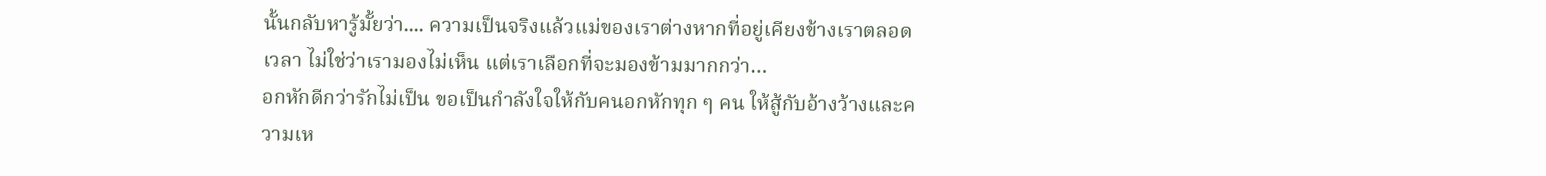นั้นกลับหารู้มั้ยว่า.... ความเป็นจริงแล้วแม่ของเราต่างหากที่อยู่เคียงข้างเราตลอดเวลา ไม่ใช่ว่าเรามองไม่เห็น แต่เราเลือกที่จะมองข้ามมากกว่า…
อกหักดีกว่ารักไม่เป็น ขอเป็นกำลังใจให้กับคนอกหักทุก ๆ คน ให้สู้กับอ้างว้างและความเห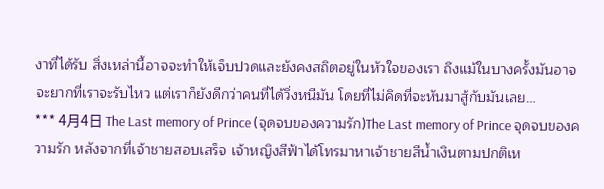งาที่ได้รับ สิ่งเหล่านี้อาจจะทำให้เจ็บปวดและยังคงสถิตอยู่ในหัวใจของเรา ถึงแม้ในบางครั้งมันอาจจะยากที่เราจะรับไหว แต่เราก็ยังดีกว่าคนที่ได้วิ่งหนีมัน โดยที่ไม่คิดที่จะหันมาสู้กับมันเลย…
*** 4月4日 The Last memory of Prince (จุดจบของความรัก)The Last memory of Prince จุดจบของความรัก หลังจากที่เจ้าชายสอบเสร็จ เจ้าหญิงสีฟ้าได้โทรมาหาเจ้าชายสีน้ำเงินตามปกติเห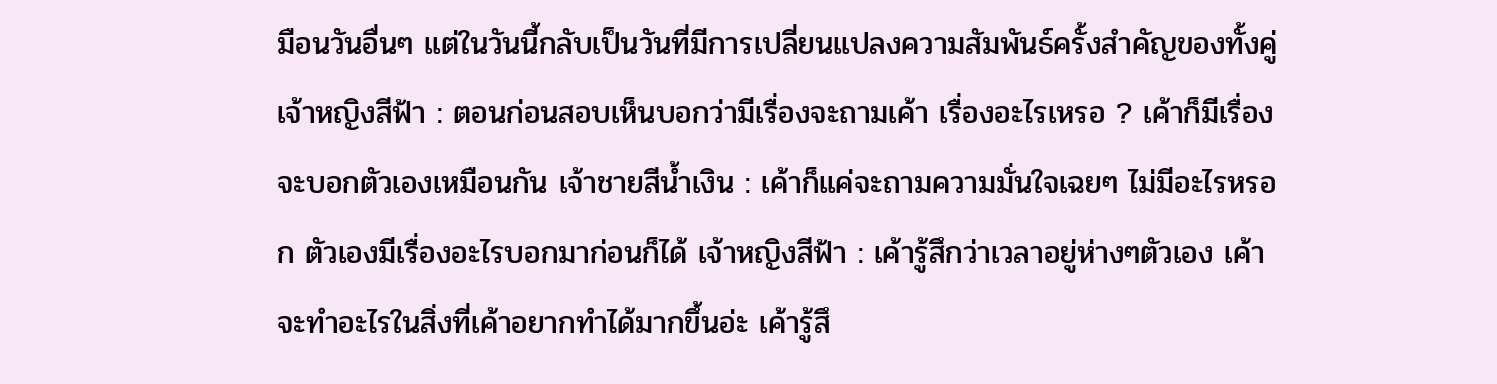มือนวันอื่นๆ แต่ในวันนี้กลับเป็นวันที่มีการเปลี่ยนแปลงความสัมพันธ์ครั้งสำคัญของทั้งคู่ เจ้าหญิงสีฟ้า : ตอนก่อนสอบเห็นบอกว่ามีเรื่องจะถามเค้า เรื่องอะไรเหรอ ? เค้าก็มีเรื่องจะบอกตัวเองเหมือนกัน เจ้าชายสีน้ำเงิน : เค้าก็แค่จะถามความมั่นใจเฉยๆ ไม่มีอะไรหรอก ตัวเองมีเรื่องอะไรบอกมาก่อนก็ได้ เจ้าหญิงสีฟ้า : เค้ารู้สึกว่าเวลาอยู่ห่างๆตัวเอง เค้าจะทำอะไรในสิ่งที่เค้าอยากทำได้มากขึ้นอ่ะ เค้ารู้สึ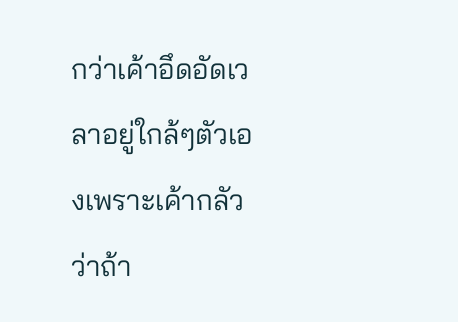กว่าเค้าอึดอัดเวลาอยู่ใกล้ๆตัวเองเพราะเค้ากลัวว่าถ้า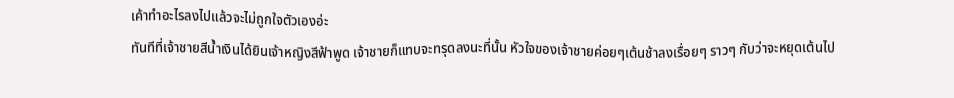เค้าทำอะไรลงไปแล้วจะไม่ถูกใจตัวเองอ่ะ
ทันทีที่เจ้าชายสีน้ำเงินได้ยินเจ้าหญิงสีฟ้าพูด เจ้าชายก็แทบจะทรุดลงนะที่นั้น หัวใจของเจ้าชายค่อยๆเต้นช้าลงเรื่อยๆ ราวๆ กับว่าจะหยุดเต้นไป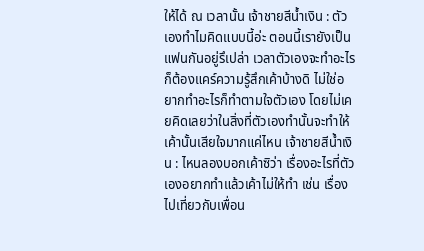ให้ได้ ณ เวลานั้น เจ้าชายสีน้ำเงิน : ตัวเองทำไมคิดแบบนี้อ่ะ ตอนนี้เรายังเป็นแฟนกันอยู่รึเปล่า เวลาตัวเองจะทำอะไรก็ต้องแคร์ความรู้สึกเค้าบ้างดิ ไม่ใช่อยากทำอะไรก็ทำตามใจตัวเอง โดยไม่เคยคิดเลยว่าในสิ่งที่ตัวเองทำนั้นจะทำให้เค้านั้นเสียใจมากแค่ไหน เจ้าชายสีน้ำเงิน : ไหนลองบอกเค้าซิว่า เรื่องอะไรที่ตัวเองอยากทำแล้วเค้าไม่ให้ทำ เช่น เรื่องไปเที่ยวกับเพื่อน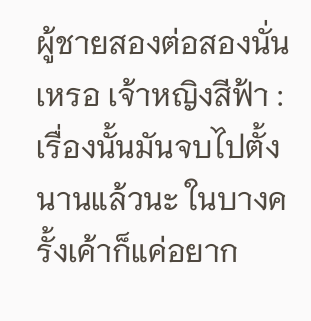ผู้ชายสองต่อสองนั่นเหรอ เจ้าหญิงสีฟ้า : เรื่องนั้นมันจบไปตั้งนานแล้วนะ ในบางครั้งเค้าก็แค่อยาก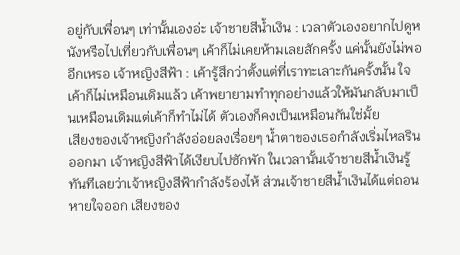อยู่กับเพื่อนๆ เท่านั้นเองอ่ะ เจ้าชายสีน้ำเงิน : เวลาตัวเองอยากไปดูหนังหรือไปเที่ยวกับเพื่อนๆ เค้าก็ไม่เคยห้ามเลยสักครั้ง แค่นั้นยังไม่พออีกเหรอ เจ้าหญิงสีฟ้า : เค้ารู้สึกว่าตั้งแต่ที่เราทะเลาะกันครั้งนั้น ใจเค้าก็ไม่เหมือนเดิมแล้ว เค้าพยายามทำทุกอย่างแล้วให้มันกลับมาเป็นเหมือนเดิมแต่เค้าก็ทำไม่ได้ ตัวเองก็คงเป็นเหมือนกันใช่มั้ย
เสียงของเจ้าหญิงกำลังอ่อยลงเรื่อยๆ น้ำตาของเธอกำลังเริ่มไหลรินออกมา เจ้าหญิงสีฟ้าได้เงียบไปซักพัก ในเวลานั้นเจ้าชายสีน้ำเงินรู้ทันทีเลยว่าเจ้าหญิงสีฟ้ากำลังร้องไห้ ส่วนเจ้าชายสีน้ำเงินได้แต่ถอนหายใจออก เสียงของ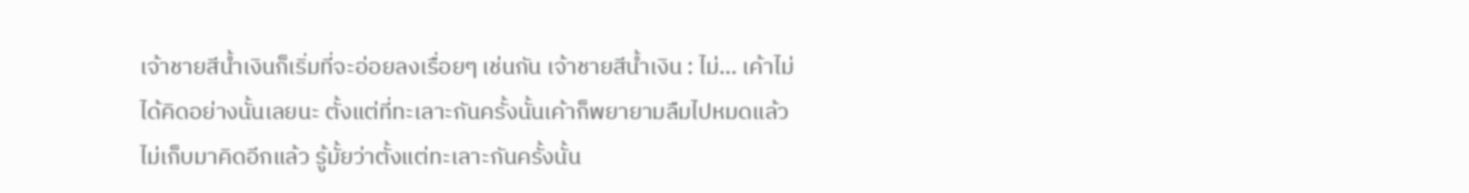เจ้าชายสีน้ำเงินก็เริ่มที่จะอ่อยลงเรื่อยๆ เช่นกัน เจ้าชายสีน้ำเงิน : ไม่... เค้าไม่ได้คิดอย่างนั้นเลยนะ ตั้งแต่ที่ทะเลาะกันครั้งนั้นเค้าก็พยายามลืมไปหมดแล้ว ไม่เก็บมาคิดอีกแล้ว รู้มั้ยว่าตั้งแต่ทะเลาะกันครั้งนั้น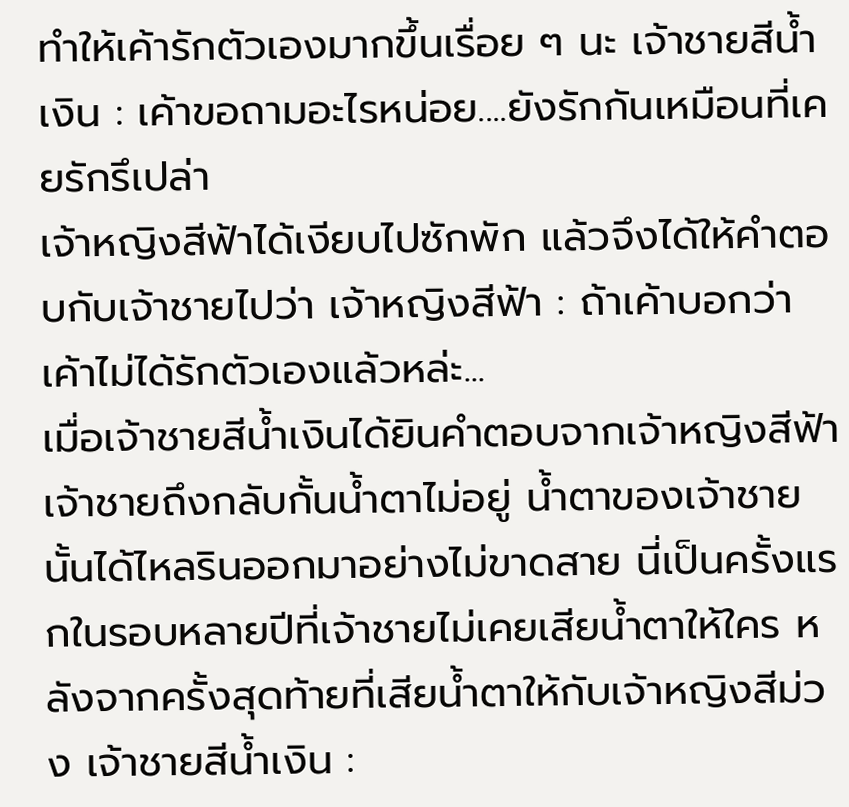ทำให้เค้ารักตัวเองมากขึ้นเรื่อย ๆ นะ เจ้าชายสีน้ำเงิน : เค้าขอถามอะไรหน่อย....ยังรักกันเหมือนที่เคยรักรึเปล่า
เจ้าหญิงสีฟ้าได้เงียบไปซักพัก แล้วจึงได้ให้คำตอบกับเจ้าชายไปว่า เจ้าหญิงสีฟ้า : ถ้าเค้าบอกว่าเค้าไม่ได้รักตัวเองแล้วหล่ะ...
เมื่อเจ้าชายสีน้ำเงินได้ยินคำตอบจากเจ้าหญิงสีฟ้า เจ้าชายถึงกลับกั้นน้ำตาไม่อยู่ น้ำตาของเจ้าชายนั้นได้ไหลรินออกมาอย่างไม่ขาดสาย นี่เป็นครั้งแรกในรอบหลายปีที่เจ้าชายไม่เคยเสียน้ำตาให้ใคร หลังจากครั้งสุดท้ายที่เสียน้ำตาให้กับเจ้าหญิงสีม่วง เจ้าชายสีน้ำเงิน :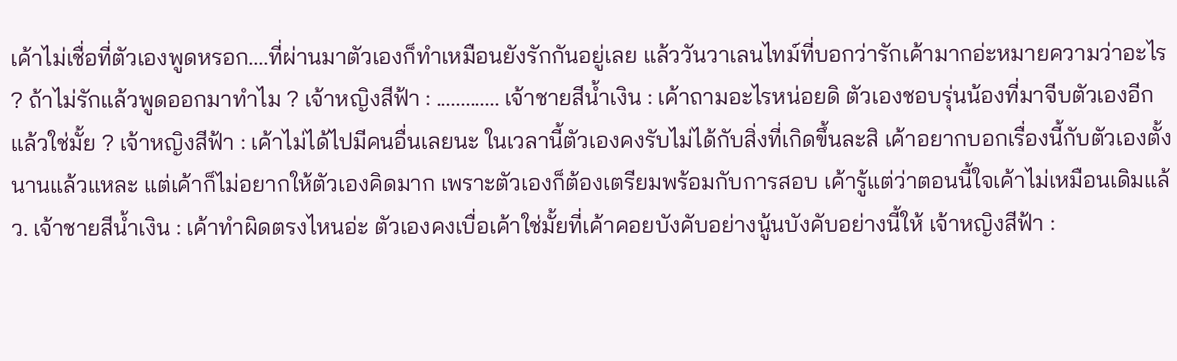เค้าไม่เชื่อที่ตัวเองพูดหรอก....ที่ผ่านมาตัวเองก็ทำเหมือนยังรักกันอยู่เลย แล้ววันวาเลนไทม์ที่บอกว่ารักเค้ามากอ่ะหมายความว่าอะไร ? ถ้าไม่รักแล้วพูดออกมาทำไม ? เจ้าหญิงสีฟ้า : ............. เจ้าชายสีน้ำเงิน : เค้าถามอะไรหน่อยดิ ตัวเองชอบรุ่นน้องที่มาจีบตัวเองอีกแล้วใช่มั้ย ? เจ้าหญิงสีฟ้า : เค้าไม่ได้ไปมีคนอื่นเลยนะ ในเวลานี้ตัวเองคงรับไม่ได้กับสิ่งที่เกิดขึ้นละสิ เค้าอยากบอกเรื่องนี้กับตัวเองตั้งนานแล้วแหละ แต่เค้าก็ไม่อยากให้ตัวเองคิดมาก เพราะตัวเองก็ต้องเตรียมพร้อมกับการสอบ เค้ารู้แต่ว่าตอนนี้ใจเค้าไม่เหมือนเดิมแล้ว. เจ้าชายสีน้ำเงิน : เค้าทำผิดตรงไหนอ่ะ ตัวเองคงเบื่อเค้าใช่มั้ยที่เค้าคอยบังคับอย่างนู้นบังคับอย่างนี้ให้ เจ้าหญิงสีฟ้า :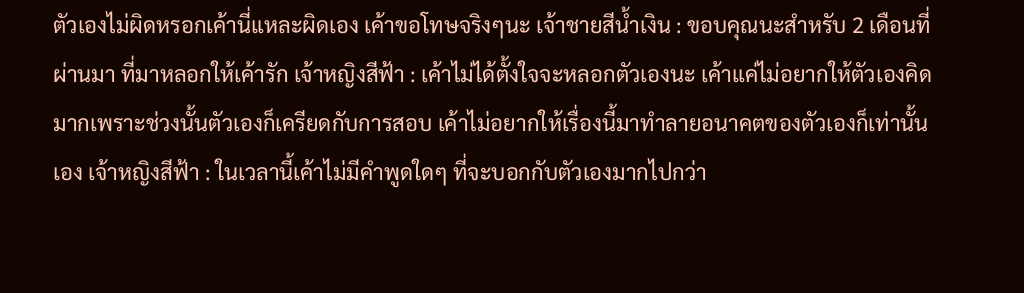ตัวเองไม่ผิดหรอกเค้านี่แหละผิดเอง เค้าขอโทษจริงๆนะ เจ้าชายสีน้ำเงิน : ขอบคุณนะสำหรับ 2 เดือนที่ผ่านมา ที่มาหลอกให้เค้ารัก เจ้าหญิงสีฟ้า : เค้าไม่ได้ตั้งใจจะหลอกตัวเองนะ เค้าแค่ไม่อยากให้ตัวเองคิดมากเพราะช่วงนั้นตัวเองก็เครียดกับการสอบ เค้าไม่อยากให้เรื่องนี้มาทำลายอนาคตของตัวเองก็เท่านั้นเอง เจ้าหญิงสีฟ้า : ในเวลานี้เค้าไม่มีคำพูดใดๆ ที่จะบอกกับตัวเองมากไปกว่า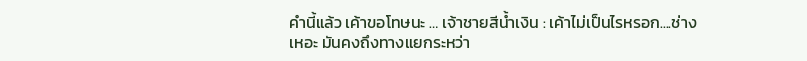คำนี้แล้ว เค้าขอโทษนะ … เจ้าชายสีน้ำเงิน : เค้าไม่เป็นไรหรอก....ช่างเหอะ มันคงถึงทางแยกระหว่า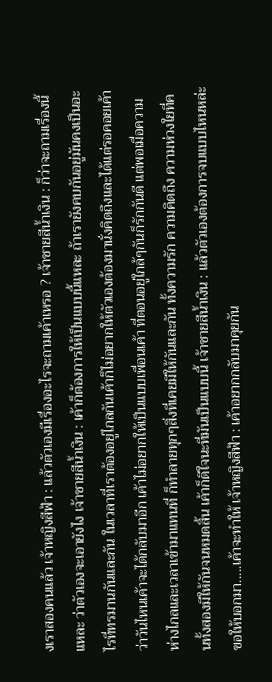งเราสองคนแล้ว เจ้าหญิงสีฟ้า : แล้วตัวเองมีเรื่องอะไรจะถามเค้าเหรอ ? เจ้าชายสีน้ำเงิน : ก็ว่าจะถามเรื่องนี้แหละ ว่าตัวเองจะเอายังไง เจ้าชายสีน้ำเงิน : เค้าก็ต้องการให้เป็นแบบนี้แหละ ถ้าเรายังคบกันอยู่มันคงเป็นอะไรที่ทรมานกันและกัน ในเวลาที่เราต้องอยู่ไกลกันเค้าก็ไม่อยากให้ตัวเองต้องมานั่งคิดถึงและได้แต่รอคอยเค้าว่าวันไหนเค้าจะได้กลับมาอีก เค้าไม่อยากให้เป็นแบบเพื่อนเค้า ที่ตอนอยู่ใกล้ๆกันก็รักกันดี แต่พอเมื่อความห่างไกลและเวลาเข้ามาแทนที่ ก็ทำลายทุกๆสิ่งที่เคยมีให้กันและกัน ทั้งความรัก ความคิดถึง ความห่วงใยที่คนทั้งสองมีให้กันจนหมดสิ้น เค้าก็ดีใจนะที่มันเป็นแบบนี้ เจ้าชายสีน้ำเงิน : แล้วตัวเองต้องการจบแบบไหนหล่ะ ขอให้บอกมา.....เค้าจะทำให้ เจ้าหญิงสีฟ้า : เค้าอยากกลับมาคุยกัน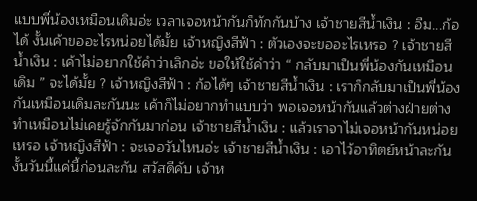แบบพี่น้องเหมือนเดิมอ่ะ เวลาเจอหน้ากันก็ทักกันบ้าง เจ้าชายสีน้ำเงิน : อืม...ก้อได้ งั้นเค้าขออะไรหน่อยได้มั้ย เจ้าหญิงสีฟ้า : ตัวเองจะขออะไรเหรอ ? เจ้าชายสีน้ำเงิน : เค้าไม่อยากใช้คำว่าเลิกอ่ะ ขอให้ใช้คำว่า “ กลับมาเป็นพี่น้องกันเหมือนเดิม ” จะได้มั้ย ? เจ้าหญิงสีฟ้า : ก้อได้ๆ เจ้าชายสีน้ำเงิน : เราก็กลับมาเป็นพี่น้องกันเหมือนเดิมละกันนะ เค้าก็ไม่อยากทำแบบว่า พอเจอหน้ากันแล้วต่างฝ่ายต่างทำเหมือนไม่เคยรู้จักกันมาก่อน เจ้าชายสีน้ำเงิน : แล้วเราจาไม่เจอหน้ากันหน่อยเหรอ เจ้าหญิงสีฟ้า : จะเจอวันไหนอ่ะ เจ้าชายสีน้ำเงิน : เอาไว้อาทิตย์หน้าละกัน งั้นวันนี้แค่นี้ก่อนละกัน สวัสดีคับ เจ้าห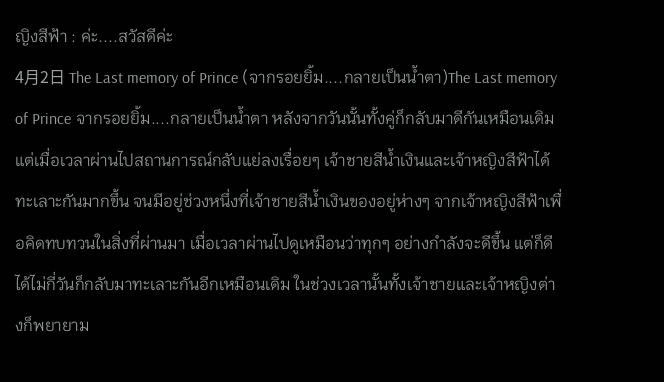ญิงสีฟ้า : ค่ะ....สวัสดีค่ะ
4月2日 The Last memory of Prince (จากรอยยิ้ม....กลายเป็นน้ำตา)The Last memory of Prince จากรอยยิ้ม....กลายเป็นน้ำตา หลังจากวันนั้นทั้งคู่ก็กลับมาดีกันเหมือนเดิม แต่เมื่อเวลาผ่านไปสถานการณ์กลับแย่ลงเรื่อยๆ เจ้าชายสีน้ำเงินและเจ้าหญิงสีฟ้าได้ทะเลาะกันมากขึ้น จนมีอยู่ช่วงหนึ่งที่เจ้าชายสีน้ำเงินของอยู่ห่างๆ จากเจ้าหญิงสีฟ้าเพื่อคิดทบทวนในสิ่งที่ผ่านมา เมื่อเวลาผ่านไปดูเหมือนว่าทุกๆ อย่างกำลังจะดีขึ้น แต่ก็ดีได้ไม่กี่วันก็กลับมาทะเลาะกันอีกเหมือนเดิม ในช่วงเวลานั้นทั้งเจ้าชายและเจ้าหญิงต่างก็พยายาม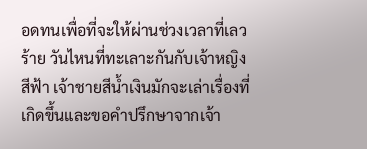อดทนเพื่อที่จะให้ผ่านช่วงเวลาที่เลวร้าย วันไหนที่ทะเลาะกันกับเจ้าหญิงสีฟ้า เจ้าชายสีน้ำเงินมักจะเล่าเรื่องที่เกิดขึ้นและขอคำปรึกษาจากเจ้า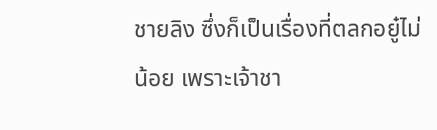ชายลิง ซึ่งก็เป็นเรื่องที่ตลกอยู๋ไม่น้อย เพราะเจ้าชา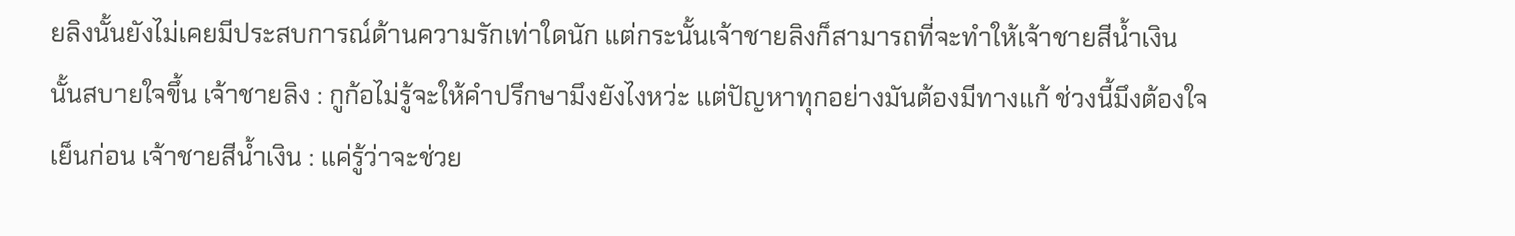ยลิงนั้นยังไม่เคยมีประสบการณ์ด้านความรักเท่าใดนัก แต่กระนั้นเจ้าชายลิงก็สามารถที่จะทำให้เจ้าชายสีน้ำเงินนั้นสบายใจขึ้น เจ้าชายลิง : กูก้อไม่รู้จะให้คำปรึกษามึงยังไงหว่ะ แต่ปัญหาทุกอย่างมันต้องมีทางแก้ ช่วงนี้มึงต้องใจเย็นก่อน เจ้าชายสีน้ำเงิน : แค่รู้ว่าจะช่วย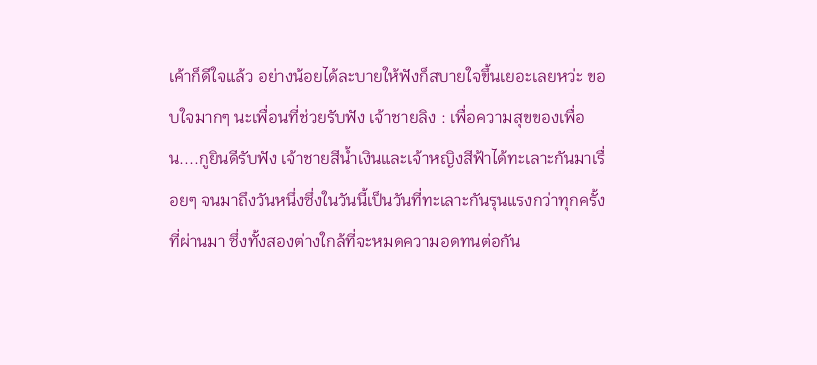เค้าก็ดีใจแล้ว อย่างน้อยได้ละบายให้ฟังก็สบายใจขึ้นเยอะเลยหว่ะ ขอบใจมากๆ นะเพื่อนที่ช่วยรับฟัง เจ้าชายลิง : เพื่อความสุขของเพื่อน....กูยินดีรับฟัง เจ้าชายสีน้ำเงินและเจ้าหญิงสีฟ้าได้ทะเลาะกันมาเรื่อยๆ จนมาถึงวันหนึ่งซึ่งในวันนี้เป็นวันที่ทะเลาะกันรุนแรงกว่าทุกครั้งที่ผ่านมา ซึ่งทั้งสองต่างใกล้ที่จะหมดความอดทนต่อกัน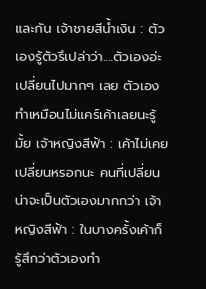และกัน เจ้าชายสีน้ำเงิน : ตัวเองรู้ตัวรึเปล่าว่า....ตัวเองอ่ะเปลี่ยนไปมากๆ เลย ตัวเองทำเหมือนไม่แคร์เค้าเลยนะรู้มั้ย เจ้าหญิงสีฟ้า : เค้าไม่เคยเปลี่ยนหรอกนะ คนที่เปลี่ยนน่าจะเป็นตัวเองมากกว่า เจ้าหญิงสีฟ้า : ในบางครั้งเค้าก็รู้สึกว่าตัวเองทำ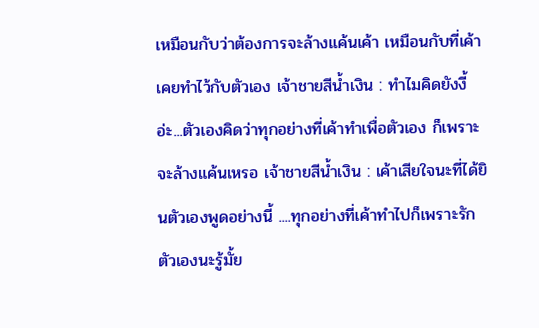เหมือนกับว่าต้องการจะล้างแค้นเค้า เหมือนกับที่เค้าเคยทำไว้กับตัวเอง เจ้าชายสีน้ำเงิน : ทำไมคิดยังงี้อ่ะ...ตัวเองคิดว่าทุกอย่างที่เค้าทำเพื่อตัวเอง ก็เพราะจะล้างแค้นเหรอ เจ้าชายสีน้ำเงิน : เค้าเสียใจนะที่ได้ยินตัวเองพูดอย่างนี้ ....ทุกอย่างที่เค้าทำไปก็เพราะรักตัวเองนะรู้มั้ย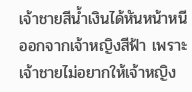เจ้าชายสีน้ำเงินได้หันหน้าหนีออกจากเจ้าหญิงสีฟ้า เพราะเจ้าชายไม่อยากให้เจ้าหญิง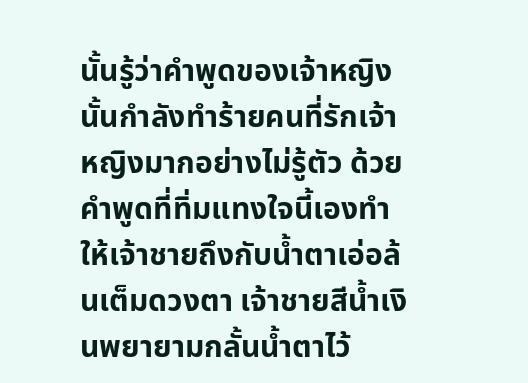นั้นรู้ว่าคำพูดของเจ้าหญิงนั้นกำลังทำร้ายคนที่รักเจ้าหญิงมากอย่างไม่รู้ตัว ด้วยคำพูดที่ทิ่มแทงใจนี้เองทำให้เจ้าชายถึงกับน้ำตาเอ่อล้นเต็มดวงตา เจ้าชายสีน้ำเงินพยายามกลั้นน้ำตาไว้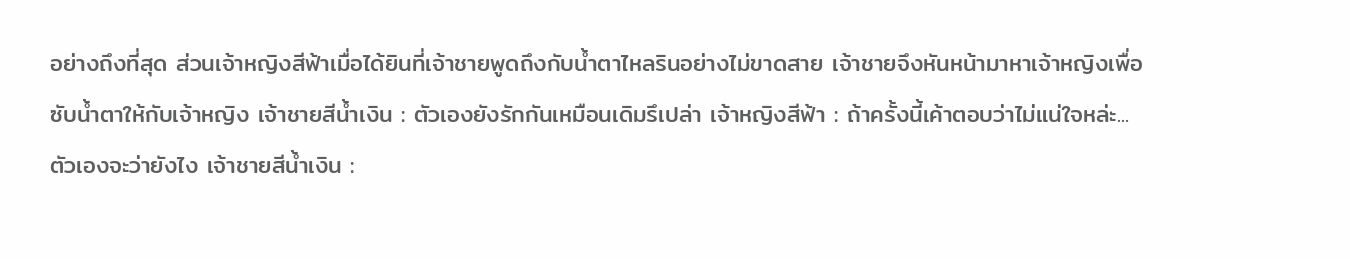อย่างถึงที่สุด ส่วนเจ้าหญิงสีฟ้าเมื่อได้ยินที่เจ้าชายพูดถึงกับน้ำตาไหลรินอย่างไม่ขาดสาย เจ้าชายจึงหันหน้ามาหาเจ้าหญิงเพื่อซับน้ำตาให้กับเจ้าหญิง เจ้าชายสีน้ำเงิน : ตัวเองยังรักกันเหมือนเดิมรึเปล่า เจ้าหญิงสีฟ้า : ถ้าครั้งนี้เค้าตอบว่าไม่แน่ใจหล่ะ...ตัวเองจะว่ายังไง เจ้าชายสีน้ำเงิน :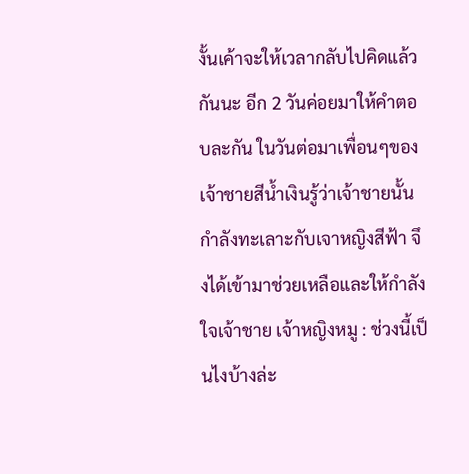งั้นเค้าจะให้เวลากลับไปคิดแล้วกันนะ อีก 2 วันค่อยมาให้คำตอบละกัน ในวันต่อมาเพื่อนๆของเจ้าชายสีน้ำเงินรู้ว่าเจ้าชายนั้นกำลังทะเลาะกับเจาหญิงสีฟ้า จึงได้เข้ามาช่วยเหลือและให้กำลังใจเจ้าชาย เจ้าหญิงหมู : ช่วงนี้เป็นไงบ้างล่ะ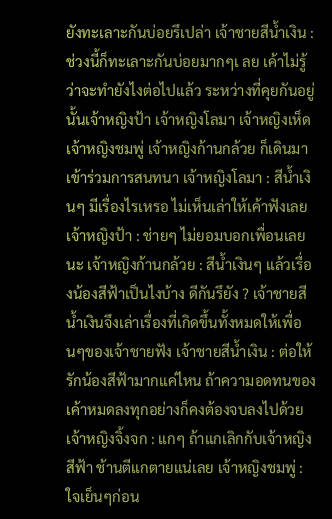ยังทะเลาะกันบ่อยรึเปล่า เจ้าชายสีน้ำเงิน : ช่วงนี้ก็ทะเลาะกันบ่อยมากๆเ ลย เค้าไม่รู้ว่าจะทำยังไงต่อไปแล้ว ระหว่างที่คุยกันอยู่นั้นเจ้าหญิงป้า เจ้าหญิงโลมา เจ้าหญิงเห็ด เจ้าหญิงชมพู่ เจ้าหญิงก้านกล้วย ก็เดินมาเข้าร่วมการสนทนา เจ้าหญิงโลมา : สีน้ำเงินๆ มีเรื่องไรเหรอ ไม่เห็นเล่าให้เค้าฟังเลย เจ้าหญิงป้า : ช่ายๆ ไม่ยอมบอกเพื่อนเลยนะ เจ้าหญิงก้านกล้วย : สีน้ำเงินๆ แล้วเรื่องน้องสีฟ้าเป็นไงบ้าง ดีกันรึยัง ? เจ้าชายสีน้ำเงินจึงเล่าเรื่องที่เกิดขึ้นทั้งหมดให้เพื่อนๆของเจ้าชายฟัง เจ้าชายสีน้ำเงิน : ต่อให้รักน้องสีฟ้ามากแค่ไหน ถ้าความอดทนของเค้าหมดลงทุกอย่างก็คงต้องจบลงไปด้วย เจ้าหญิงจิ้งจก : แกๆ ถ้าแกเลิกกับเจ้าหญิงสีฟ้า ช้านตีแกตายแน่เลย เจ้าหญิงชมพู่ : ใจเย็นๆก่อน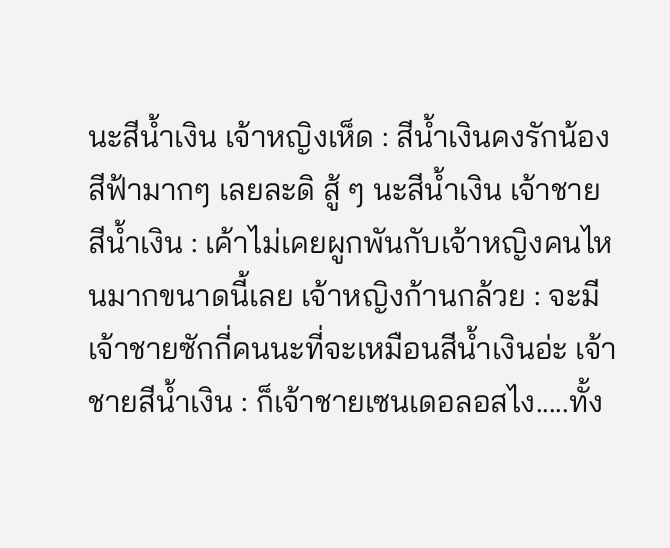นะสีน้ำเงิน เจ้าหญิงเห็ด : สีน้ำเงินคงรักน้องสีฟ้ามากๆ เลยละดิ สู้ ๆ นะสีน้ำเงิน เจ้าชายสีน้ำเงิน : เค้าไม่เคยผูกพันกับเจ้าหญิงคนไหนมากขนาดนี้เลย เจ้าหญิงก้านกล้วย : จะมีเจ้าชายซักกี่คนนะที่จะเหมือนสีน้ำเงินอ่ะ เจ้าชายสีน้ำเงิน : ก็เจ้าชายเซนเดอลอสไง.....ทั้ง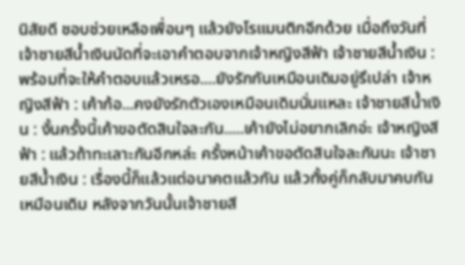นิสัยดี ชอบช่วยเหลือเพื่อนๆ แล้วยังโรแมนติกอีกด้วย เมื่อถึงวันที่เจ้าชายสีน้ำเงินนัดที่จะเอาคำตอบจากเจ้าหญิงสีฟ้า เจ้าชายสีน้ำเงิน : พร้อมที่จะให้คำตอบแล้วเหรอ....ยังรักกันเหมือนเดิมอยู่รึเปล่า เจ้าหญิงสีฟ้า : เค้าก้อ...คงยังรักตัวเองเหมือนเดิมนั่นแหละ เจ้าชายสีน้ำเงิน : งั้นครั้งนี้เค้าขอตัดสินใจละกัน.....เค้ายังไม่อยากเลิกอ่ะ เจ้าหญิงสีฟ้า : แล้วถ้าทะเลาะกันอีกหล่ะ ครั้งหน้าเค้าขอตัดสินใจละกันนะ เจ้าชายสีน้ำเงิน : เรื่องนี้ก็แล้วแต่อนาคตแล้วกัน แล้วทั้งคู่ก็กลับมาคบกันเหมือนเดิม หลังจากวันนั้นเจ้าชายสี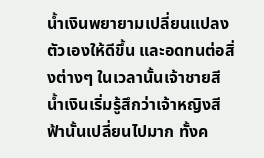น้ำเงินพยายามเปลี่ยนแปลงตัวเองให้ดีขึ้น และอดทนต่อสิ่งต่างๆ ในเวลานั้นเจ้าชายสีน้ำเงินเริ่มรู้สึกว่าเจ้าหญิงสีฟ้านั้นเปลี่ยนไปมาก ทั้งค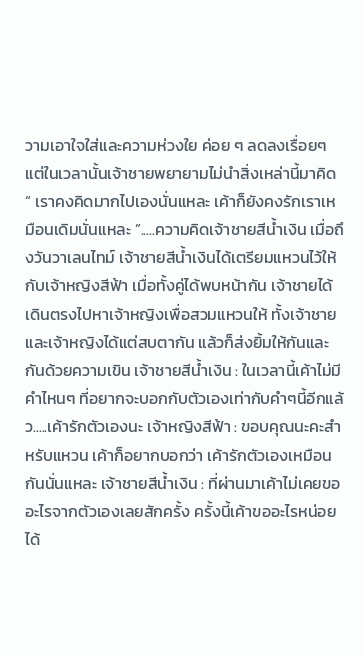วามเอาใจใส่และความห่วงใย ค่อย ๆ ลดลงเรื่อยๆ แต่ในเวลานั้นเจ้าชายพยายามไม่นำสิ่งเหล่านี้มาคิด “ เราคงคิดมากไปเองนั่นแหละ เค้าก็ยังคงรักเราเหมือนเดิมนั่นแหละ ”.....ความคิดเจ้าชายสีน้ำเงิน เมื่อถึงวันวาเลนไทม์ เจ้าชายสีน้ำเงินได้เตรียมแหวนไว้ให้กับเจ้าหญิงสีฟ้า เมื่อทั้งคู่ได้พบหน้ากัน เจ้าชายได้เดินตรงไปหาเจ้าหญิงเพื่อสวมแหวนให้ ทั้งเจ้าชายและเจ้าหญิงได้แต่สบตากัน แล้วก็ส่งยิ้มให้กันและกันด้วยความเขิน เจ้าชายสีน้ำเงิน : ในเวลานี้เค้าไม่มีคำไหนๆ ที่อยากจะบอกกับตัวเองเท่ากับคำๆนี้อีกแล้ว.....เค้ารักตัวเองนะ เจ้าหญิงสีฟ้า : ขอบคุณนะคะสำหรับแหวน เค้าก็อยากบอกว่า เค้ารักตัวเองเหมือนกันนั่นแหละ เจ้าชายสีน้ำเงิน : ที่ผ่านมาเค้าไม่เคยขออะไรจากตัวเองเลยสักครั้ง ครั้งนี้เค้าขออะไรหน่อยได้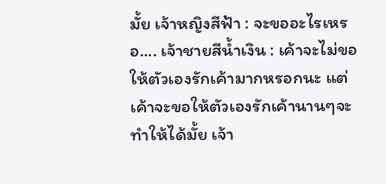มั้ย เจ้าหญิงสีฟ้า : จะขออะไรเหรอ.... เจ้าชายสีน้ำเงิน : เค้าจะไม่ขอให้ตัวเองรักเค้ามากหรอกนะ แต่เค้าจะขอให้ตัวเองรักเค้านานๆจะทำให้ได้มั้ย เจ้า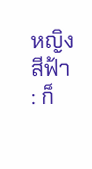หญิงสีฟ้า : ก็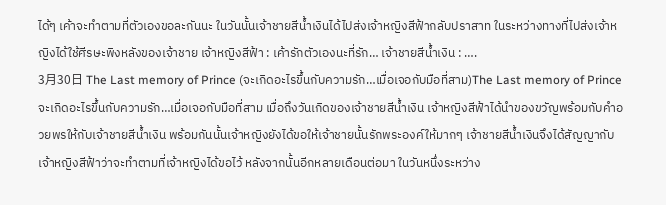ได้ๆ เค้าจะทำตามที่ตัวเองขอละกันนะ ในวันนั้นเจ้าชายสีน้ำเงินได้ไปส่งเจ้าหญิงสีฟ้ากลับปราสาท ในระหว่างทางที่ไปส่งเจ้าหญิงได้ใช้ศีรษะพิงหลังของเจ้าชาย เจ้าหญิงสีฟ้า : เค้ารักตัวเองนะที่รัก… เจ้าชายสีน้ำเงิน : ….
3月30日 The Last memory of Prince (จะเกิดอะไรขึ้นกับความรัก…เมื่อเจอกับมือที่สาม)The Last memory of Prince จะเกิดอะไรขึ้นกับความรัก…เมื่อเจอกับมือที่สาม เมื่อถึงวันเกิดของเจ้าชายสีน้ำเงิน เจ้าหญิงสีฟ้าได้นำของขวัญพร้อมกับคำอวยพรให้กับเจ้าชายสีน้ำเงิน พร้อมกันนั้นเจ้าหญิงยังได้ขอให้เจ้าชายนั้นรักพระองค์ให้มากๆ เจ้าชายสีน้ำเงินจึงได้สัญญากับเจ้าหญิงสีฟ้าว่าจะทำตามที่เจ้าหญิงได้ขอไว้ หลังจากนั้นอีกหลายเดือนต่อมา ในวันหนึ่งระหว่าง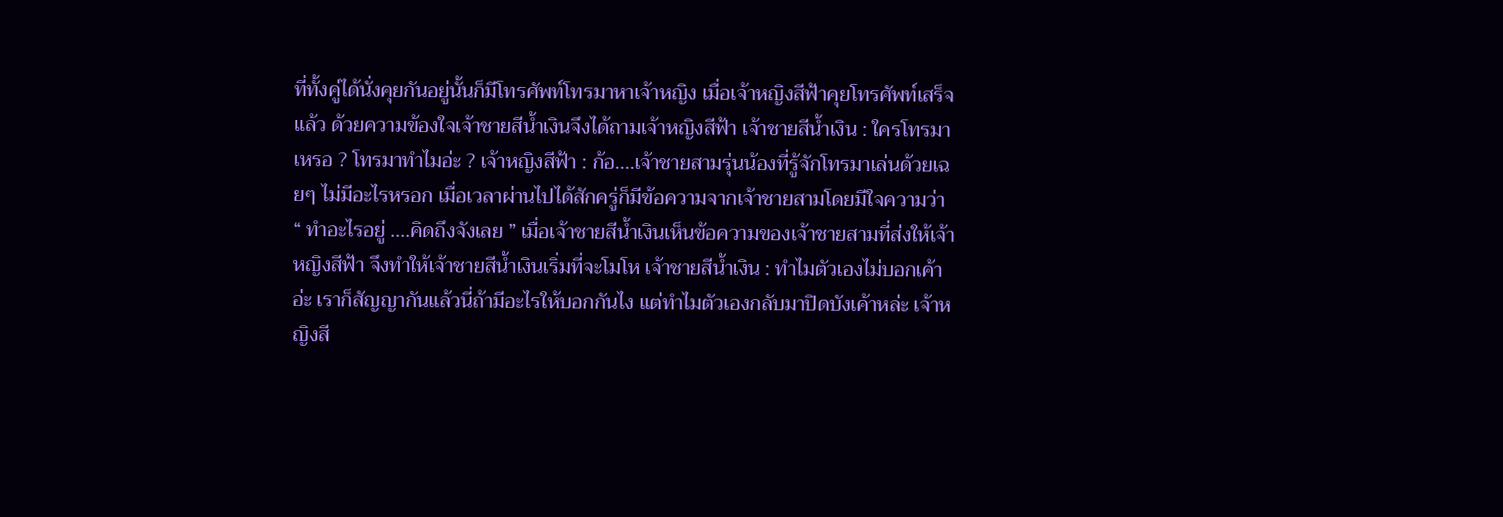ที่ทั้งคู่ได้นั่งคุยกันอยู่นั้นก็มีโทรศัพท์โทรมาหาเจ้าหญิง เมื่อเจ้าหญิงสีฟ้าคุยโทรศัพท์เสร็จแล้ว ด้วยความข้องใจเจ้าชายสีน้ำเงินจึงได้ถามเจ้าหญิงสีฟ้า เจ้าชายสีน้ำเงิน : ใครโทรมาเหรอ ? โทรมาทำไมอ่ะ ? เจ้าหญิงสีฟ้า : ก้อ....เจ้าชายสามรุ่นน้องที่รู้จักโทรมาเล่นด้วยเฉยๆ ไม่มีอะไรหรอก เมื่อเวลาผ่านไปได้สักครู่ก็มีข้อความจากเจ้าชายสามโดยมีใจความว่า “ ทำอะไรอยู่ ....คิดถึงจังเลย ” เมื่อเจ้าชายสีน้ำเงินเห็นข้อความของเจ้าชายสามที่ส่งให้เจ้าหญิงสีฟ้า จึงทำให้เจ้าชายสีน้ำเงินเริ่มที่จะโมโห เจ้าชายสีน้ำเงิน : ทำไมตัวเองไม่บอกเค้าอ่ะ เราก็สัญญากันแล้วนี่ถ้ามีอะไรให้บอกกันไง แต่ทำไมตัวเองกลับมาปิดบังเค้าหล่ะ เจ้าหญิงสี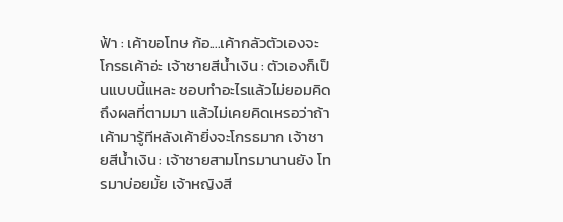ฟ้า : เค้าขอโทษ ก้อ....เค้ากลัวตัวเองจะโกรธเค้าอ่ะ เจ้าชายสีน้ำเงิน : ตัวเองก็เป็นแบบนี้แหละ ชอบทำอะไรแล้วไม่ยอมคิดถึงผลที่ตามมา แล้วไม่เคยคิดเหรอว่าถ้าเค้ามารู้ทีหลังเค้ายิ่งจะโกรธมาก เจ้าชายสีน้ำเงิน : เจ้าชายสามโทรมานานยัง โทรมาบ่อยมั้ย เจ้าหญิงสี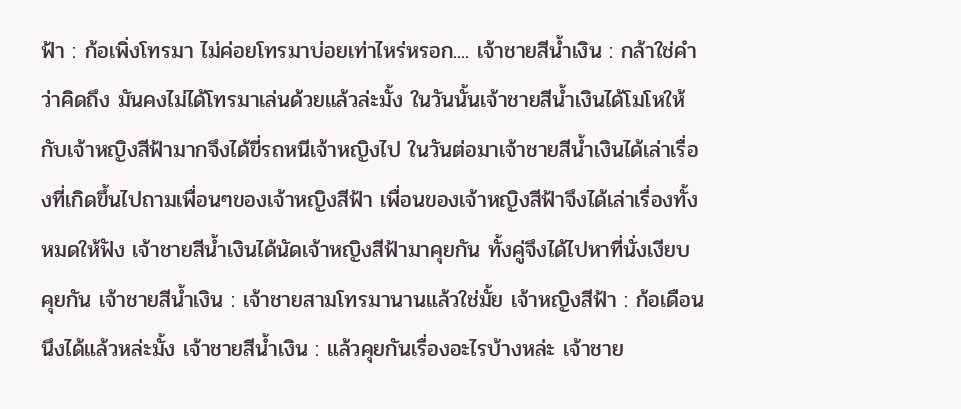ฟ้า : ก้อเพิ่งโทรมา ไม่ค่อยโทรมาบ่อยเท่าไหร่หรอก.... เจ้าชายสีน้ำเงิน : กล้าใช่คำว่าคิดถึง มันคงไม่ได้โทรมาเล่นด้วยแล้วล่ะมั้ง ในวันนั้นเจ้าชายสีน้ำเงินได้โมโหให้กับเจ้าหญิงสีฟ้ามากจึงได้ขี่รถหนีเจ้าหญิงไป ในวันต่อมาเจ้าชายสีน้ำเงินได้เล่าเรื่องที่เกิดขึ้นไปถามเพื่อนๆของเจ้าหญิงสีฟ้า เพื่อนของเจ้าหญิงสีฟ้าจึงได้เล่าเรื่องทั้งหมดให้ฟัง เจ้าชายสีน้ำเงินได้นัดเจ้าหญิงสีฟ้ามาคุยกัน ทั้งคู่จึงได้ไปหาที่นั่งเงียบ คุยกัน เจ้าชายสีน้ำเงิน : เจ้าชายสามโทรมานานแล้วใช่มั้ย เจ้าหญิงสีฟ้า : ก้อเดือนนึงได้แล้วหล่ะมั้ง เจ้าชายสีน้ำเงิน : แล้วคุยกันเรื่องอะไรบ้างหล่ะ เจ้าชาย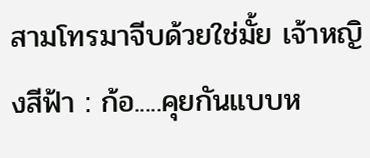สามโทรมาจีบด้วยใช่มั้ย เจ้าหญิงสีฟ้า : ก้อ.....คุยกันแบบห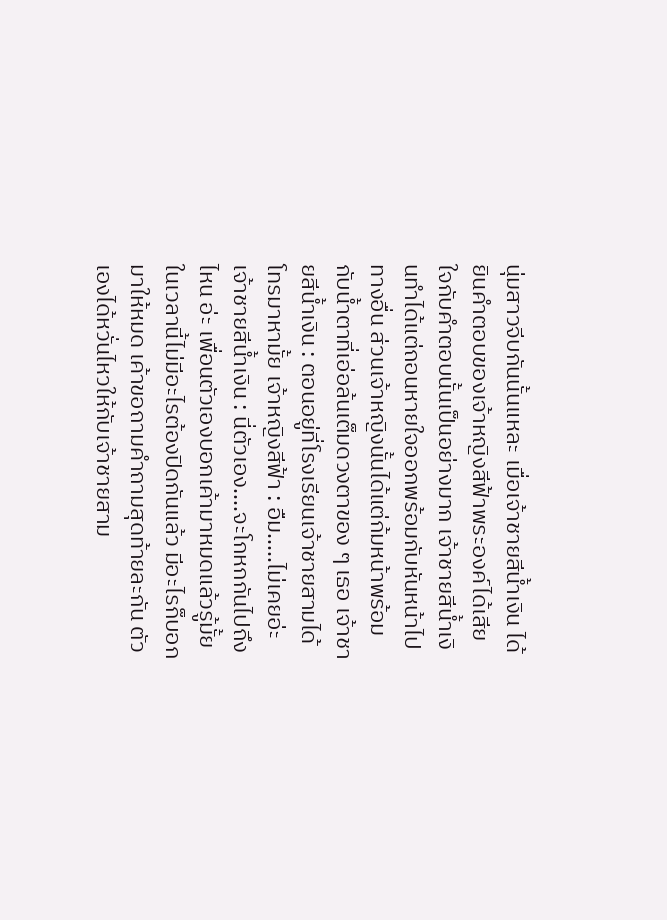นุ่มสาวจีบกันนั้นแหละ เมื่อเจ้าชายสีน้ำเงิน ได้ยินคำตอบของเจ้าหญิงสีฟ้าพระองค์ได้เสียใจกับคำตอบนั้นเป็นอย่างมาก เจ้าชายสีน้ำเงินทำได้แต่ถอนหายใจออกพร้อมกับหันหน้าไปทางอื่น ส่วนเจ้าหญิงนั้นได้แต่ก้มหน้าพร้อมกับน้ำตาที่เอ่อล้นเต็มดวงตาของ ๆ เธอ เจ้าชายสีน้ำเงิน : ตอนอยู่ที่โรงเรียนเจ้าชายสามได้โทรมาหามั้ย เจ้าหญิงสีฟ้า : อืม.....ไม่เคยอ่ะ เจ้าชายสีน้ำเงิน : นี่ตัวเอง....จะโกหกกันไปถึงไหน อ่ะ เพื่อนตัวเองบอกเค้ามาหมดแล้วรู้มั้ย ในเวลานี้ไม่มีอะไรต้องปิดกันแล้ว มีอะไรก็บอกมาให้หมด เค้าขอถามคำถามสุดท้ายละกัน ตัวเองได้หวั่นไหวให้กับเจ้าชายสาม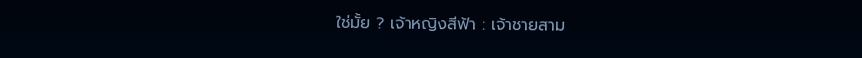ใช่มั้ย ? เจ้าหญิงสีฟ้า : เจ้าชายสาม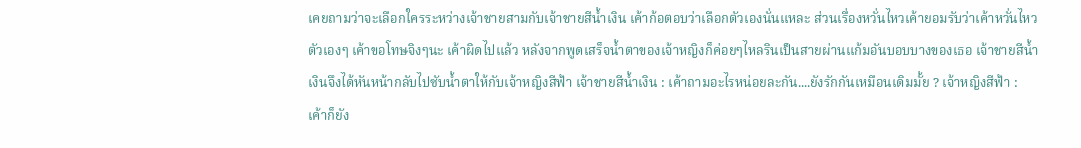เคยถามว่าจะเลือกใครระหว่างเจ้าชายสามกับเจ้าชายสีน้ำเงิน เค้าก้อตอบว่าเลือกตัวเองนั่นแหละ ส่วนเรื่องหวั่นไหวเค้ายอมรับว่าเค้าหวั่นไหว ตัวเองๆ เค้าขอโทษจิงๆนะ เค้าผิดไปแล้ว หลังจากพูดเสร็จน้ำตาของเจ้าหญิงก็ค่อยๆไหลรินเป็นสายผ่านแก้มอันบอบบางของเธอ เจ้าชายสีน้ำเงินจึงได้หันหน้ากลับไปซับน้ำตาให้กับเจ้าหญิงสีฟ้า เจ้าชายสีน้ำเงิน : เค้าถามอะไรหน่อยละกัน....ยังรักกันเหมือนเดิมมั้ย ? เจ้าหญิงสีฟ้า : เค้าก็ยัง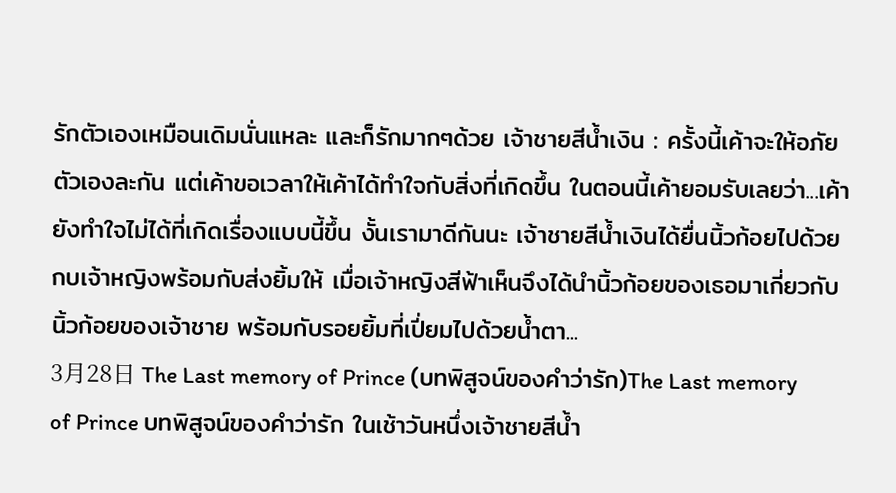รักตัวเองเหมือนเดิมนั่นแหละ และก็รักมากๆด้วย เจ้าชายสีน้ำเงิน : ครั้งนี้เค้าจะให้อภัยตัวเองละกัน แต่เค้าขอเวลาให้เค้าได้ทำใจกับสิ่งที่เกิดขึ้น ในตอนนี้เค้ายอมรับเลยว่า...เค้ายังทำใจไม่ได้ที่เกิดเรื่องแบบนี้ขึ้น งั้นเรามาดีกันนะ เจ้าชายสีน้ำเงินได้ยื่นนิ้วก้อยไปด้วยกบเจ้าหญิงพร้อมกับส่งยิ้มให้ เมื่อเจ้าหญิงสีฟ้าเห็นจึงได้นำนิ้วก้อยของเธอมาเกี่ยวกับนิ้วก้อยของเจ้าชาย พร้อมกับรอยยิ้มที่เปี่ยมไปด้วยน้ำตา...
3月28日 The Last memory of Prince (บทพิสูจน์ของคำว่ารัก)The Last memory of Prince บทพิสูจน์ของคำว่ารัก ในเช้าวันหนึ่งเจ้าชายสีน้ำ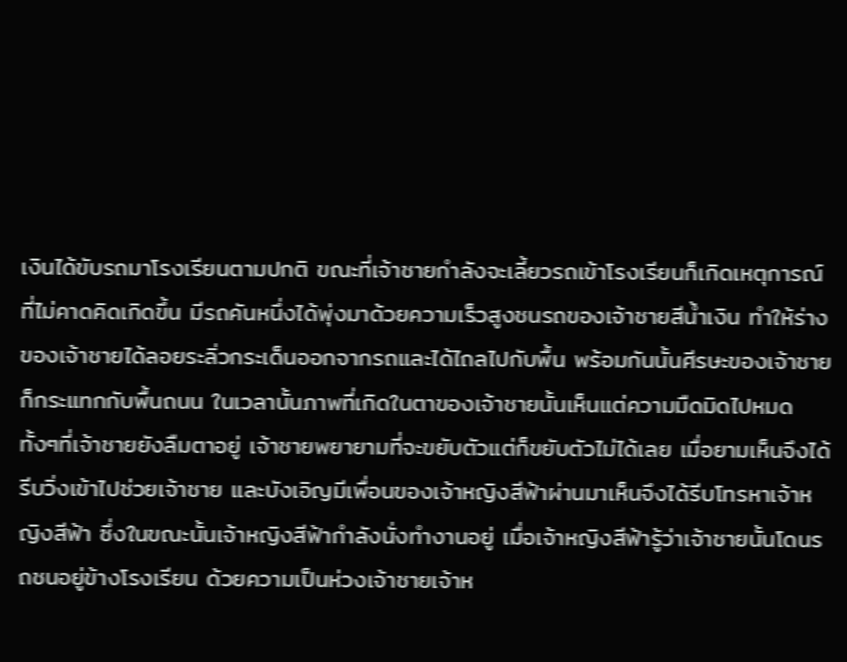เงินได้ขับรถมาโรงเรียนตามปกติ ขณะที่เจ้าชายกำลังจะเลี้ยวรถเข้าโรงเรียนก็เกิดเหตุการณ์ที่ไม่คาดคิดเกิดขึ้น มีรถคันหนึ่งได้พุ่งมาด้วยความเร็วสูงชนรถของเจ้าชายสีน้ำเงิน ทำให้ร่างของเจ้าชายได้ลอยระลิ่วกระเด็นออกจากรถและได้ไถลไปกับพื้น พร้อมกันนั้นศีรษะของเจ้าชายก็กระแทกกับพื้นถนน ในเวลานั้นภาพที่เกิดในตาของเจ้าชายนั้นเห็นแต่ความมืดมิดไปหมด ทั้งๆที่เจ้าชายยังลืมตาอยู่ เจ้าชายพยายามที่จะขยับตัวแต่ก็ขยับตัวไม่ได้เลย เมื่อยามเห็นจึงได้รีบวิ่งเข้าไปช่วยเจ้าชาย และบังเอิญมีเพื่อนของเจ้าหญิงสีฟ้าผ่านมาเห็นจึงได้รีบโทรหาเจ้าหญิงสีฟ้า ซึ่งในขณะนั้นเจ้าหญิงสีฟ้ากำลังนั่งทำงานอยู่ เมื่อเจ้าหญิงสีฟ้ารู้ว่าเจ้าชายนั้นโดนรถชนอยู่ข้างโรงเรียน ด้วยความเป็นห่วงเจ้าชายเจ้าห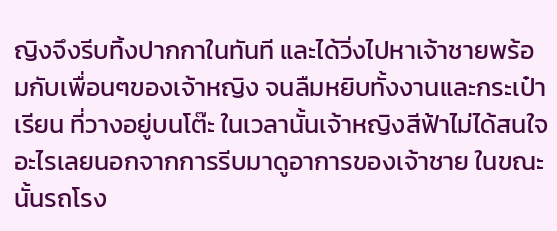ญิงจึงรีบทิ้งปากกาในทันที และได้วิ่งไปหาเจ้าชายพร้อมกับเพื่อนๆของเจ้าหญิง จนลืมหยิบทั้งงานและกระเป๋าเรียน ที่วางอยู่บนโต๊ะ ในเวลานั้นเจ้าหญิงสีฟ้าไม่ได้สนใจอะไรเลยนอกจากการรีบมาดูอาการของเจ้าชาย ในขณะนั้นรถโรง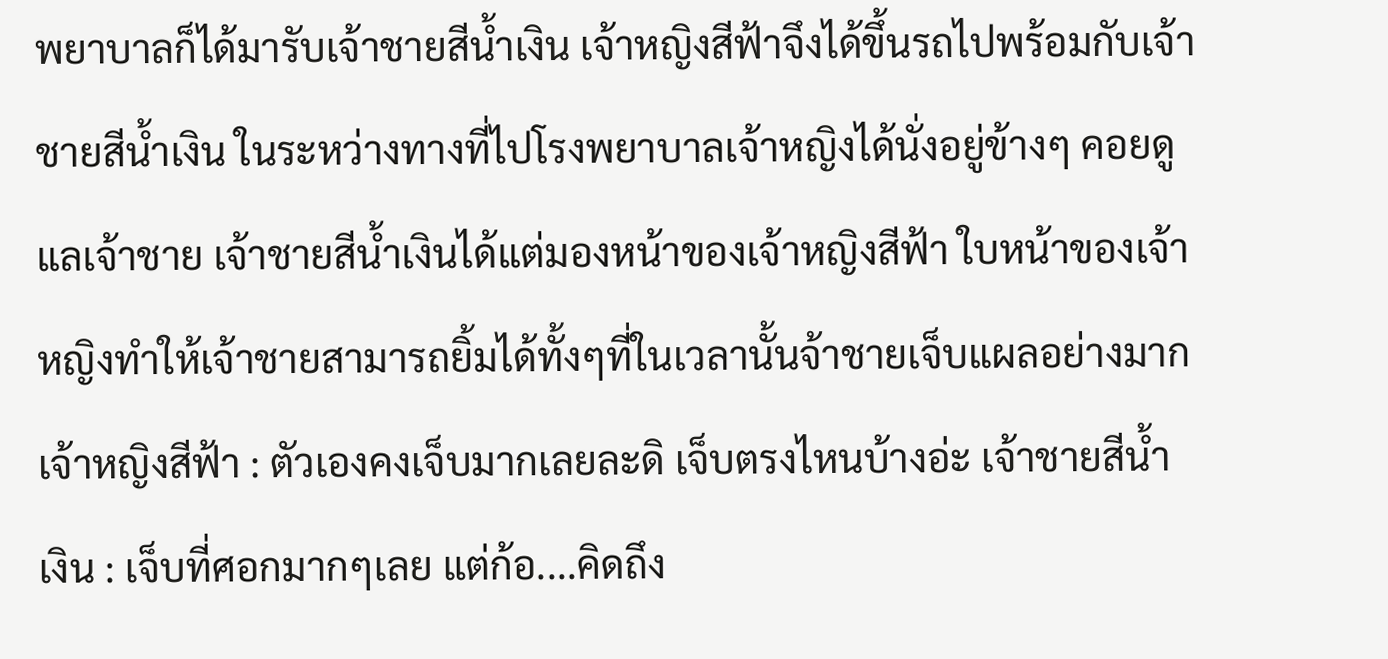พยาบาลก็ได้มารับเจ้าชายสีน้ำเงิน เจ้าหญิงสีฟ้าจึงได้ขึ้นรถไปพร้อมกับเจ้าชายสีน้ำเงิน ในระหว่างทางที่ไปโรงพยาบาลเจ้าหญิงได้นั่งอยู่ข้างๆ คอยดูแลเจ้าชาย เจ้าชายสีน้ำเงินได้แต่มองหน้าของเจ้าหญิงสีฟ้า ใบหน้าของเจ้าหญิงทำให้เจ้าชายสามารถยิ้มได้ทั้งๆที่ในเวลานั้นจ้าชายเจ็บแผลอย่างมาก เจ้าหญิงสีฟ้า : ตัวเองคงเจ็บมากเลยละดิ เจ็บตรงไหนบ้างอ่ะ เจ้าชายสีน้ำเงิน : เจ็บที่ศอกมากๆเลย แต่ก้อ....คิดถึง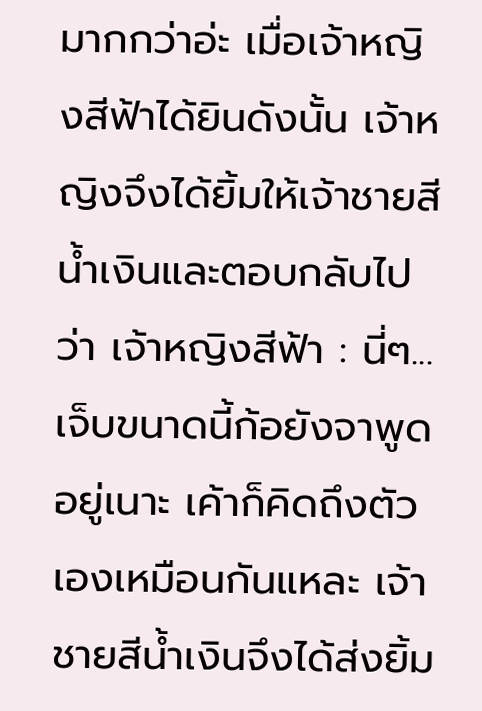มากกว่าอ่ะ เมื่อเจ้าหญิงสีฟ้าได้ยินดังนั้น เจ้าหญิงจึงได้ยิ้มให้เจ้าชายสีน้ำเงินและตอบกลับไปว่า เจ้าหญิงสีฟ้า : นี่ๆ... เจ็บขนาดนี้ก้อยังจาพูดอยู่เนาะ เค้าก็คิดถึงตัวเองเหมือนกันแหละ เจ้าชายสีน้ำเงินจึงได้ส่งยิ้ม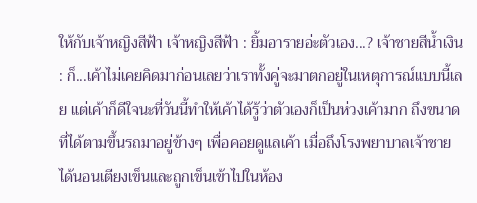ให้กับเจ้าหญิงสีฟ้า เจ้าหญิงสีฟ้า : ยิ้มอารายอ่ะตัวเอง...? เจ้าชายสีน้ำเงิน : ก็...เค้าไม่เคยคิดมาก่อนเลยว่าเราทั้งคู่จะมาตกอยู่ในเหตุการณ์แบบนี้เลย แต่เค้าก็ดีใจนะที่วันนี้ทำให้เค้าได้รู้ว่าตัวเองก็เป็นห่วงเค้ามาก ถึงขนาดที่ได้ตามขึ้นรถมาอยู่ข้างๆ เพื่อคอยดูแลเค้า เมื่อถึงโรงพยาบาลเจ้าชายได้นอนเตียงเข็นและถูกเข็นเข้าไปในห้อง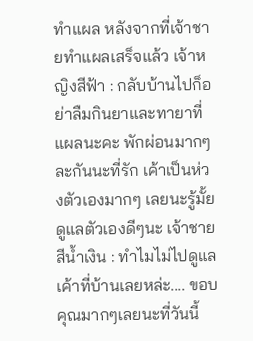ทำแผล หลังจากที่เจ้าชายทำแผลเสร็จแล้ว เจ้าหญิงสีฟ้า : กลับบ้านไปก็อย่าลืมกินยาและทายาที่แผลนะคะ พักผ่อนมากๆละกันนะที่รัก เค้าเป็นห่วงตัวเองมากๆ เลยนะรู้มั้ย ดูแลตัวเองดีๆนะ เจ้าชายสีน้ำเงิน : ทำไมไม่ไปดูแลเค้าที่บ้านเลยหล่ะ.... ขอบคุณมากๆเลยนะที่วันนี้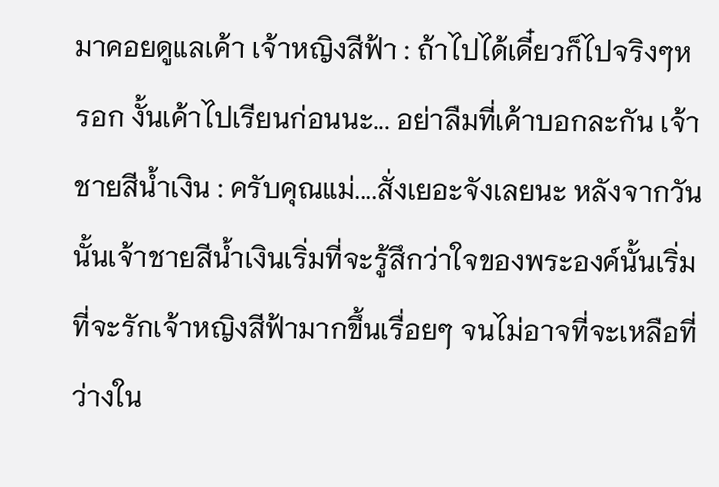มาคอยดูแลเค้า เจ้าหญิงสีฟ้า : ถ้าไปได้เดี๋ยวก็ไปจริงๆหรอก งั้นเค้าไปเรียนก่อนนะ... อย่าลืมที่เค้าบอกละกัน เจ้าชายสีน้ำเงิน : ครับคุณแม่....สั่งเยอะจังเลยนะ หลังจากวันนั้นเจ้าชายสีน้ำเงินเริ่มที่จะรู้สึกว่าใจของพระองค์นั้นเริ่มที่จะรักเจ้าหญิงสีฟ้ามากขึ้นเรื่อยๆ จนไม่อาจที่จะเหลือที่ว่างใน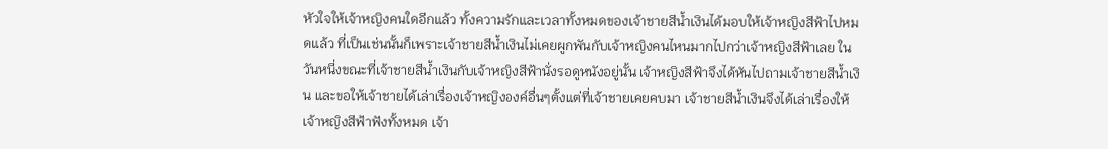หัวใจให้เจ้าหญิงคนใดอีกแล้ว ทั้งความรักและเวลาทั้งหมดของเจ้าชายสีน้ำเงินได้มอบให้เจ้าหญิงสีฟ้าไปหมดแล้ว ที่เป็นเช่นนั้นก็เพราะเจ้าชายสีน้ำเงินไม่เคยผูกพันกับเจ้าหญิงคนไหนมากไปกว่าเจ้าหญิงสีฟ้าเลย ในวันหนี่งขณะที่เจ้าชายสีน้ำเงินกับเจ้าหญิงสีฟ้านั่งรอดูหนังอยู่นั้น เจ้าหญิงสีฟ้าจึงได้หันไปถามเจ้าชายสีน้ำเงิน และขอให้เจ้าชายได้เล่าเรื่องเจ้าหญิงองค์อื่นๆตั้งแต่ที่เจ้าชายเคยคบมา เจ้าชายสีน้ำเงินจึงได้เล่าเรื่องให้เจ้าหญิงสีฟ้าฟังทั้งหมด เจ้า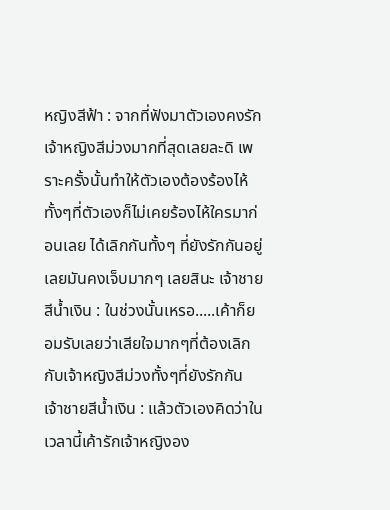หญิงสีฟ้า : จากที่ฟังมาตัวเองคงรักเจ้าหญิงสีม่วงมากที่สุดเลยละดิ เพราะครั้งนั้นทำให้ตัวเองต้องร้องไห้ทั้งๆที่ตัวเองก็ไม่เคยร้องไห้ใครมาก่อนเลย ได้เลิกกันทั้งๆ ที่ยังรักกันอยู่เลยมันคงเจ็บมากๆ เลยสินะ เจ้าชายสีน้ำเงิน : ในช่วงนั้นเหรอ.....เค้าก็ยอมรับเลยว่าเสียใจมากๆที่ต้องเลิกกับเจ้าหญิงสีม่วงทั้งๆที่ยังรักกัน เจ้าชายสีน้ำเงิน : แล้วตัวเองคิดว่าในเวลานี้เค้ารักเจ้าหญิงอง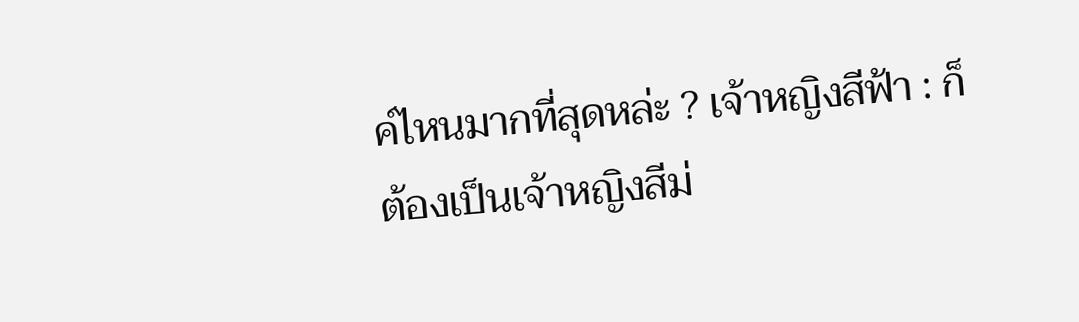ค์ไหนมากที่สุดหล่ะ ? เจ้าหญิงสีฟ้า : ก็ต้องเป็นเจ้าหญิงสีม่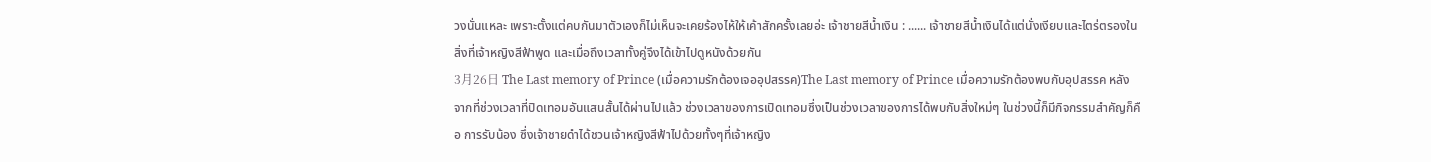วงนั่นแหละ เพราะตั้งแต่คบกันมาตัวเองก็ไม่เห็นจะเคยร้องไห้ให้เค้าสักครั้งเลยอ่ะ เจ้าชายสีน้ำเงิน : ...... เจ้าชายสีน้ำเงินได้แต่นั่งเงียบและไตร่ตรองในสิ่งที่เจ้าหญิงสีฟ้าพูด และเมื่อถึงเวลาทั้งคู่จึงได้เข้าไปดูหนังด้วยกัน
3月26日 The Last memory of Prince (เมื่อความรักต้องเจออุปสรรค)The Last memory of Prince เมื่อความรักต้องพบกับอุปสรรค หลังจากที่ช่วงเวลาที่ปิดเทอมอันแสนสั้นได้ผ่านไปแล้ว ช่วงเวลาของการเปิดเทอมซึ่งเป็นช่วงเวลาของการได้พบกับสิ่งใหม่ๆ ในช่วงนี้ก็มีกิจกรรมสำคัญก็คือ การรับน้อง ซึ่งเจ้าชายดำได้ชวนเจ้าหญิงสีฟ้าไปด้วยทั้งๆที่เจ้าหญิง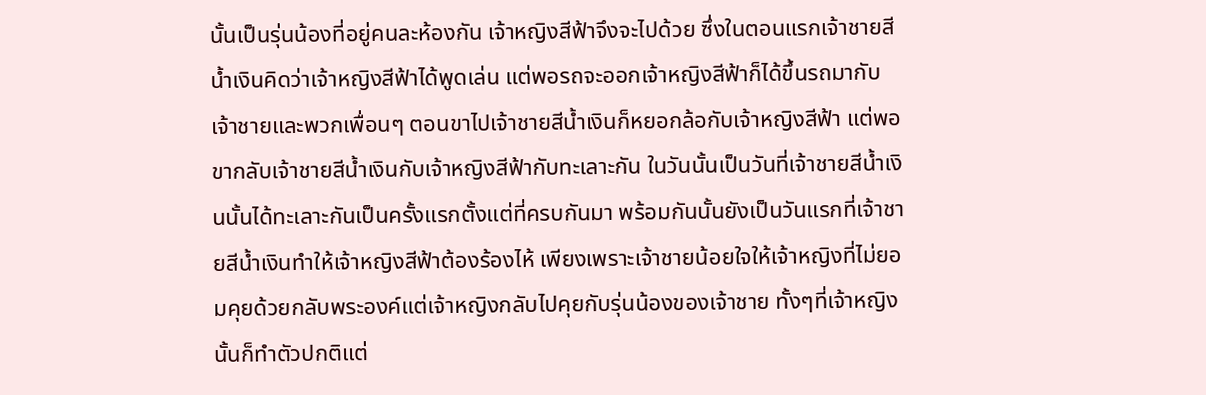นั้นเป็นรุ่นน้องที่อยู่คนละห้องกัน เจ้าหญิงสีฟ้าจึงจะไปด้วย ซึ่งในตอนแรกเจ้าชายสีน้ำเงินคิดว่าเจ้าหญิงสีฟ้าได้พูดเล่น แต่พอรถจะออกเจ้าหญิงสีฟ้าก็ได้ขึ้นรถมากับเจ้าชายและพวกเพื่อนๆ ตอนขาไปเจ้าชายสีน้ำเงินก็หยอกล้อกับเจ้าหญิงสีฟ้า แต่พอขากลับเจ้าชายสีน้ำเงินกับเจ้าหญิงสีฟ้ากับทะเลาะกัน ในวันนั้นเป็นวันที่เจ้าชายสีน้ำเงินนั้นได้ทะเลาะกันเป็นครั้งแรกตั้งแต่ที่ครบกันมา พร้อมกันนั้นยังเป็นวันแรกที่เจ้าชายสีน้ำเงินทำให้เจ้าหญิงสีฟ้าต้องร้องไห้ เพียงเพราะเจ้าชายน้อยใจให้เจ้าหญิงที่ไม่ยอมคุยด้วยกลับพระองค์แต่เจ้าหญิงกลับไปคุยกับรุ่นน้องของเจ้าชาย ทั้งๆที่เจ้าหญิงนั้นก็ทำตัวปกติแต่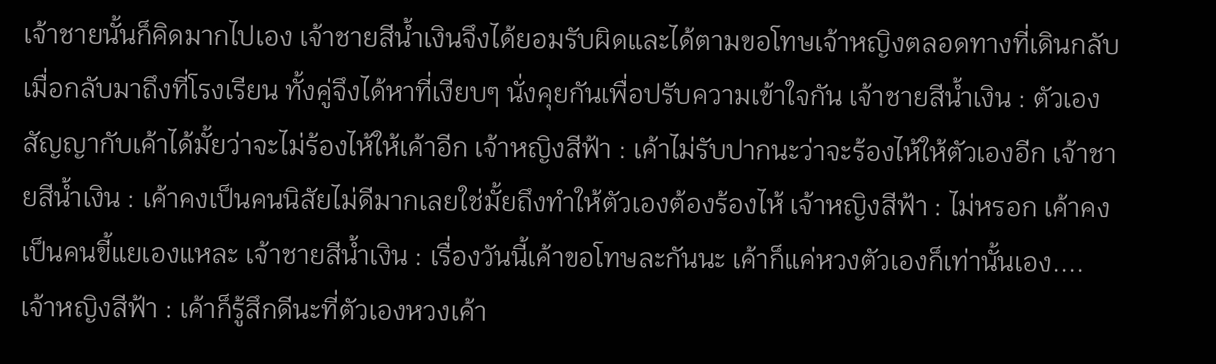เจ้าชายนั้นก็คิดมากไปเอง เจ้าชายสีน้ำเงินจึงได้ยอมรับผิดและได้ตามขอโทษเจ้าหญิงตลอดทางที่เดินกลับ เมื่อกลับมาถึงที่โรงเรียน ทั้งคู่จึงได้หาที่เงียบๆ นั่งคุยกันเพื่อปรับความเข้าใจกัน เจ้าชายสีน้ำเงิน : ตัวเองสัญญากับเค้าได้มั้ยว่าจะไม่ร้องไห้ให้เค้าอีก เจ้าหญิงสีฟ้า : เค้าไม่รับปากนะว่าจะร้องไห้ให้ตัวเองอีก เจ้าชายสีน้ำเงิน : เค้าคงเป็นคนนิสัยไม่ดีมากเลยใช่มั้ยถึงทำให้ตัวเองต้องร้องไห้ เจ้าหญิงสีฟ้า : ไม่หรอก เค้าคงเป็นคนขี้แยเองแหละ เจ้าชายสีน้ำเงิน : เรื่องวันนี้เค้าขอโทษละกันนะ เค้าก็แค่หวงตัวเองก็เท่านั้นเอง.... เจ้าหญิงสีฟ้า : เค้าก็รู้สึกดีนะที่ตัวเองหวงเค้า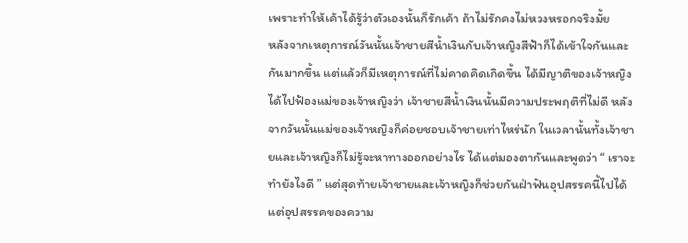เพราะทำให้เค้าได้รู้ว่าตัวเองนั้นก็รักเค้า ถ้าไม่รักคงไม่หวงหรอกจริงมั้ย
หลังจากเหตุการณ์วันนั้นเจ้าชายสีน้ำเงินกับเจ้าหญิงสีฟ้าก็ได้เข้าใจกันและกันมากขึ้น แต่แล้วก็มีเหตุการณ์ที่ไม่คาดคิดเกิดขึ้น ได้มีญาติของเจ้าหญิงได้ไปฟ้องแม่ของเจ้าหญิงว่า เจ้าชายสีน้ำเงินนั้นมีความประพฤติที่ไม่ดี หลังจากวันนั้นแม่ของเจ้าหญิงก็ค่อยชอบเจ้าชายเท่าไหร่นัก ในเวลานั้นทั้งเจ้าชายและเจ้าหญิงก็ไม่รู้จะหาทางออกอย่างไร ได้แต่มองตากันและพูดว่า “ เราจะทำยังไงดี ” แต่สุดท้ายเจ้าชายและเจ้าหญิงก็ช่วยกันฝ่าฟันอุปสรรคนี้ไปได้ แต่อุปสรรคของความ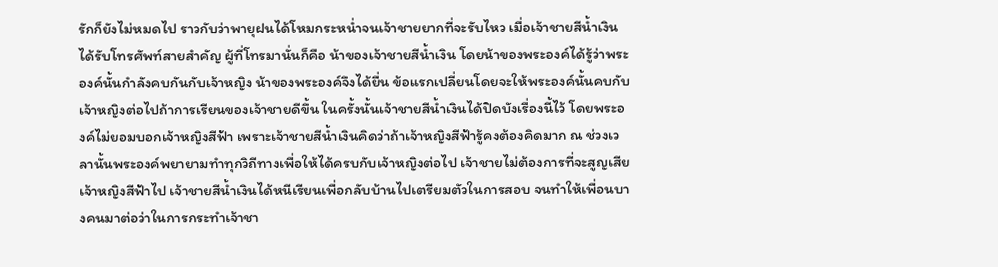รักก็ยังไม่หมดไป ราวกับว่าพายุฝนได้โหมกระหน่ำจนเจ้าชายยากที่จะรับไหว เมื่อเจ้าชายสีน้ำเงินได้รับโทรศัพท์สายสำคัญ ผู้ที่โทรมานั่นก็คือ น้าของเจ้าชายสีน้ำเงิน โดยน้าของพระองค์ได้รู้ว่าพระองค์นั้นกำลังคบกันกับเจ้าหญิง น้าของพระองค์จึงได้ยื่น ข้อแรกเปลี่ยนโดยจะให้พระองค์นั้นคบกับเจ้าหญิงต่อไปถ้าการเรียนของเจ้าชายดีขึ้น ในครั้งนั้นเจ้าชายสีน้ำเงินได้ปิดบังเรื่องนี้ไว้ โดยพระองค์ไม่ยอมบอกเจ้าหญิงสีฟ้า เพราะเจ้าชายสีน้ำเงินคิดว่าถ้าเจ้าหญิงสีฟ้ารู้คงต้องคิดมาก ณ ช่วงเวลานั้นพระองค์พยายามทำทุกวิถีทางเพื่อให้ได้ครบกับเจ้าหญิงต่อไป เจ้าชายไม่ต้องการที่จะสูญเสียเจ้าหญิงสีฟ้าไป เจ้าชายสีน้ำเงินได้หนีเรียนเพื่อกลับบ้านไปเตรียมตัวในการสอบ จนทำให้เพื่อนบางคนมาต่อว่าในการกระทำเจ้าชา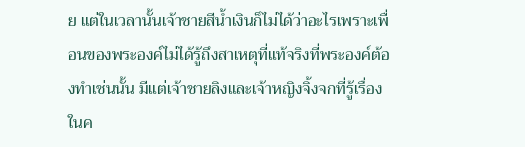ย แต่ในเวลานั้นเจ้าชายสีน้ำเงินก็ไม่ได้ว่าอะไรเพราะเพื่อนของพระองค์ไม่ได้รู้ถึงสาเหตุที่แท้จริงที่พระองค์ต้องทำเช่นนั้น มีแต่เจ้าชายลิงและเจ้าหญิงจิ้งจกที่รู้เรื่องในค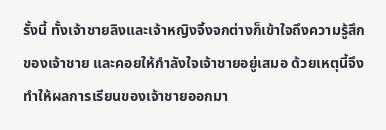รั้งนี้ ทั้งเจ้าชายลิงและเจ้าหญิงจิ้งจกต่างก็เข้าใจถึงความรู้สึกของเจ้าชาย และคอยให้กำลังใจเจ้าชายอยู่เสมอ ด้วยเหตุนี้จึงทำให้ผลการเรียนของเจ้าชายออกมา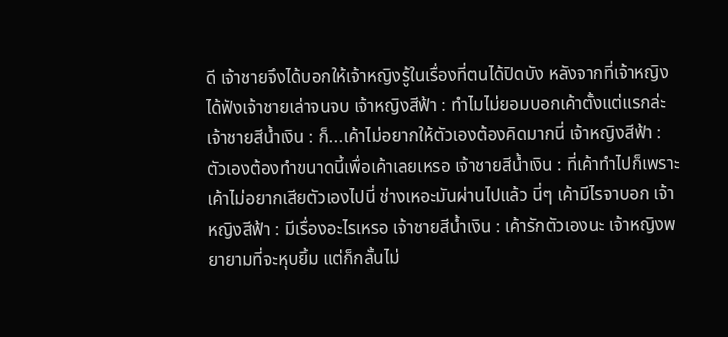ดี เจ้าชายจึงได้บอกให้เจ้าหญิงรู้ในเรื่องที่ตนได้ปิดบัง หลังจากที่เจ้าหญิงได้ฟังเจ้าชายเล่าจนจบ เจ้าหญิงสีฟ้า : ทำไมไม่ยอมบอกเค้าตั้งแต่แรกล่ะ เจ้าชายสีน้ำเงิน : ก็...เค้าไม่อยากให้ตัวเองต้องคิดมากนี่ เจ้าหญิงสีฟ้า : ตัวเองต้องทำขนาดนี้เพื่อเค้าเลยเหรอ เจ้าชายสีน้ำเงิน : ที่เค้าทำไปก็เพราะเค้าไม่อยากเสียตัวเองไปนี่ ช่างเหอะมันผ่านไปแล้ว นี่ๆ เค้ามีไรจาบอก เจ้าหญิงสีฟ้า : มีเรื่องอะไรเหรอ เจ้าชายสีน้ำเงิน : เค้ารักตัวเองนะ เจ้าหญิงพยายามที่จะหุบยิ้ม แต่ก็กลั้นไม่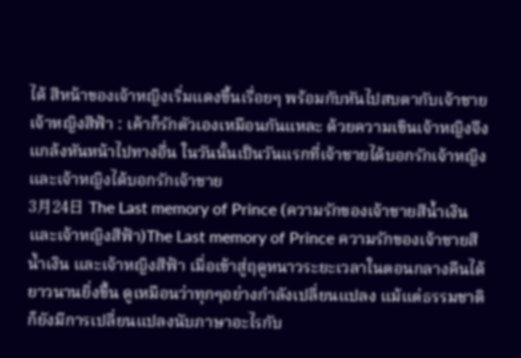ได้ สีหน้าของเจ้าหญิงเริ่มแดงขึ้นเรื่อยๆ พร้อมกับหันไปสบตากับเจ้าชาย เจ้าหญิงสีฟ้า : เค้าก็รักตัวเองเหมือนกันแหละ ด้วยความเขินเจ้าหญิงจึงแกล้งหันหน้าไปทางอื่น ในวันนั้นเป็นวันแรกที่เจ้าชายได้บอกรักเจ้าหญิงและเจ้าหญิงได้บอกรักเจ้าชาย
3月24日 The Last memory of Prince (ความรักของเจ้าชายสีน้ำเงินและเจ้าหญิงสีฟ้า)The Last memory of Prince ความรักของเจ้าชายสีน้ำเงิน และเจ้าหญิงสีฟ้า เมื่อเข้าสู่ฤดูหนาวระยะเวลาในตอนกลางคืนได้ยาวนานยิ่งขึ้น ดูเหมือนว่าทุกๆอย่างกำลังเปลี่ยนแปลง แม้แต่ธรรมชาติก็ยังมีการเปลี่ยนแปลงนับภาษาอะไรกับ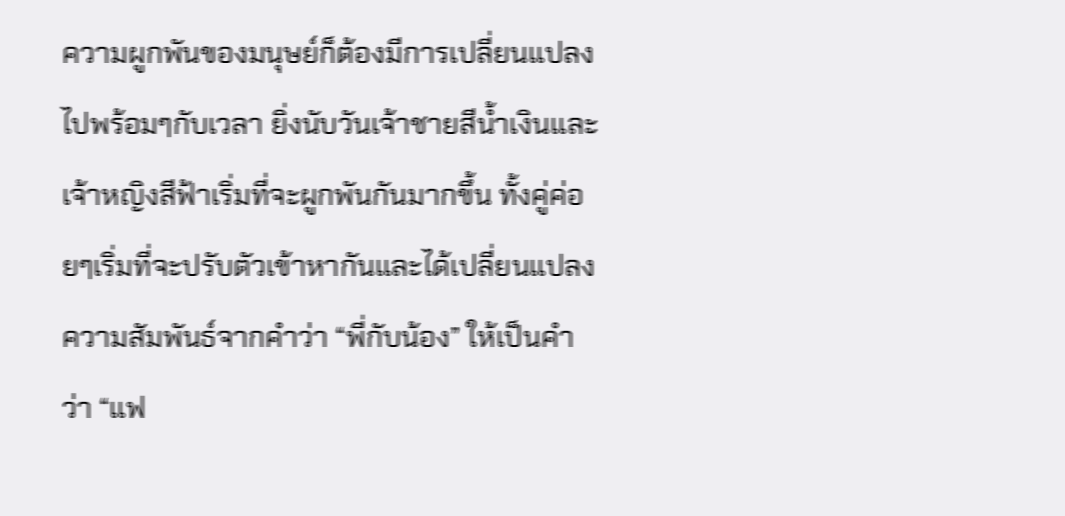ความผูกพันของมนุษย์ก็ต้องมีการเปลี่ยนแปลงไปพร้อมๆกับเวลา ยิ่งนับวันเจ้าชายสีน้ำเงินและเจ้าหญิงสีฟ้าเริ่มที่จะผูกพันกันมากขึ้น ทั้งคู่ค่อยๆเริ่มที่จะปรับตัวเข้าหากันและได้เปลี่ยนแปลงความสัมพันธ์จากคำว่า “พี่กับน้อง” ให้เป็นคำว่า “แฟ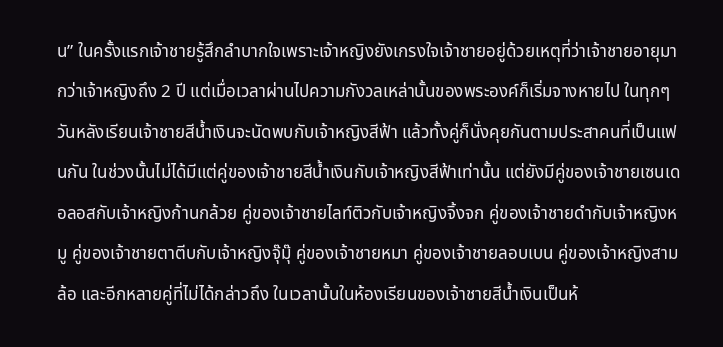น” ในครั้งแรกเจ้าชายรู้สึกลำบากใจเพราะเจ้าหญิงยังเกรงใจเจ้าชายอยู่ด้วยเหตุที่ว่าเจ้าชายอายุมากว่าเจ้าหญิงถึง 2 ปี แต่เมื่อเวลาผ่านไปความกังวลเหล่านั้นของพระองค์ก็เริ่มจางหายไป ในทุกๆวันหลังเรียนเจ้าชายสีน้ำเงินจะนัดพบกับเจ้าหญิงสีฟ้า แล้วทั้งคู่ก็นั่งคุยกันตามประสาคนที่เป็นแฟนกัน ในช่วงนั้นไม่ได้มีแต่คู่ของเจ้าชายสีน้ำเงินกับเจ้าหญิงสีฟ้าเท่านั้น แต่ยังมีคู่ของเจ้าชายเซนเดอลอสกับเจ้าหญิงก้านกล้วย คู่ของเจ้าชายไลท์ติวกับเจ้าหญิงจิ้งจก คู่ของเจ้าชายดำกับเจ้าหญิงหมู คู่ของเจ้าชายตาตีบกับเจ้าหญิงจุ๊มุ๊ คู่ของเจ้าชายหมา คู่ของเจ้าชายลอบเบน คู่ของเจ้าหญิงสามล้อ และอีกหลายคู่ที่ไม่ได้กล่าวถึง ในเวลานั้นในห้องเรียนของเจ้าชายสีน้ำเงินเป็นห้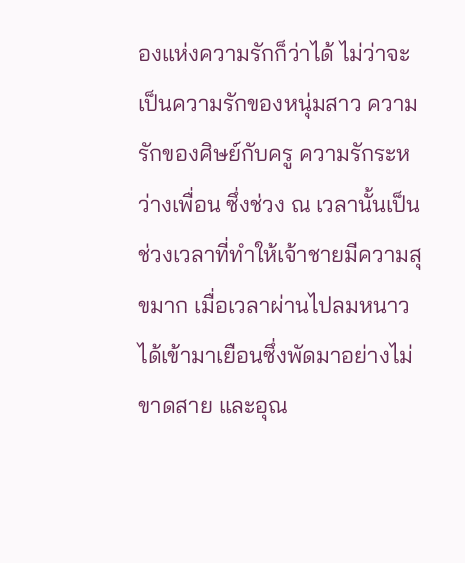องแห่งความรักก็ว่าได้ ไม่ว่าจะเป็นความรักของหนุ่มสาว ความรักของศิษย์กับครู ความรักระหว่างเพื่อน ซึ่งช่วง ณ เวลานั้นเป็นช่วงเวลาที่ทำให้เจ้าชายมีความสุขมาก เมื่อเวลาผ่านไปลมหนาวได้เข้ามาเยือนซึ่งพัดมาอย่างไม่ขาดสาย และอุณ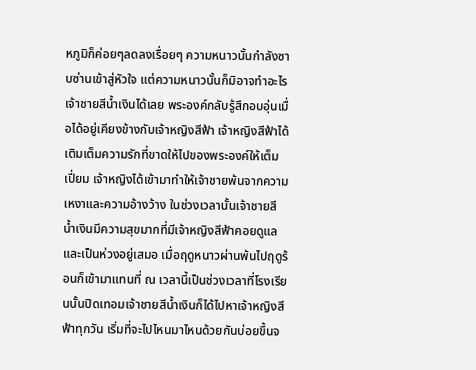หภูมิก็ค่อยๆลดลงเรื่อยๆ ความหนาวนั้นกำลังซาบซ่านเข้าสู่หัวใจ แต่ความหนาวนั้นก็มิอาจทำอะไรเจ้าชายสีน้ำเงินได้เลย พระองค์กลับรู้สึกอบอุ่นเมื่อได้อยู่เคียงข้างกับเจ้าหญิงสีฟ้า เจ้าหญิงสีฟ้าได้เติมเต็มความรักที่ขาดให้ไปของพระองค์ให้เต็มเปี่ยม เจ้าหญิงได้เข้ามาทำให้เจ้าชายพ้นจากความเหงาและความอ้างว้าง ในช่วงเวลานั้นเจ้าชายสีน้ำเงินมีความสุขมากที่มีเจ้าหญิงสีฟ้าคอยดูแลและเป็นห่วงอยู่เสมอ เมื่อฤดูหนาวผ่านพ้นไปฤดูร้อนก็เข้ามาแทนที่ ณ เวลานี้เป็นช่วงเวลาที่โรงเรียนนั้นปิดเทอมเจ้าชายสีน้ำเงินก็ได้ไปหาเจ้าหญิงสีฟ้าทุกวัน เริ่มที่จะไปไหนมาไหนด้วยกันบ่อยขึ้นจ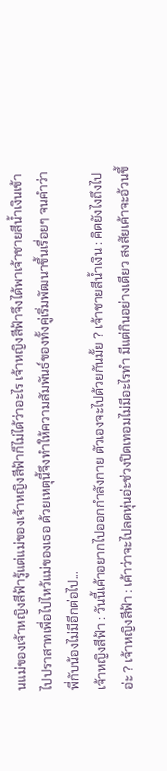นแม่ของเจ้าหญิงสีฟ้ารู้แต่แม่ของเจ้าหญิงสีฟ้าก็ไม่ได้ว่าอะไร เจ้าหญิงสีฟ้าจึงได้พาเจ้าชายสีน้ำเงินเข้าไปปราสาทเพื่อไปไหว้แม่ของเธอ ด้วยเหตุนี้จึงทำให้ความสัมพันธ์ของทั้งคู่เริ่มพัฒนาขึ้นเรื่อยๆ จนคำว่าพี่กับน้องไม่มีอีกต่อไป...
เจ้าหญิงสีฟ้า : วันนี้เค้าอยากไปออกกำลังกาย ตัวเองจะไปด้วยกันมั้ย ? เจ้าชายสีน้ำเงิน : คิดยังไงถึงไปอ่ะ ? เจ้าหญิงสีฟ้า : เค้าว่าจะไปลดหุ่นอ่ะช่วงปิดเทอมไม่มีอะไรทำ มีแต่กินอย่างเดียว สงสัยเค้าจะอ้วนขึ้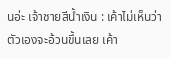นอ่ะ เจ้าชายสีน้ำเงิน : เค้าไม่เห็นว่าตัวเองจะอ้วนขึ้นเลย เค้า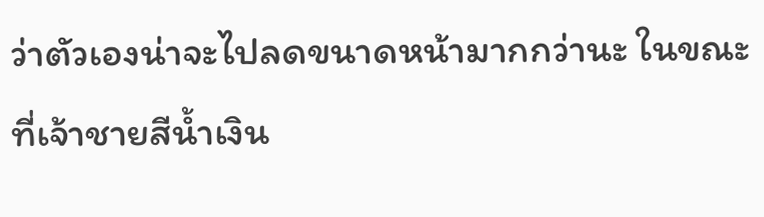ว่าตัวเองน่าจะไปลดขนาดหน้ามากกว่านะ ในขณะที่เจ้าชายสีน้ำเงิน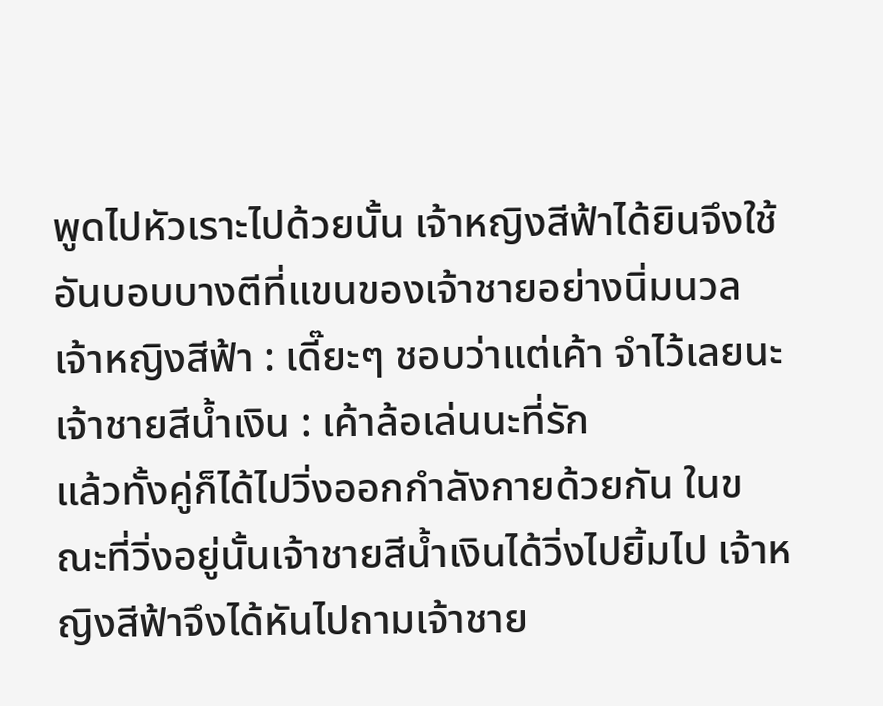พูดไปหัวเราะไปด้วยนั้น เจ้าหญิงสีฟ้าได้ยินจึงใช้อันบอบบางตีที่แขนของเจ้าชายอย่างนิ่มนวล เจ้าหญิงสีฟ้า : เดี๊ยะๆ ชอบว่าแต่เค้า จำไว้เลยนะ เจ้าชายสีน้ำเงิน : เค้าล้อเล่นนะที่รัก
แล้วทั้งคู่ก็ได้ไปวิ่งออกกำลังกายด้วยกัน ในขณะที่วิ่งอยู่นั้นเจ้าชายสีน้ำเงินได้วิ่งไปยิ้มไป เจ้าหญิงสีฟ้าจึงได้หันไปถามเจ้าชาย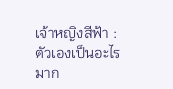เจ้าหญิงสีฟ้า : ตัวเองเป็นอะไรมาก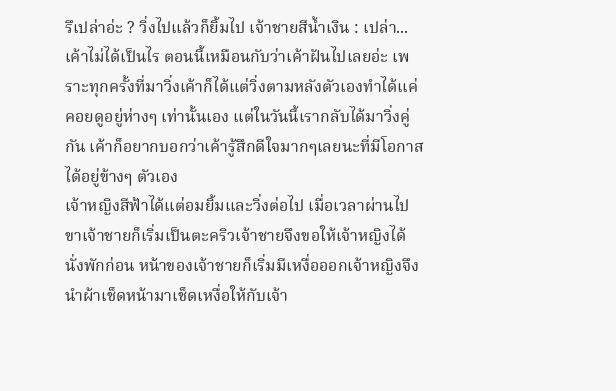รึเปล่าอ่ะ ? วิ่งไปแล้วก็ยิ้มไป เจ้าชายสีน้ำเงิน : เปล่า...เค้าไม่ได้เป็นไร ตอนนี้เหมือนกับว่าเค้าฝันไปเลยอ่ะ เพราะทุกครั้งที่มาวิ่งเค้าก็ได้แต่วิ่งตามหลังตัวเองทำได้แค่คอยดูอยู่ห่างๆ เท่านั้นเอง แต่ในวันนี้เรากลับได้มาวิ่งคู่กัน เค้าก็อยากบอกว่าเค้ารู้สึกดีใจมากๆเลยนะที่มีโอกาสได้อยู่ข้างๆ ตัวเอง
เจ้าหญิงสีฟ้าได้แต่อมยิ้มและวิ่งต่อไป เมื่อเวลาผ่านไปขาเจ้าชายก็เริ่มเป็นตะคริวเจ้าชายจึงขอให้เจ้าหญิงได้นั่งพักก่อน หน้าของเจ้าชายก็เริ่มมีเหงื่อออกเจ้าหญิงจึงนำผ้าเช็ดหน้ามาเช็ดเหงื่อให้กับเจ้า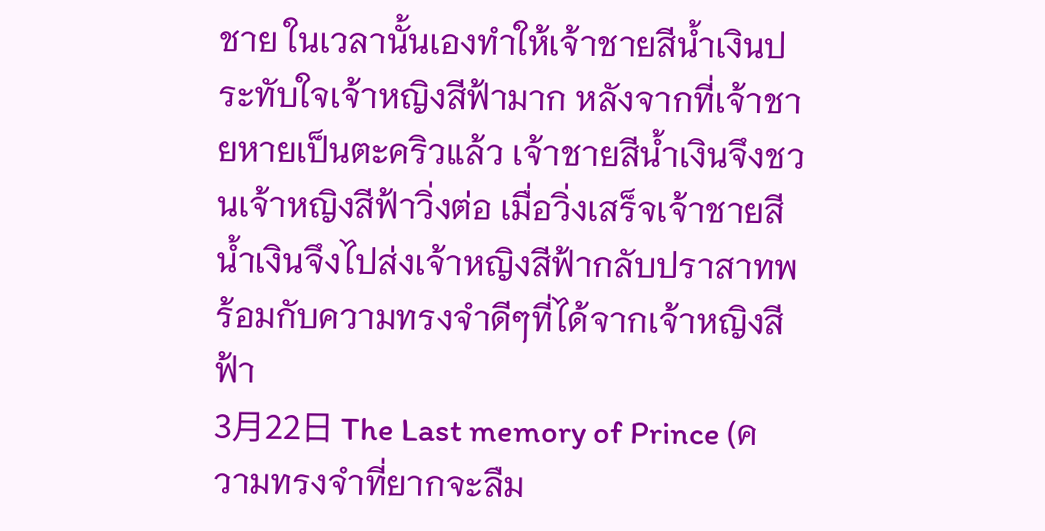ชาย ในเวลานั้นเองทำให้เจ้าชายสีน้ำเงินประทับใจเจ้าหญิงสีฟ้ามาก หลังจากที่เจ้าชายหายเป็นตะคริวแล้ว เจ้าชายสีน้ำเงินจึงชวนเจ้าหญิงสีฟ้าวิ่งต่อ เมื่อวิ่งเสร็จเจ้าชายสีน้ำเงินจึงไปส่งเจ้าหญิงสีฟ้ากลับปราสาทพร้อมกับความทรงจำดีๆที่ได้จากเจ้าหญิงสีฟ้า
3月22日 The Last memory of Prince (ความทรงจำที่ยากจะลืม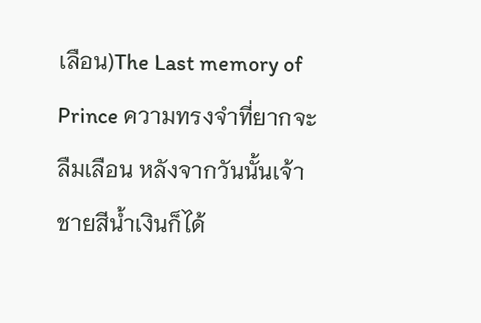เลือน)The Last memory of Prince ความทรงจำที่ยากจะลืมเลือน หลังจากวันนั้นเจ้าชายสีน้ำเงินก็ได้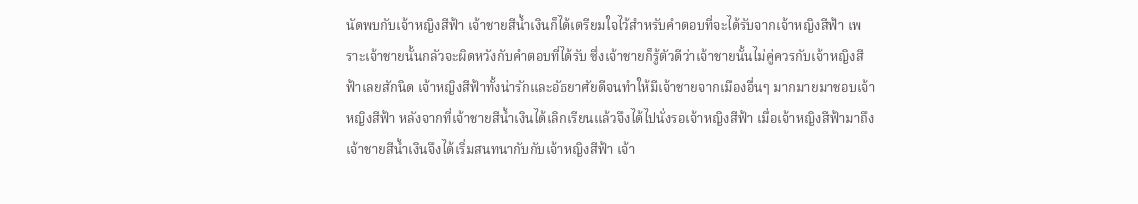นัดพบกับเจ้าหญิงสีฟ้า เจ้าชายสีน้ำเงินก็ได้เตรียมใจไว้สำหรับคำตอบที่จะได้รับจากเจ้าหญิงสีฟ้า เพราะเจ้าชายนั้นกลัวจะผิดหวังกับคำตอบที่ได้รับ ซึ่งเจ้าชายก็รู้ตัวดีว่าเจ้าชายนั้นไม่คู่ควรกับเจ้าหญิงสีฟ้าเลยสักนิด เจ้าหญิงสีฟ้าทั้งน่ารักและอัธยาศัยดีจนทำให้มีเจ้าชายจากเมืองอื่นๆ มากมายมาชอบเจ้าหญิงสีฟ้า หลังจากที่เจ้าชายสีน้ำเงินได้เลิกเรียนแล้วจึงได้ไปนั่งรอเจ้าหญิงสีฟ้า เมื่อเจ้าหญิงสีฟ้ามาถึง เจ้าชายสีน้ำเงินจึงได้เริ่มสนทนากับกับเจ้าหญิงสีฟ้า เจ้า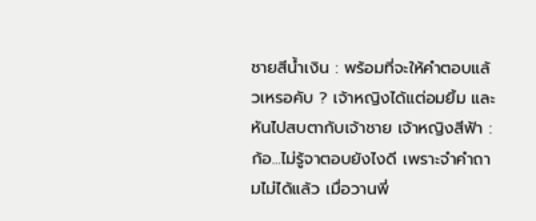ชายสีน้ำเงิน : พร้อมที่จะให้คำตอบแล้วเหรอคับ ? เจ้าหญิงได้แต่อมยิ้ม และหันไปสบตากับเจ้าชาย เจ้าหญิงสีฟ้า : ก้อ...ไม่รู้จาตอบยังไงดี เพราะจำคำถามไม่ได้แล้ว เมื่อวานพี่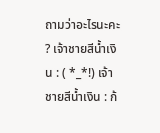ถามว่าอะไรนะคะ ? เจ้าชายสีน้ำเงิน : ( *_*!) เจ้าชายสีน้ำเงิน : ก้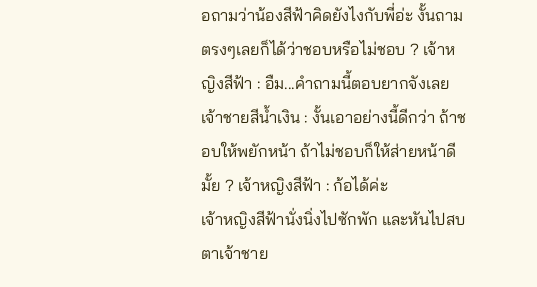อถามว่าน้องสีฟ้าคิดยังไงกับพี่อ่ะ งั้นถามตรงๆเลยก็ได้ว่าชอบหรือไม่ชอบ ? เจ้าหญิงสีฟ้า : อืม...คำถามนี้ตอบยากจังเลย เจ้าชายสีน้ำเงิน : งั้นเอาอย่างนี้ดีกว่า ถ้าชอบให้พยักหน้า ถ้าไม่ชอบก็ให้ส่ายหน้าดีมั้ย ? เจ้าหญิงสีฟ้า : ก้อได้ค่ะ
เจ้าหญิงสีฟ้านั่งนิ่งไปซักพัก และหันไปสบตาเจ้าชาย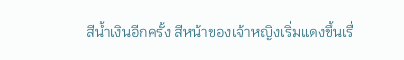สีน้ำเงินอีกครั้ง สีหน้าของเจ้าหญิงเริ่มแดงขึ้นเรื่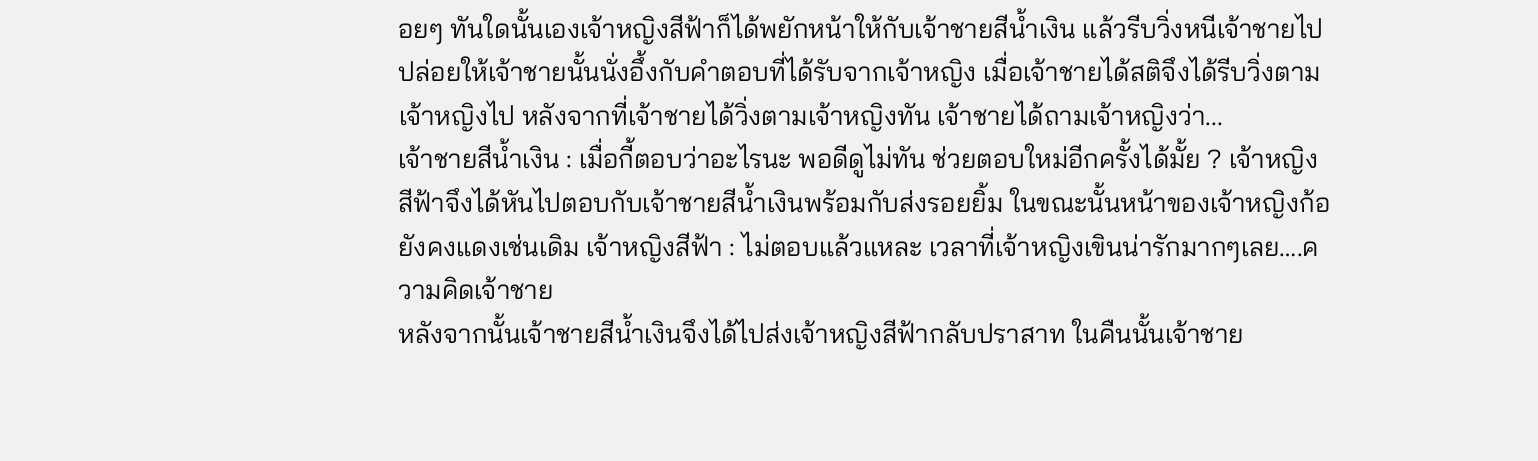อยๆ ทันใดนั้นเองเจ้าหญิงสีฟ้าก็ได้พยักหน้าให้กับเจ้าชายสีน้ำเงิน แล้วรีบวิ่งหนีเจ้าชายไปปล่อยให้เจ้าชายนั้นนั่งอึ้งกับคำตอบที่ได้รับจากเจ้าหญิง เมื่อเจ้าชายได้สติจึงได้รีบวิ่งตามเจ้าหญิงไป หลังจากที่เจ้าชายได้วิ่งตามเจ้าหญิงทัน เจ้าชายได้ถามเจ้าหญิงว่า...
เจ้าชายสีน้ำเงิน : เมื่อกี้ตอบว่าอะไรนะ พอดีดูไม่ทัน ช่วยตอบใหม่อีกครั้งได้มั้ย ? เจ้าหญิงสีฟ้าจึงได้หันไปตอบกับเจ้าชายสีน้ำเงินพร้อมกับส่งรอยยิ้ม ในขณะนั้นหน้าของเจ้าหญิงก้อยังคงแดงเช่นเดิม เจ้าหญิงสีฟ้า : ไม่ตอบแล้วแหละ เวลาที่เจ้าหญิงเขินน่ารักมากๆเลย….ความคิดเจ้าชาย
หลังจากนั้นเจ้าชายสีน้ำเงินจึงได้ไปส่งเจ้าหญิงสีฟ้ากลับปราสาท ในคืนนั้นเจ้าชาย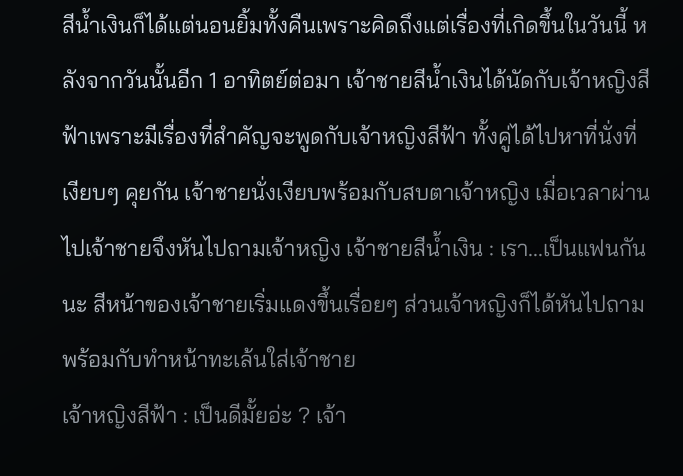สีน้ำเงินก็ได้แต่นอนยิ้มทั้งคืนเพราะคิดถึงแต่เรื่องที่เกิดขึ้นในวันนี้ หลังจากวันนั้นอีก 1 อาทิตย์ต่อมา เจ้าชายสีน้ำเงินได้นัดกับเจ้าหญิงสีฟ้าเพราะมีเรื่องที่สำคัญจะพูดกับเจ้าหญิงสีฟ้า ทั้งคู่ได้ไปหาที่นั่งที่เงียบๆ คุยกัน เจ้าชายนั่งเงียบพร้อมกับสบตาเจ้าหญิง เมื่อเวลาผ่านไปเจ้าชายจึงหันไปถามเจ้าหญิง เจ้าชายสีน้ำเงิน : เรา...เป็นแฟนกันนะ สีหน้าของเจ้าชายเริ่มแดงขึ้นเรื่อยๆ ส่วนเจ้าหญิงก็ได้หันไปถามพร้อมกับทำหน้าทะเล้นใส่เจ้าชาย
เจ้าหญิงสีฟ้า : เป็นดีมั้ยอ่ะ ? เจ้า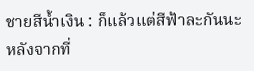ชายสีน้ำเงิน : ก็แล้วแต่สีฟ้าละกันนะ หลังจากที่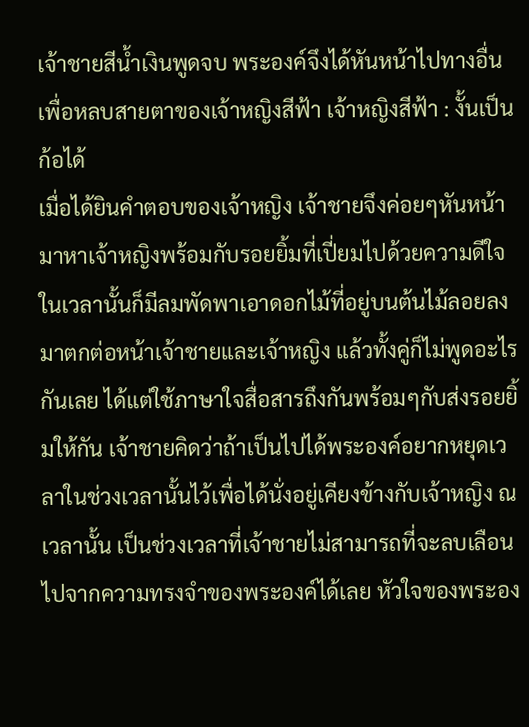เจ้าชายสีน้ำเงินพูดจบ พระองค์จึงได้หันหน้าไปทางอื่น เพื่อหลบสายตาของเจ้าหญิงสีฟ้า เจ้าหญิงสีฟ้า : งั้นเป็นก้อได้
เมื่อได้ยินคำตอบของเจ้าหญิง เจ้าชายจึงค่อยๆหันหน้ามาหาเจ้าหญิงพร้อมกับรอยยิ้มที่เปี่ยมไปด้วยความดีใจ ในเวลานั้นก็มีลมพัดพาเอาดอกไม้ที่อยู่บนต้นไม้ลอยลงมาตกต่อหน้าเจ้าชายและเจ้าหญิง แล้วทั้งคู่ก็ไม่พูดอะไรกันเลย ได้แต่ใช้ภาษาใจสื่อสารถึงกันพร้อมๆกับส่งรอยยิ้มให้กัน เจ้าชายคิดว่าถ้าเป็นไปได้พระองค์อยากหยุดเวลาในช่วงเวลานั้นไว้เพื่อได้นั่งอยู่เคียงข้างกับเจ้าหญิง ณ เวลานั้น เป็นช่วงเวลาที่เจ้าชายไม่สามารถที่จะลบเลือนไปจากความทรงจำของพระองค์ได้เลย หัวใจของพระอง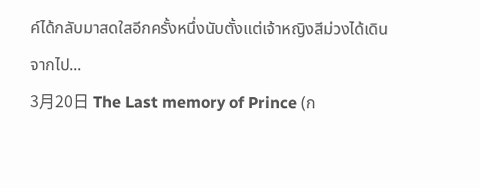ค์ได้กลับมาสดใสอีกครั้งหนึ่งนับตั้งแต่เจ้าหญิงสีม่วงได้เดินจากไป...
3月20日 The Last memory of Prince (ก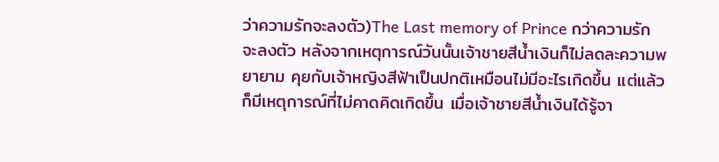ว่าความรักจะลงตัว)The Last memory of Prince กว่าความรักจะลงตัว หลังจากเหตุการณ์วันนั้นเจ้าชายสีน้ำเงินก็ไม่ลดละความพยายาม คุยกับเจ้าหญิงสีฟ้าเป็นปกติเหมือนไม่มีอะไรเกิดขึ้น แต่แล้วก็มีเหตุการณ์ที่ไม่คาดคิดเกิดขึ้น เมื่อเจ้าชายสีน้ำเงินได้รู้จา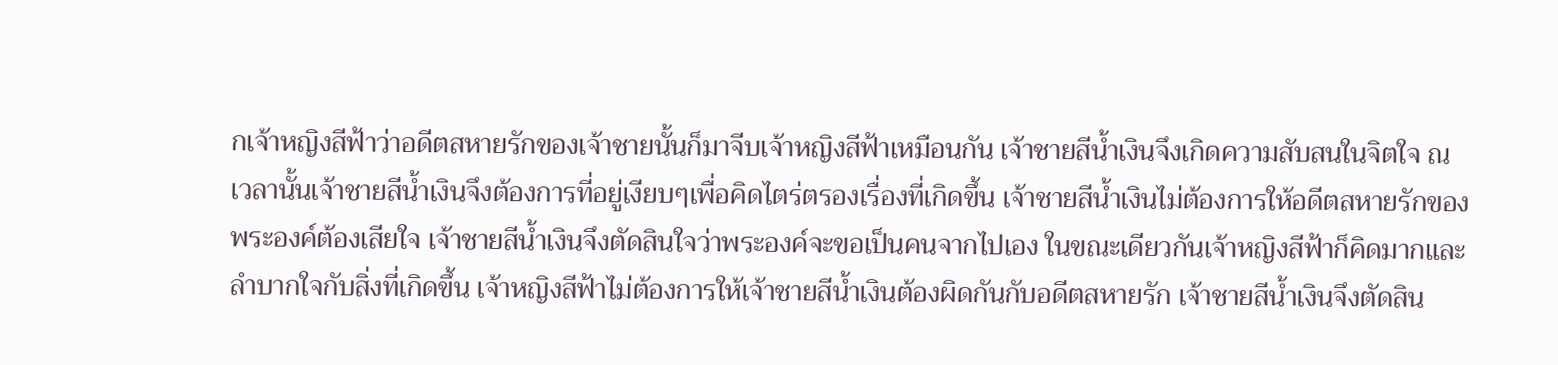กเจ้าหญิงสีฟ้าว่าอดีตสหายรักของเจ้าชายนั้นก็มาจีบเจ้าหญิงสีฟ้าเหมือนกัน เจ้าชายสีน้ำเงินจึงเกิดความสับสนในจิตใจ ณ เวลานั้นเจ้าชายสีน้ำเงินจึงต้องการที่อยู่เงียบๆเพื่อคิดไตร่ตรองเรื่องที่เกิดขึ้น เจ้าชายสีน้ำเงินไม่ต้องการให้อดีตสหายรักของพระองค์ต้องเสียใจ เจ้าชายสีน้ำเงินจึงตัดสินใจว่าพระองค์จะขอเป็นคนจากไปเอง ในขณะเดียวกันเจ้าหญิงสีฟ้าก็คิดมากและลำบากใจกับสิ่งที่เกิดขึ้น เจ้าหญิงสีฟ้าไม่ต้องการให้เจ้าชายสีน้ำเงินต้องผิดกันกับอดีตสหายรัก เจ้าชายสีน้ำเงินจึงตัดสิน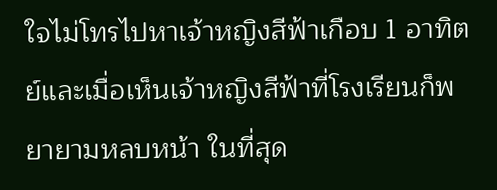ใจไม่โทรไปหาเจ้าหญิงสีฟ้าเกือบ 1 อาทิตย์และเมื่อเห็นเจ้าหญิงสีฟ้าที่โรงเรียนก็พยายามหลบหน้า ในที่สุด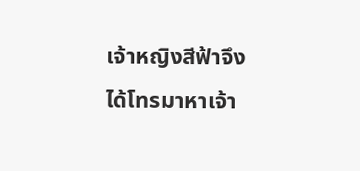เจ้าหญิงสีฟ้าจึงได้โทรมาหาเจ้า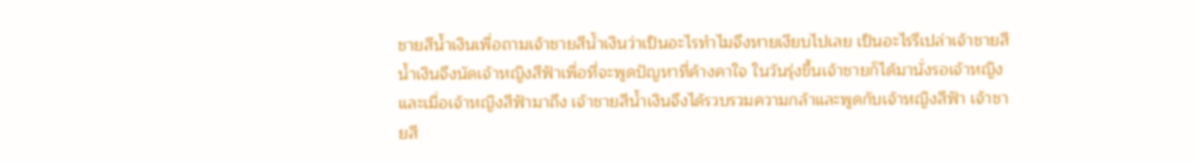ชายสีน้ำเงินเพื่อถามเจ้าชายสีน้ำเงินว่าเป็นอะไรทำไมจึงหายเงียบไปเลย เป็นอะไรรึเปล่าเจ้าชายสีน้ำเงินจึงนัดเจ้าหญิงสีฟ้าเพื่อที่จะพูดปัญหาที่ค้างคาใจ ในวันรุ่งขึ้นเจ้าชายก็ได้มานั่งรอเจ้าหญิง และเมื่อเจ้าหญิงสีฟ้ามาถึง เจ้าชายสีน้ำเงินจึงได้รวบรวมความกล้าและพูดกับเจ้าหญิงสีฟ้า เจ้าชายสี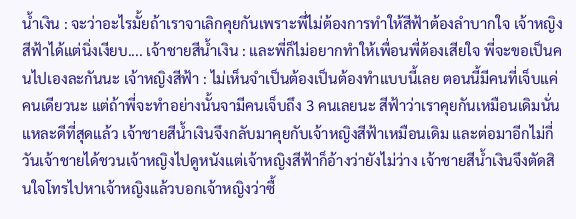น้ำเงิน : จะว่าอะไรมั้ยถ้าเราจาเลิกคุยกันเพราะพี่ไม่ต้องการทำให้สีฟ้าต้องลำบากใจ เจ้าหญิงสีฟ้าได้แต่นิ่งเงียบ.... เจ้าชายสีน้ำเงิน : และพี่ก็ไม่อยากทำให้เพื่อนพี่ต้องเสียใจ พี่จะขอเป็นคนไปเองละกันนะ เจ้าหญิงสีฟ้า : ไม่เห็นจำเป็นต้องเป็นต้องทำแบบนี้เลย ตอนนี้มีคนที่เจ็บแค่คนเดียวนะ แต่ถ้าพี่จะทำอย่างนั้นจามีคนเจ็บถึง 3 คนเลยนะ สีฟ้าว่าเราคุยกันเหมือนเดิมนั่นแหละดีที่สุดแล้ว เจ้าชายสีน้ำเงินจึงกลับมาคุยกับเจ้าหญิงสีฟ้าเหมือนเดิม และต่อมาอีกไม่กี่วันเจ้าชายได้ชวนเจ้าหญิงไปดูหนังแต่เจ้าหญิงสีฟ้าก็อ้างว่ายังไม่ว่าง เจ้าชายสีน้ำเงินจึงตัดสินใจโทรไปหาเจ้าหญิงแล้วบอกเจ้าหญิงว่าซื้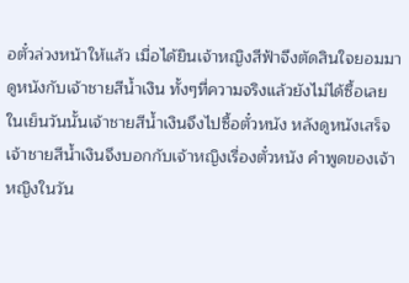อตั๋วล่วงหน้าให้แล้ว เมื่อได้ยินเจ้าหญิงสีฟ้าจึงตัดสินใจยอมมาดูหนังกับเจ้าชายสีน้ำเงิน ทั้งๆที่ความจริงแล้วยังไม่ได้ซื้อเลย ในเย็นวันนั้นเจ้าชายสีน้ำเงินจึงไปซื้อตั๋วหนัง หลังดูหนังเสร็จเจ้าชายสีน้ำเงินจึงบอกกับเจ้าหญิงเรื่องตั๋วหนัง คำพูดของเจ้าหญิงในวัน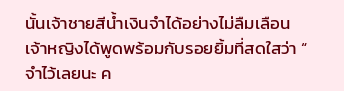นั้นเจ้าชายสีน้ำเงินจำได้อย่างไม่ลืมเลือน เจ้าหญิงได้พูดพร้อมกับรอยยิ้มที่สดใสว่า “ จำไว้เลยนะ ค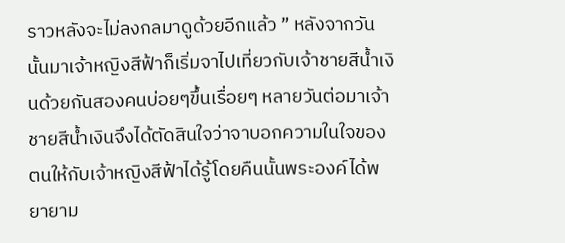ราวหลังจะไม่ลงกลมาดูด้วยอีกแล้ว ” หลังจากวันนั้นมาเจ้าหญิงสีฟ้าก็เริ่มจาไปเที่ยวกับเจ้าชายสีน้ำเงินด้วยกันสองคนบ่อยๆขึ้นเรื่อยๆ หลายวันต่อมาเจ้าชายสีน้ำเงินจึงได้ตัดสินใจว่าจาบอกความในใจของตนให้กับเจ้าหญิงสีฟ้าได้รู้โดยคืนนั้นพระองค์ได้พยายาม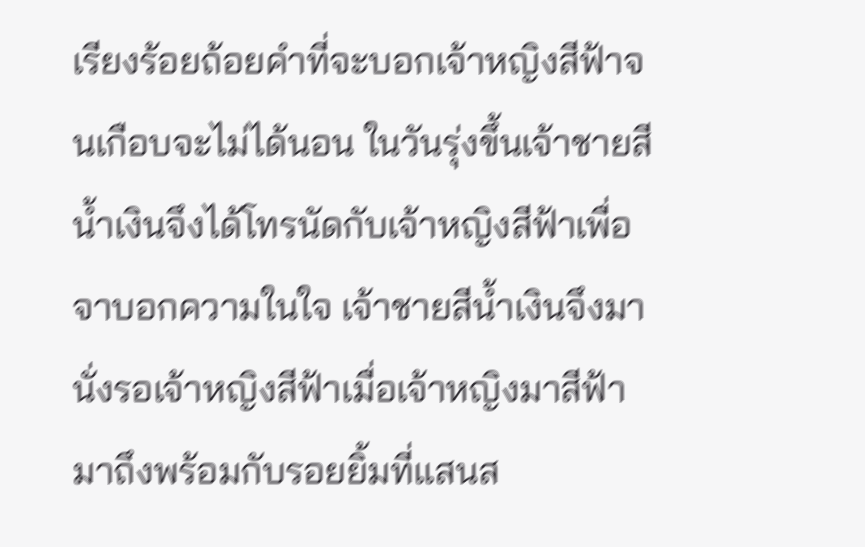เรียงร้อยถ้อยคำที่จะบอกเจ้าหญิงสีฟ้าจนเกือบจะไม่ได้นอน ในวันรุ่งขึ้นเจ้าชายสีน้ำเงินจึงได้โทรนัดกับเจ้าหญิงสีฟ้าเพื่อจาบอกความในใจ เจ้าชายสีน้ำเงินจึงมานั่งรอเจ้าหญิงสีฟ้าเมื่อเจ้าหญิงมาสีฟ้ามาถึงพร้อมกับรอยยิ้มที่แสนส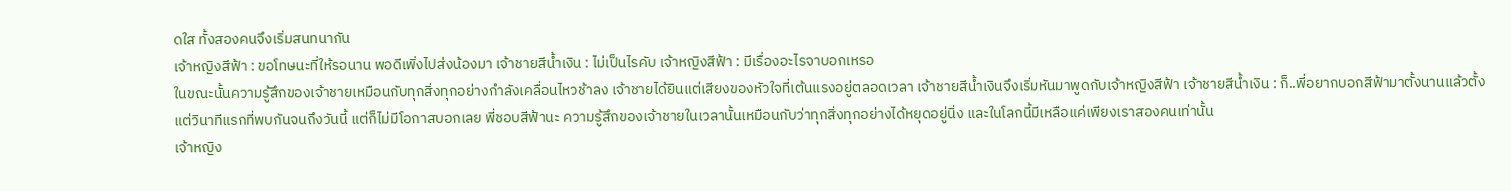ดใส ทั้งสองคนจึงเริ่มสนทนากัน
เจ้าหญิงสีฟ้า : ขอโทษนะที่ให้รอนาน พอดีเพิ่งไปส่งน้องมา เจ้าชายสีน้ำเงิน : ไม่เป็นไรคับ เจ้าหญิงสีฟ้า : มีเรื่องอะไรจาบอกเหรอ
ในขณะนั้นความรู้สึกของเจ้าชายเหมือนกับทุกสิ่งทุกอย่างกำลังเคลื่อนไหวช้าลง เจ้าชายได้ยินแต่เสียงของหัวใจที่เต้นแรงอยู่ตลอดเวลา เจ้าชายสีน้ำเงินจึงเริ่มหันมาพูดกับเจ้าหญิงสีฟ้า เจ้าชายสีน้ำเงิน : ก็..พี่อยากบอกสีฟ้ามาตั้งนานแล้วตั้งแต่วินาทีแรกที่พบกันจนถึงวันนี้ แต่ก็ไม่มีโอกาสบอกเลย พี่ชอบสีฟ้านะ ความรู้สึกของเจ้าชายในเวลานั้นเหมือนกับว่าทุกสิ่งทุกอย่างได้หยุดอยู่นิ่ง และในโลกนี้มีเหลือแค่เพียงเราสองคนเท่านั้น
เจ้าหญิง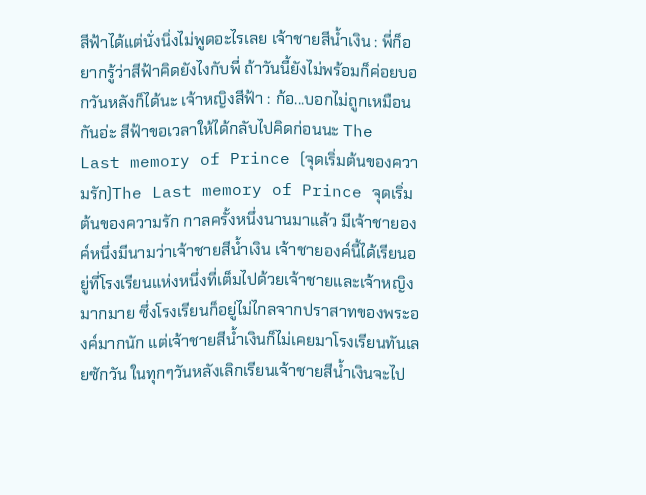สีฟ้าได้แต่นั่งนิ่งไม่พูดอะไรเลย เจ้าชายสีน้ำเงิน : พี่ก็อยากรู้ว่าสีฟ้าคิดยังไงกับพี่ ถ้าวันนี้ยังไม่พร้อมก็ค่อยบอกวันหลังก็ได้นะ เจ้าหญิงสีฟ้า : ก้อ...บอกไม่ถูกเหมือนกันอ่ะ สีฟ้าขอเวลาให้ได้กลับไปคิดก่อนนะ The Last memory of Prince (จุดเริ่มต้นของความรัก)The Last memory of Prince จุดเริ่มต้นของความรัก กาลครั้งหนึ่งนานมาแล้ว มีเจ้าชายองค์หนึ่งมีนามว่าเจ้าชายสีน้ำเงิน เจ้าชายองค์นี้ได้เรียนอยู่ที่โรงเรียนแห่งหนึ่งที่เต็มไปด้วยเจ้าชายและเจ้าหญิงมากมาย ซึ่งโรงเรียนก็อยู่ไม่ไกลจากปราสาทของพระองค์มากนัก แต่เจ้าชายสีน้ำเงินก็ไม่เคยมาโรงเรียนทันเลยซักวัน ในทุกๆวันหลังเลิกเรียนเจ้าชายสีน้ำเงินจะไป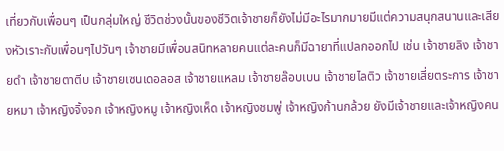เที่ยวกับเพื่อนๆ เป็นกลุ่มใหญ่ ชีวิตช่วงนั้นของชีวิตเจ้าชายก็ยังไม่มีอะไรมากมายมีแต่ความสนุกสนานและเสียงหัวเราะกับเพื่อนๆไปวันๆ เจ้าชายมีเพื่อนสนิทหลายคนแต่ละคนก็มีฉายาที่แปลกออกไป เช่น เจ้าชายลิง เจ้าชายดำ เจ้าชายตาตีบ เจ้าชายเซนเดอลอส เจ้าชายแหลม เจ้าชายล๊อบเบน เจ้าชายไลติว เจ้าชายเสี่ยตระการ เจ้าชายหมา เจ้าหญิงจิ้งจก เจ้าหญิงหมู เจ้าหญิงเห็ด เจ้าหญิงชมพู่ เจ้าหญิงก้านกล้วย ยังมีเจ้าชายและเจ้าหญิงคน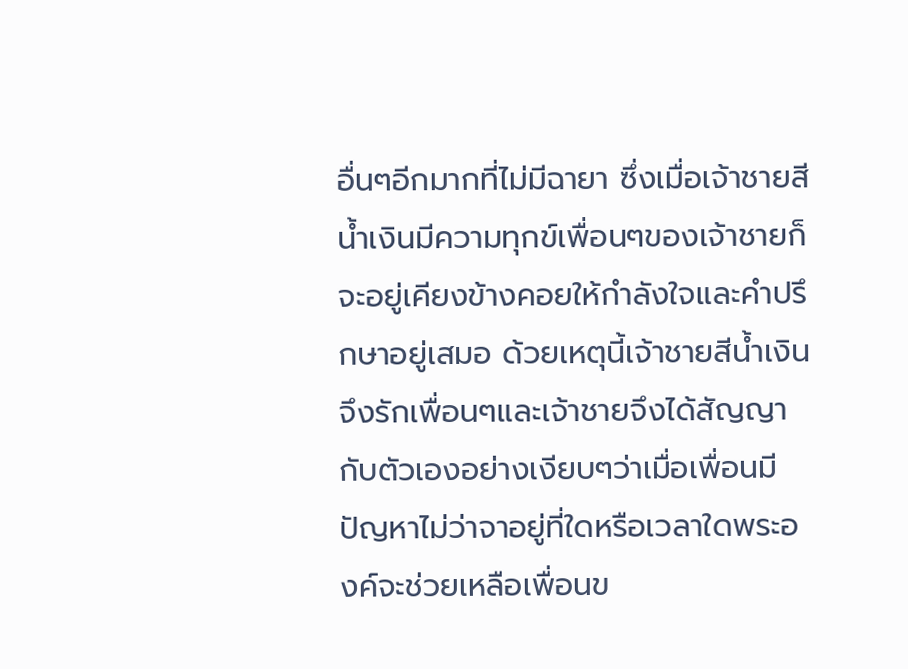อื่นๆอีกมากที่ไม่มีฉายา ซึ่งเมื่อเจ้าชายสีน้ำเงินมีความทุกข์เพื่อนๆของเจ้าชายก็จะอยู่เคียงข้างคอยให้กำลังใจและคำปรึกษาอยู่เสมอ ด้วยเหตุนี้เจ้าชายสีน้ำเงินจึงรักเพื่อนๆและเจ้าชายจึงได้สัญญากับตัวเองอย่างเงียบๆว่าเมื่อเพื่อนมีปัญหาไม่ว่าจาอยู่ที่ใดหรือเวลาใดพระองค์จะช่วยเหลือเพื่อนข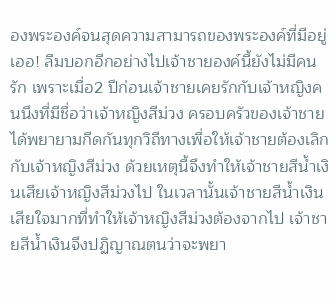องพระองค์จนสุดความสามารถของพระองค์ที่มีอยู่ เออ! ลืมบอกอีกอย่างไปเจ้าชายองค์นี้ยังไม่มีคนรัก เพราะเมื่อ2 ปีก่อนเจ้าชายเคยรักกับเจ้าหญิงคนนึงที่มีชื่อว่าเจ้าหญิงสีม่วง ครอบครัวของเจ้าชายได้พยายามกีดกันทุกวิถีทางเพื่อให้เจ้าชายต้องเลิกกับเจ้าหญิงสีม่วง ด้วยเหตุนี้จึงทำให้เจ้าชายสีน้ำเงินเสียเจ้าหญิงสีม่วงไป ในเวลานั้นเจ้าชายสีน้ำเงินเสียใจมากที่ทำให้เจ้าหญิงสีม่วงต้องจากไป เจ้าชายสีน้ำเงินจึงปฏิญาณตนว่าจะพยา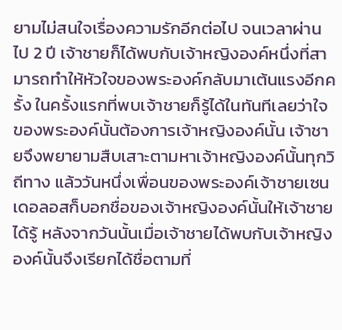ยามไม่สนใจเรื่องความรักอีกต่อไป จนเวลาผ่านไป 2 ปี เจ้าชายก็ได้พบกับเจ้าหญิงองค์หนึ่งที่สามารถทำให้หัวใจของพระองค์กลับมาเต้นแรงอีกครั้ง ในครั้งแรกที่พบเจ้าชายก็รู้ได้ในทันทีเลยว่าใจของพระองค์นั้นต้องการเจ้าหญิงองค์นั้น เจ้าชายจึงพยายามสืบเสาะตามหาเจ้าหญิงองค์นั้นทุกวิถีทาง แล้ววันหนึ่งเพื่อนของพระองค์เจ้าชายเซนเดอลอสก็บอกชื่อของเจ้าหญิงองค์นั้นให้เจ้าชายได้รู้ หลังจากวันนั้นเมื่อเจ้าชายได้พบกับเจ้าหญิงองค์นั้นจึงเรียกได้ชื่อตามที่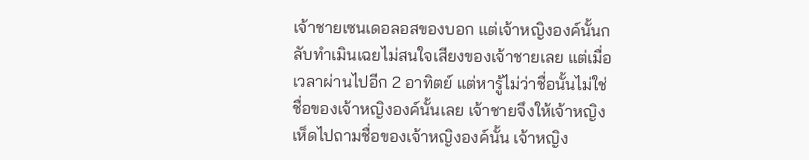เจ้าชายเซนเดอลอสของบอก แต่เจ้าหญิงองค์นั้นกลับทำเมินเฉยไม่สนใจเสียงของเจ้าชายเลย แต่เมื่อเวลาผ่านไปอีก 2 อาทิตย์ แต่หารู้ไม่ว่าชื่อนั้นไม่ใช่ชื่อของเจ้าหญิงองค์นั้นเลย เจ้าชายจึงให้เจ้าหญิงเห็ดไปถามชื่อของเจ้าหญิงองค์นั้น เจ้าหญิง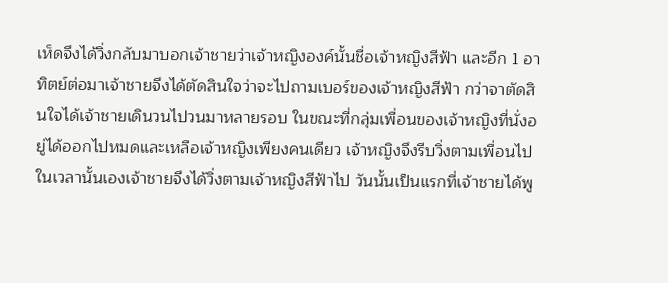เห็ดจึงได้วิ่งกลับมาบอกเจ้าชายว่าเจ้าหญิงองค์นั้นชื่อเจ้าหญิงสีฟ้า และอีก 1 อาทิตย์ต่อมาเจ้าชายจึงได้ตัดสินใจว่าจะไปถามเบอร์ของเจ้าหญิงสีฟ้า กว่าจาตัดสินใจได้เจ้าชายเดินวนไปวนมาหลายรอบ ในขณะที่กลุ่มเพื่อนของเจ้าหญิงที่นั่งอยู่ได้ออกไปหมดและเหลือเจ้าหญิงเพียงคนเดียว เจ้าหญิงจึงรีบวิ่งตามเพื่อนไปในเวลานั้นเองเจ้าชายจึงได้วิ่งตามเจ้าหญิงสีฟ้าไป วันนั้นเป็นแรกที่เจ้าชายได้พู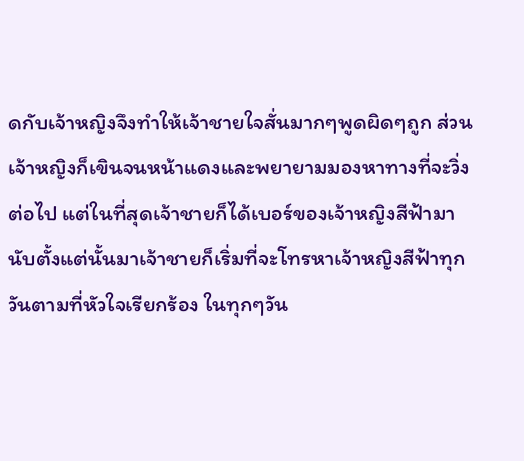ดกับเจ้าหญิงจึงทำให้เจ้าชายใจสั่นมากๆพูดผิดๆถูก ส่วนเจ้าหญิงก็เขินจนหน้าแดงและพยายามมองหาทางที่จะวิ่งต่อไป แต่ในที่สุดเจ้าชายก็ได้เบอร์ของเจ้าหญิงสีฟ้ามา นับตั้งแต่นั้นมาเจ้าชายก็เริ่มที่จะโทรหาเจ้าหญิงสีฟ้าทุกวันตามที่หัวใจเรียกร้อง ในทุกๆวัน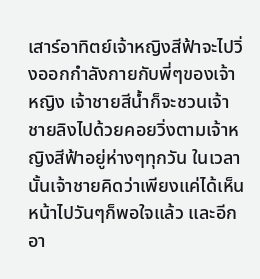เสาร์อาทิตย์เจ้าหญิงสีฟ้าจะไปวิ่งออกกำลังกายกับพี่ๆของเจ้าหญิง เจ้าชายสีน้ำก็จะชวนเจ้าชายลิงไปด้วยคอยวิ่งตามเจ้าหญิงสีฟ้าอยู่ห่างๆทุกวัน ในเวลานั้นเจ้าชายคิดว่าเพียงแค่ได้เห็นหน้าไปวันๆก็พอใจแล้ว และอีกอา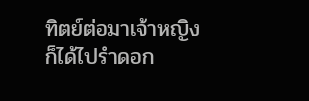ทิตย์ต่อมาเจ้าหญิงก็ได้ไปรำดอก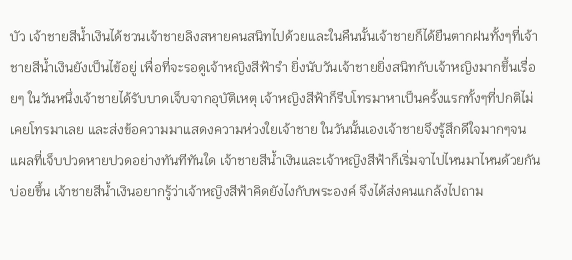บัว เจ้าชายสีน้ำเงินได้ชวนเจ้าชายลิงสหายคนสนิทไปด้วยและในคืนนั้นเจ้าชายก็ได้ยืนตากฝนทั้งๆที่เจ้าชายสีน้ำเงินยังเป็นไข้อยู่ เพื่อที่จะรอดูเจ้าหญิงสีฟ้ารำ ยิ่งนับวันเจ้าชายยิ่งสนิทกับเจ้าหญิงมากขึ้นเรื่อยๆ ในวันหนึ่งเจ้าชายได้รับบาดเจ็บจากอุบัติเหตุ เจ้าหญิงสีฟ้าก็รีบโทรมาหาเป็นครั้งแรกทั้งๆที่ปกติไม่เคยโทรมาเลย และส่งข้อความมาแสดงความห่วงใยเจ้าชาย ในวันนั้นเองเจ้าชายจึงรู้สึกดีใจมากๆจนแผลที่เจ็บปวดหายปวดอย่างทันทีทันใด เจ้าชายสีน้ำเงินและเจ้าหญิงสีฟ้าก็เริ่มจาไปไหนมาไหนด้วยกันบ่อยขึ้น เจ้าชายสีน้ำเงินอยากรู้ว่าเจ้าหญิงสีฟ้าคิดยังไงกับพระองค์ จึงได้ส่งคนแกล้งไปถาม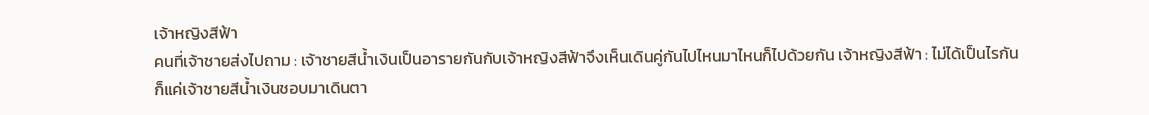เจ้าหญิงสีฟ้า
คนที่เจ้าชายส่งไปถาม : เจ้าชายสีน้ำเงินเป็นอารายกันกับเจ้าหญิงสีฟ้าจึงเห็นเดินคู่กันไปไหนมาไหนก็ไปด้วยกัน เจ้าหญิงสีฟ้า : ไม่ได้เป็นไรกัน ก็แค่เจ้าชายสีน้ำเงินชอบมาเดินตา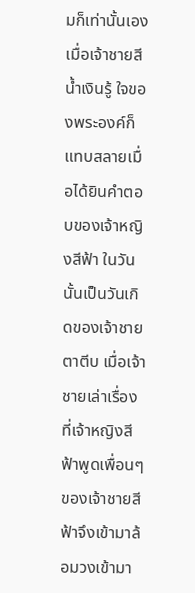มก็เท่านั้นเอง
เมื่อเจ้าชายสีน้ำเงินรู้ ใจของพระองค์ก็แทบสลายเมื่อได้ยินคำตอบของเจ้าหญิงสีฟ้า ในวันนั้นเป็นวันเกิดของเจ้าชายตาตีบ เมื่อเจ้าชายเล่าเรื่องที่เจ้าหญิงสีฟ้าพูดเพื่อนๆของเจ้าชายสีฟ้าจึงเข้ามาล้อมวงเข้ามา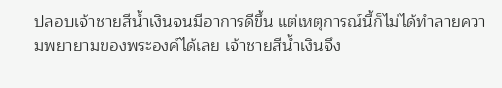ปลอบเจ้าชายสีน้ำเงินจนมีอาการดีขึ้น แต่เหตุการณ์นี้ก็ไม่ได้ทำลายความพยายามของพระองค์ได้เลย เจ้าชายสีน้ำเงินจึง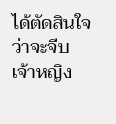ได้ตัดสินใจว่าจะจีบเจ้าหญิง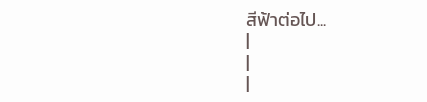สีฟ้าต่อไป...
|
|
|